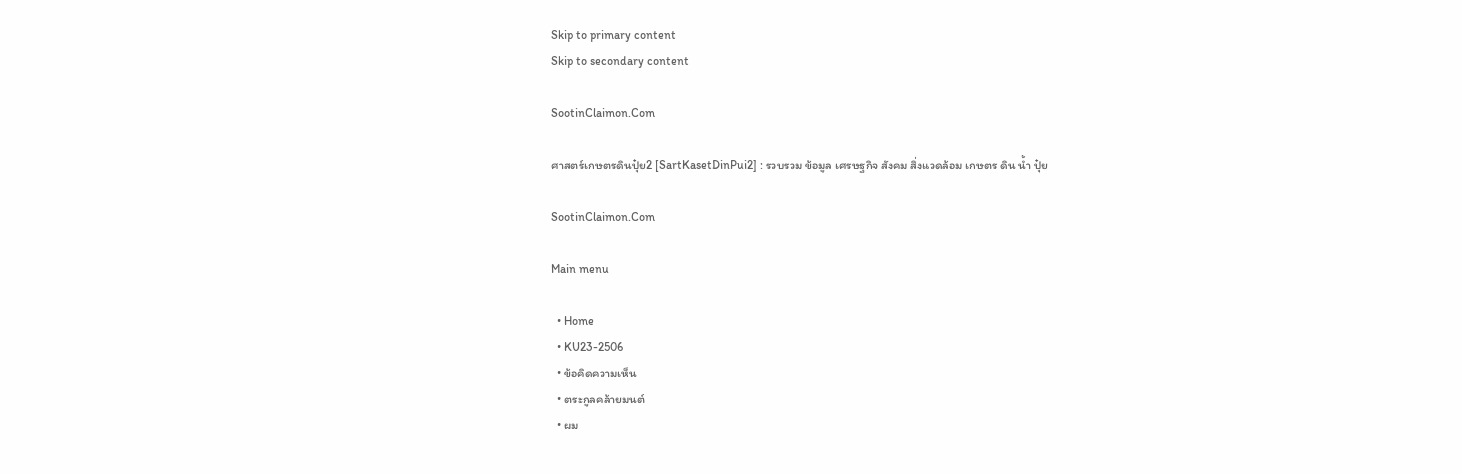Skip to primary content
Skip to secondary content

SootinClaimon.Com

ศาสตร์เกษตรดินปุ๋ย2 [SartKasetDinPui2] : รวบรวม ข้อมูล เศรษฐกิจ สังคม สิ่งแวดล้อม เกษตร ดิน น้ำ ปุ๋ย

SootinClaimon.Com

Main menu

  • Home
  • KU23-2506
  • ข้อคิดความเห็น
  • ตระกูลคล้ายมนต์
  • ผม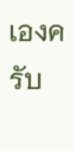เองครับ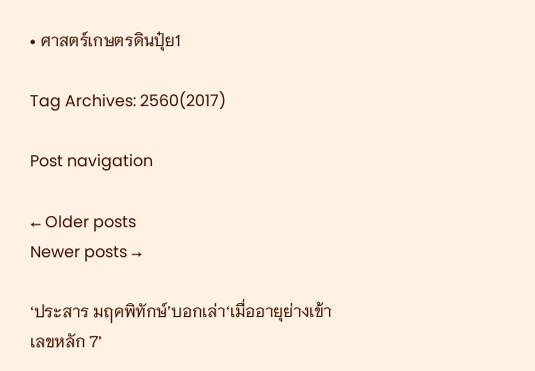• ศาสตร์เกษตรดินปุ๋ย1

Tag Archives: 2560(2017)

Post navigation

← Older posts
Newer posts →

‘ประสาร มฤคพิทักษ์’บอกเล่า‘เมื่ออายุย่างเข้าเลขหลัก 7’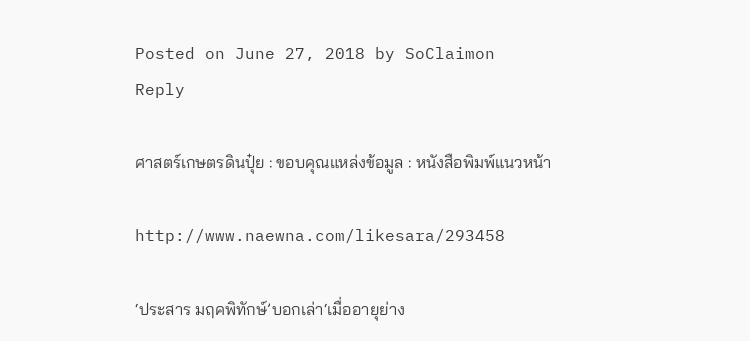Posted on June 27, 2018 by SoClaimon
Reply

ศาสตร์เกษตรดินปุ๋ย : ขอบคุณแหล่งข้อมูล : หนังสือพิมพ์แนวหน้า

http://www.naewna.com/likesara/293458

‘ประสาร มฤคพิทักษ์’บอกเล่า‘เมื่ออายุย่าง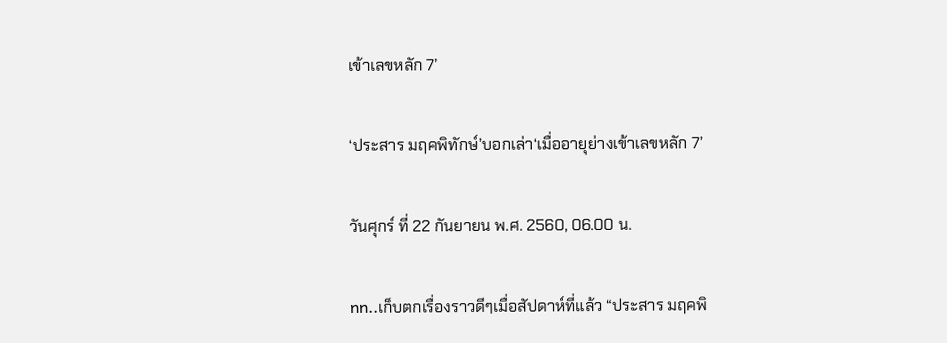เข้าเลขหลัก 7’

‘ประสาร มฤคพิทักษ์’บอกเล่า‘เมื่ออายุย่างเข้าเลขหลัก 7’

วันศุกร์ ที่ 22 กันยายน พ.ศ. 2560, 06.00 น.

nn..เก็บตกเรื่องราวดีๆเมื่อสัปดาห์ที่แล้ว “ประสาร มฤคพิ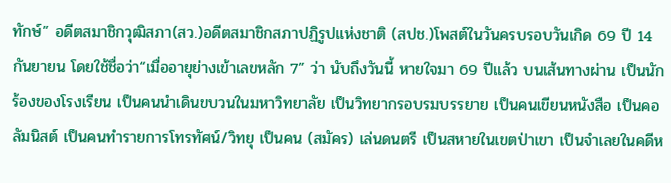ทักษ์” อดีตสมาชิกวุฒิสภา(สว.)อดีตสมาชิกสภาปฏิรูปแห่งชาติ (สปช.)โพสต์ในวันครบรอบวันเกิด 69 ปี 14 กันยายน โดยใช้ชื่อว่า“เมื่ออายุย่างเข้าเลขหลัก 7” ว่า นับถึงวันนี้ หายใจมา 69 ปีแล้ว บนเส้นทางผ่าน เป็นนักร้องของโรงเรียน เป็นคนนำเดินขบวนในมหาวิทยาลัย เป็นวิทยากรอบรมบรรยาย เป็นคนเขียนหนังสือ เป็นคอลัมนิสต์ เป็นคนทำรายการโทรทัศน์/วิทยุ เป็นคน (สมัคร) เล่นดนตรี เป็นสหายในเขตป่าเขา เป็นจำเลยในคดีห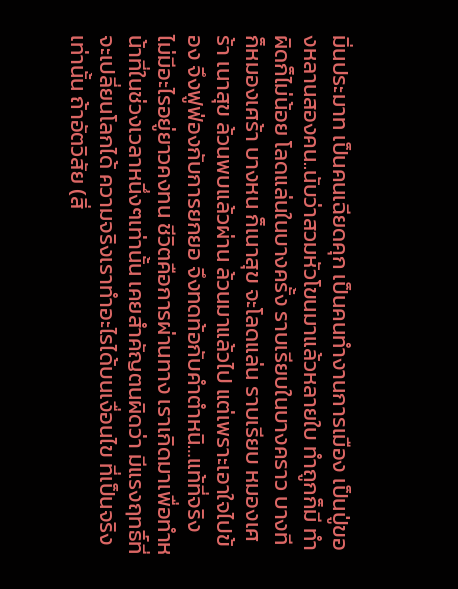มิ่นประมาท เป็นคนเฉียดคุก เป็นคนทำงานการเมือง เป็นปู่ของหลานสองคน..นับว่าสวมหัวโขนมาแล้วหลายใบ ทำถูกก็มี ทำผิดก็ไม่น้อย โลดแล่นในบางครั้ง ราบเรียบในบางคราว บางทีก็หมองเศร้า บางหน ก็เนาสุข จะโลดแล่น ราบเรียบ หมองเศร้า เนาสุข ล้วนพบแล้วผ่าน ล้วนมาแล้วไป แต่เพราะเอาใจไปข้อง จึงฟูฟ่องกับการยกยอ จึงทดท้อกับคำตำหนิ…แท้ที่จริง ไม่มีอะไรอยู่ยาวคงทน ชีวิตคือการผ่านทาง เราเกิดมาเพื่อทำหน้าที่ในช่วงเวลาหนึ่งๆเท่านั้น เคยสำคัญตนผิดว่า มีแรงฤทธิ์ที่จะเปลี่ยนโลกได้ ความจริงเราทำอะไรได้บนเงื่อนไข ที่เป็นจริงเท่านั้น ถ้าอัตวิสัย (สิ่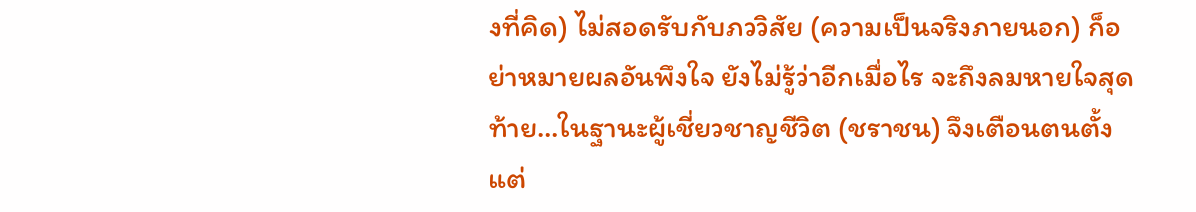งที่คิด) ไม่สอดรับกับภววิสัย (ความเป็นจริงภายนอก) ก็อย่าหมายผลอันพึงใจ ยังไม่รู้ว่าอีกเมื่อไร จะถึงลมหายใจสุดท้าย…ในฐานะผู้เชี่ยวชาญชีวิต (ชราชน) จึงเตือนตนตั้งแต่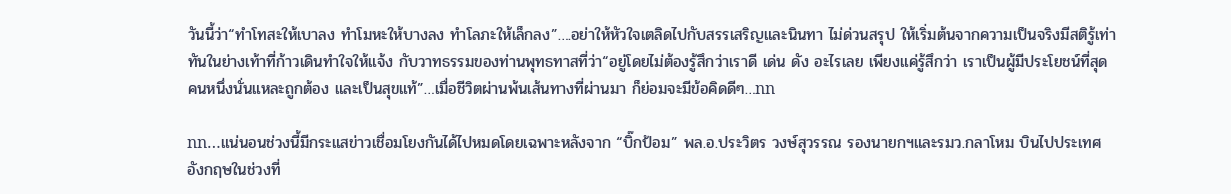วันนี้ว่า“ทำโทสะให้เบาลง ทำโมหะให้บางลง ทำโลภะให้เล็กลง”….อย่าให้หัวใจเตลิดไปกับสรรเสริญและนินทา ไม่ด่วนสรุป ให้เริ่มต้นจากความเป็นจริงมีสติรู้เท่าทันในย่างเท้าที่ก้าวเดินทำใจให้แจ้ง กับวาทธรรมของท่านพุทธทาสที่ว่า“อยู่โดยไม่ต้องรู้สึกว่าเราดี เด่น ดัง อะไรเลย เพียงแค่รู้สึกว่า เราเป็นผู้มีประโยชน์ที่สุดคนหนึ่งนั่นแหละถูกต้อง และเป็นสุขแท้”…เมื่อชีวิตผ่านพ้นเส้นทางที่ผ่านมา ก็ย่อมจะมีข้อคิดดีๆ…nn

nn…แน่นอนช่วงนี้มีกระแสข่าวเชื่อมโยงกันได้ไปหมดโดยเฉพาะหลังจาก “บิ๊กป้อม” พล.อ.ประวิตร วงษ์สุวรรณ รองนายกฯและรมว.กลาโหม บินไปประเทศอังกฤษในช่วงที่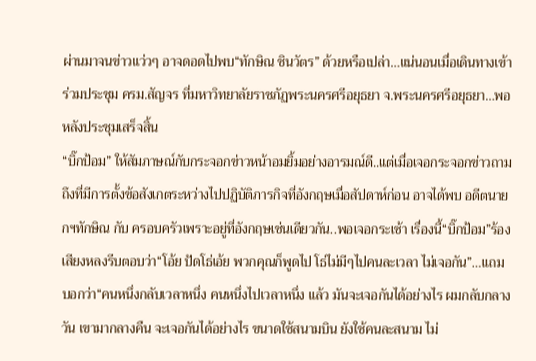ผ่านมาจนข่าวแว่วๆ อาจดอดไปพบ“ทักษิณ ชินวัตร” ด้วยหรือเปล่า…แน่นอนเมื่อเดินทางเข้าร่วมประชุม ครม.สัญจร ที่มหาวิทยาลัยราชภัฏพระนครศรีอยุธยา จ.พระนครศรีอยุธยา…พอหลังประชุมเสร็จสิ้น
“บิ๊กป้อม” ให้สัมภาษณ์กับกระจอกข่าวหน้าอมยิ้มอย่างอารมณ์ดี..แต่เมื่อเจอกระจอกข่าวถามถึงที่มีการตั้งข้อสังเกตระหว่างไปปฏิบัติภารกิจที่อังกฤษเมื่อสัปดาห์ก่อน อาจได้พบ อดีตนายกฯทักษิณ กับ ครอบครัวเพราะอยู่ที่อังกฤษเช่นเดียวกัน..พอเจอกระเซ้า เรื่องนี้“บิ๊กป้อม”ร้องเสียงหลงรีบตอบว่า“โอ้ย ปัดโธ่เอ้ย พวกคุณก็พูดไป โธ่ไม่มีๆไปคนละเวลา ไม่เจอกัน”…แถมบอกว่า“คนหนึ่งกลับเวลาหนึ่ง คนหนึ่งไปเวลาหนึ่ง แล้ว มันจะเจอกันได้อย่างไร ผมกลับกลางวัน เขามากลางคืน จะเจอกันได้อย่างไร ขนาดใช้สนามบิน ยังใช้คนละสนาม ไม่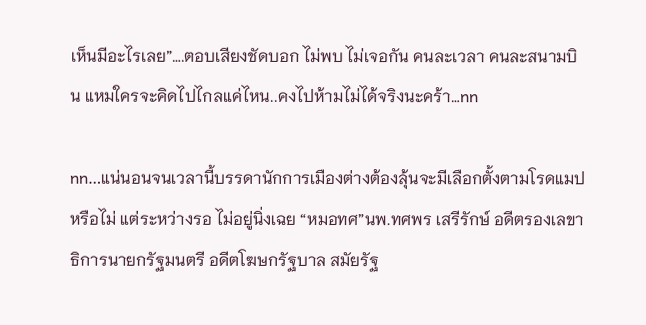เห็นมีอะไรเลย”….ตอบเสียงชัดบอก ไม่พบ ไม่เจอกัน คนละเวลา คนละสนามบิน แหมใครจะคิดไปไกลแค่ไหน..คงไปห้ามไม่ได้จริงนะคร้า…nn

nn…แน่นอนจนเวลานี้บรรดานักการเมืองต่างต้องลุ้นจะมีเลือกตั้งตามโรดแมปหรือไม่ แต่ระหว่างรอ ไม่อยู่นิ่งเฉย “หมอทศ”นพ.ทศพร เสรีรักษ์ อดีตรองเลขาธิการนายกรัฐมนตรี อดีตโฆษกรัฐบาล สมัยรัฐ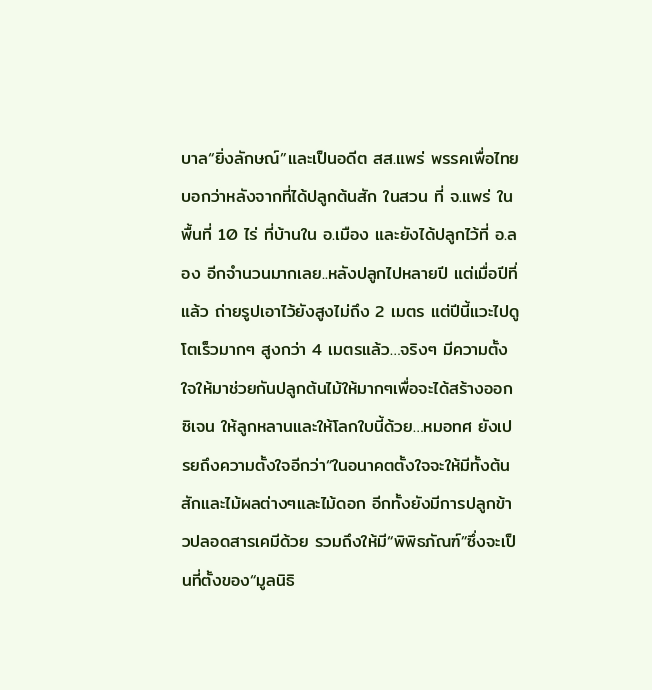บาล“ยิ่งลักษณ์”และเป็นอดีต สส.แพร่ พรรคเพื่อไทยบอกว่าหลังจากที่ได้ปลูกต้นสัก ในสวน ที่ จ.แพร่ ในพื้นที่ 10 ไร่ ที่บ้านใน อ.เมือง และยังได้ปลูกไว้ที่ อ.ลอง อีกจำนวนมากเลย..หลังปลูกไปหลายปี แต่เมื่อปีที่แล้ว ถ่ายรูปเอาไว้ยังสูงไม่ถึง 2 เมตร แต่ปีนี้แวะไปดูโตเร็วมากๆ สูงกว่า 4 เมตรแล้ว…จริงๆ มีความตั้งใจให้มาช่วยกันปลูกต้นไม้ให้มากๆเพื่อจะได้สร้างออกซิเจน ให้ลูกหลานและให้โลกใบนี้ด้วย…หมอทศ ยังเปรยถึงความตั้งใจอีกว่า“ในอนาคตตั้งใจจะให้มีทั้งต้นสักและไม้ผลต่างๆและไม้ดอก อีกทั้งยังมีการปลูกข้าวปลอดสารเคมีด้วย รวมถึงให้มี“พิพิธภัณฑ์”ซึ่งจะเป็นที่ตั้งของ“มูลนิธิ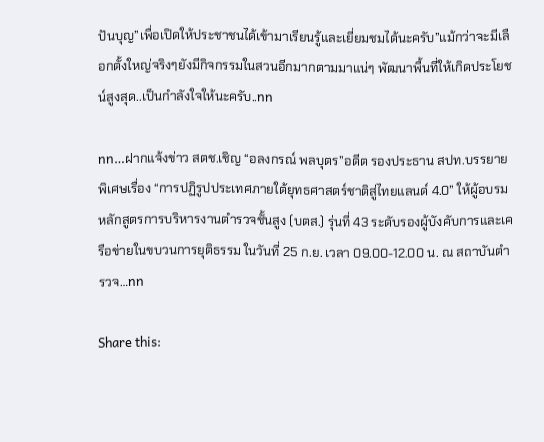ปันบุญ”เพื่อเปิดให้ประชาชนได้เข้ามาเรียนรู้และเยี่ยมชมได้นะครับ”แม้กว่าจะมีเลือกตั้งใหญ่จริงๆยังมีกิจกรรมในสวนอีกมากตามมาแน่ๆ พัฒนาพื้นที่ให้เกิดประโยชน์สูงสุด..เป็นกำลังใจให้นะครับ..nn

nn…ฝากแจ้งข่าว สตช.เชิญ “อลงกรณ์ พลบุตร”อดีต รองประธาน สปท.บรรยายพิเศษเรื่อง “การปฏิรูปประเทศภายใต้ยุทธศาสตร์ชาติสู่ไทยแลนด์ 4.0” ให้ผู้อบรม หลักสูตรการบริหารงานตำรวจชั้นสูง (บตส.) รุ่นที่ 43 ระดับรองผู้บังคับการและเครือข่ายในขบวนการยุติธรรม ในวันที่ 25 ก.ย. เวลา 09.00-12.00 น. ณ สถาบันตำรวจ…nn

Share this: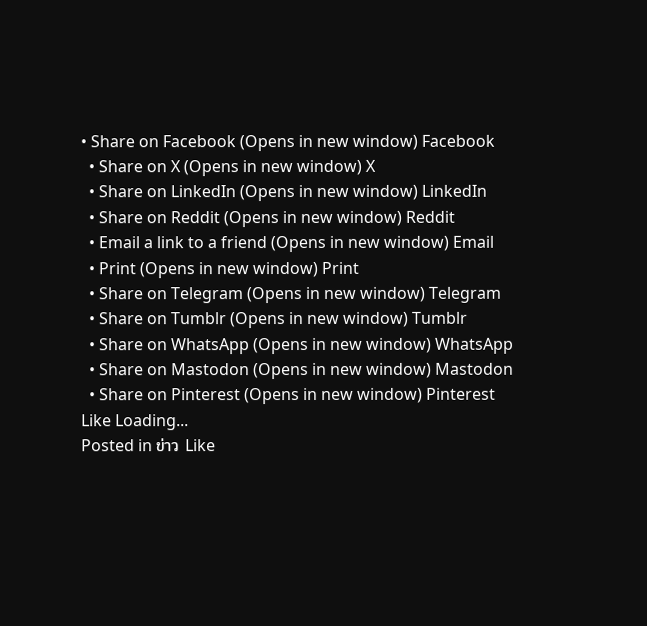• Share on Facebook (Opens in new window) Facebook
  • Share on X (Opens in new window) X
  • Share on LinkedIn (Opens in new window) LinkedIn
  • Share on Reddit (Opens in new window) Reddit
  • Email a link to a friend (Opens in new window) Email
  • Print (Opens in new window) Print
  • Share on Telegram (Opens in new window) Telegram
  • Share on Tumblr (Opens in new window) Tumblr
  • Share on WhatsApp (Opens in new window) WhatsApp
  • Share on Mastodon (Opens in new window) Mastodon
  • Share on Pinterest (Opens in new window) Pinterest
Like Loading...
Posted in ข่าว Like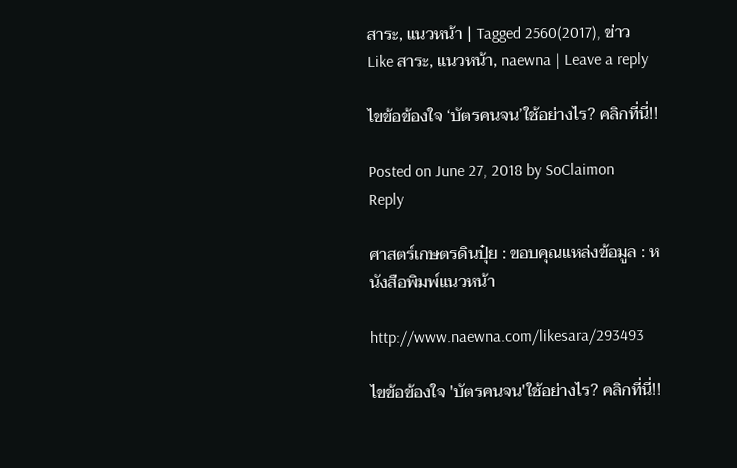สาระ, แนวหน้า | Tagged 2560(2017), ข่าว Like สาระ, แนวหน้า, naewna | Leave a reply

ไขข้อข้องใจ ‘บัตรคนจน’ใช้อย่างไร? คลิกที่นี่!!

Posted on June 27, 2018 by SoClaimon
Reply

ศาสตร์เกษตรดินปุ๋ย : ขอบคุณแหล่งข้อมูล : หนังสือพิมพ์แนวหน้า

http://www.naewna.com/likesara/293493

ไขข้อข้องใจ 'บัตรคนจน'ใช้อย่างไร? คลิกที่นี่!!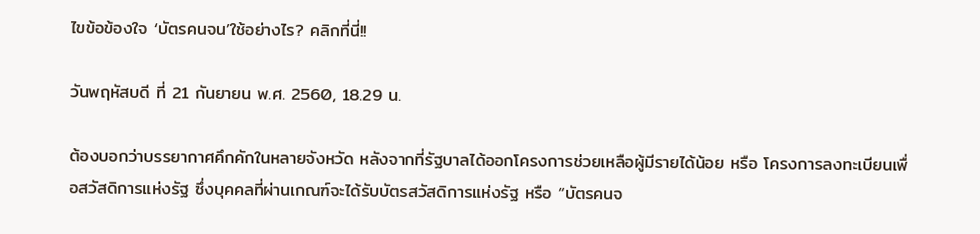ไขข้อข้องใจ ‘บัตรคนจน’ใช้อย่างไร? คลิกที่นี่!!

วันพฤหัสบดี ที่ 21 กันยายน พ.ศ. 2560, 18.29 น.

ต้องบอกว่าบรรยากาศคึกคักในหลายจังหวัด หลังจากที่รัฐบาลได้ออกโครงการช่วยเหลือผู้มีรายได้น้อย หรือ โครงการลงทะเบียนเพื่อสวัสดิการแห่งรัฐ ซึ่งบุคคลที่ผ่านเกณฑ์จะได้รับบัตรสวัสดิการแห่งรัฐ หรือ “บัตรคนจ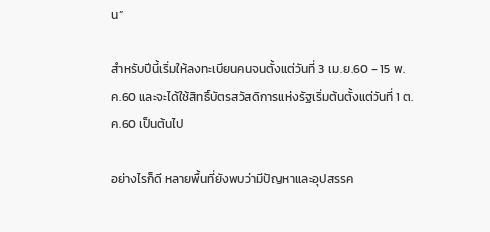น”

สำหรับปีนี้เริ่มให้ลงทะเบียนคนจนตั้งแต่วันที่ 3 เม.ย.60 – 15 พ.ค.60 และจะได้ใช้สิทธิ์บัตรสวัสดิการแห่งรัฐเริ่มต้นตั้งแต่วันที่ 1 ต.ค.60 เป็นต้นไป

อย่างไรก็ดี หลายพื้นที่ยังพบว่ามีปัญหาและอุปสรรค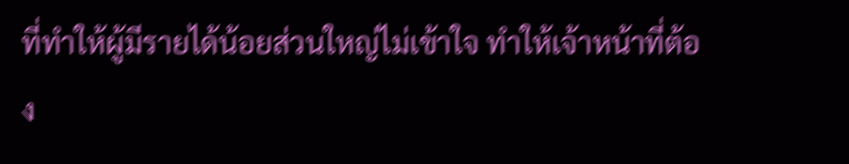ที่ทำให้ผู้มีรายได้น้อยส่วนใหญ่ไม่เข้าใจ ทำให้เจ้าหน้าที่ต้อง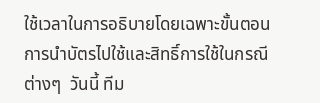ใช้เวลาในการอธิบายโดยเฉพาะขั้นตอนการนำบัตรไปใช้และสิทธิ์การใช้ในกรณีต่างๆ  วันนี้ ทีม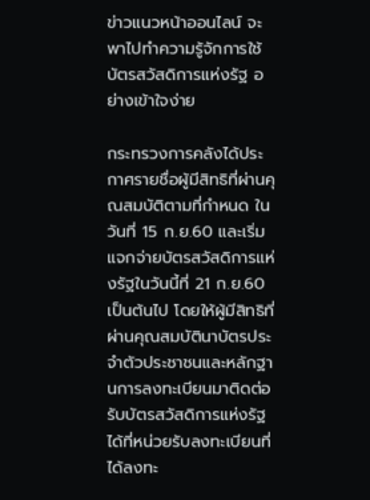ข่าวแนวหน้าออนไลน์ จะพาไปทำความรู้จักการใช้บัตรสวัสดิการแห่งรัฐ อย่างเข้าใจง่าย

กระทรวงการคลังได้ประกาศรายชื่อผู้มีสิทธิที่ผ่านคุณสมบัติตามที่กำหนด ในวันที่ 15 ก.ย.60 และเริ่มแจกจ่ายบัตรสวัสดิการแห่งรัฐในวันนี้ที่ 21 ก.ย.60 เป็นต้นไป โดยให้ผู้มีสิทธิที่ผ่านคุณสมบัตินาบัตรประจำตัวประชาชนและหลักฐานการลงทะเบียนมาติดต่อรับบัตรสวัสดิการแห่งรัฐได้ที่หน่วยรับลงทะเบียนที่ได้ลงทะ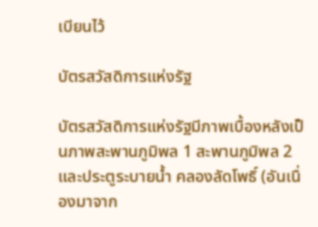เบียนไว้

บัตรสวัสดิการแห่งรัฐ

บัตรสวัสดิการแห่งรัฐมีภาพเบื้องหลังเป็นภาพสะพานภูมิพล 1 สะพานภูมิพล 2 และประตูระบายน้ำ คลองลัดโพธิ์ (อันเนื่องมาจาก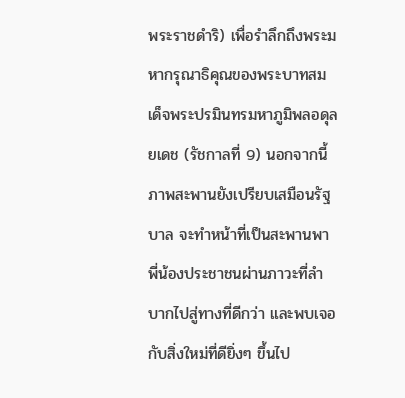พระราชดำริ) เพื่อรำลึกถึงพระมหากรุณาธิคุณของพระบาทสมเด็จพระปรมินทรมหาภูมิพลอดุลยเดช (รัชกาลที่ 9) นอกจากนี้ ภาพสะพานยังเปรียบเสมือนรัฐบาล จะทำหน้าที่เป็นสะพานพาพี่น้องประชาชนผ่านภาวะที่ลำบากไปสู่ทางที่ดีกว่า และพบเจอกับสิ่งใหม่ที่ดียิ่งๆ ขึ้นไป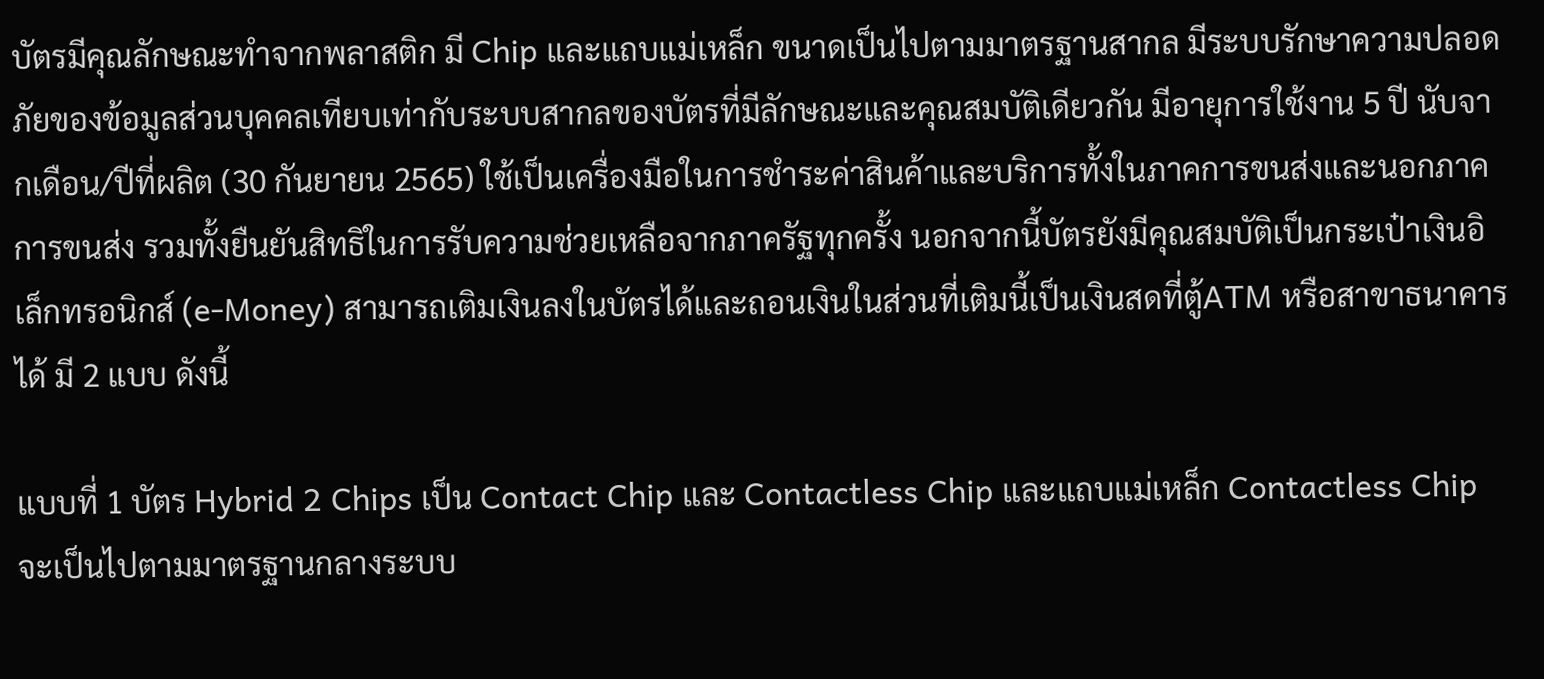บัตรมีคุณลักษณะทำจากพลาสติก มี Chip และแถบแม่เหล็ก ขนาดเป็นไปตามมาตรฐานสากล มีระบบรักษาความปลอดภัยของข้อมูลส่วนบุคคลเทียบเท่ากับระบบสากลของบัตรที่มีลักษณะและคุณสมบัติเดียวกัน มีอายุการใช้งาน 5 ปี นับจากเดือน/ปีที่ผลิต (30 กันยายน 2565) ใช้เป็นเครื่องมือในการชำระค่าสินค้าและบริการทั้งในภาคการขนส่งและนอกภาคการขนส่ง รวมทั้งยืนยันสิทธิในการรับความช่วยเหลือจากภาครัฐทุกครั้ง นอกจากนี้บัตรยังมีคุณสมบัติเป็นกระเป๋าเงินอิเล็กทรอนิกส์ (e-Money) สามารถเติมเงินลงในบัตรได้และถอนเงินในส่วนที่เติมนี้เป็นเงินสดที่ตู้ATM หรือสาขาธนาคารได้ มี 2 แบบ ดังนี้

แบบที่ 1 บัตร Hybrid 2 Chips เป็น Contact Chip และ Contactless Chip และแถบแม่เหล็ก Contactless Chip จะเป็นไปตามมาตรฐานกลางระบบ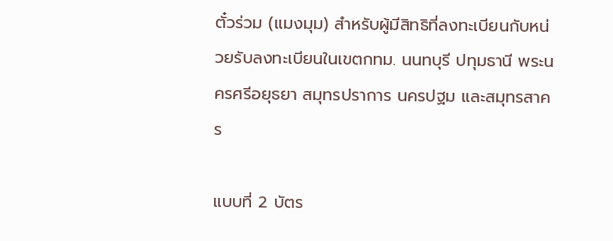ตั๋วร่วม (แมงมุม) สำหรับผู้มีสิทธิที่ลงทะเบียนกับหน่วยรับลงทะเบียนในเขตกทม. นนทบุรี ปทุมธานี พระนครศรีอยุธยา สมุทรปราการ นครปฐม และสมุทรสาคร

แบบที่ 2 บัตร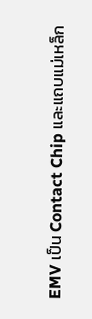EMV เป็น Contact Chip และแถบแม่เหล็ก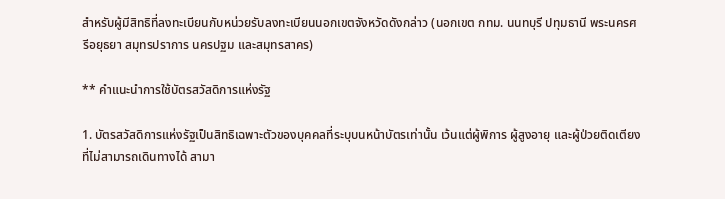สำหรับผู้มีสิทธิที่ลงทะเบียนกับหน่วยรับลงทะเบียนนอกเขตจังหวัดดังกล่าว (นอกเขต กทม. นนทบุรี ปทุมธานี พระนครศรีอยุธยา สมุทรปราการ นครปฐม และสมุทรสาคร)

** คำแนะนำการใช้บัตรสวัสดิการแห่งรัฐ

1. บัตรสวัสดิการแห่งรัฐเป็นสิทธิเฉพาะตัวของบุคคลที่ระบุบนหน้าบัตรเท่านั้น เว้นแต่ผู้พิการ ผู้สูงอายุ และผู้ป่วยติดเตียง ที่ไม่สามารถเดินทางได้ สามา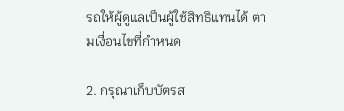รถให้ผู้ดูแลเป็นผู้ใช้สิทธิแทนได้ ตามเงื่อนไขที่กำหนด

2. กรุณาเก็บบัตรส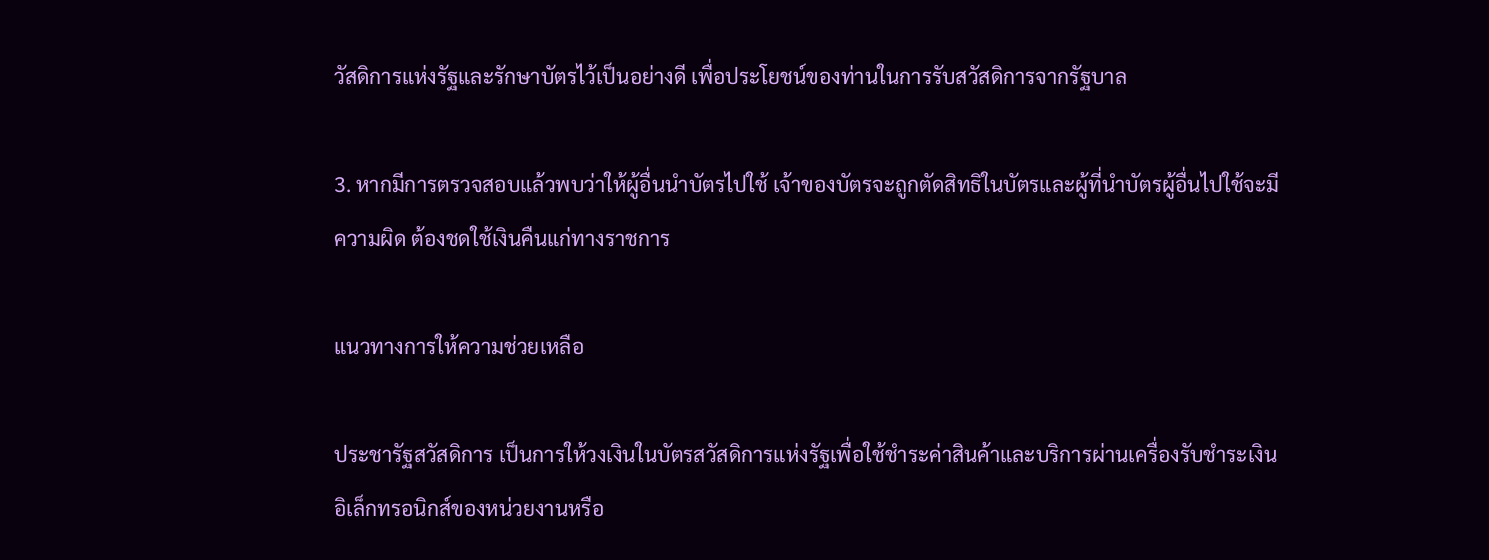วัสดิการแห่งรัฐและรักษาบัตรไว้เป็นอย่างดี เพื่อประโยชน์ของท่านในการรับสวัสดิการจากรัฐบาล

3. หากมีการตรวจสอบแล้วพบว่าให้ผู้อื่นนำบัตรไปใช้ เจ้าของบัตรจะถูกตัดสิทธิในบัตรและผู้ที่นำบัตรผู้อื่นไปใช้จะมีความผิด ต้องชดใช้เงินคืนแก่ทางราชการ

แนวทางการให้ความช่วยเหลือ

ประชารัฐสวัสดิการ เป็นการให้วงเงินในบัตรสวัสดิการแห่งรัฐเพื่อใช้ชำระค่าสินค้าและบริการผ่านเครื่องรับชำระเงินอิเล็กทรอนิกส์ของหน่วยงานหรือ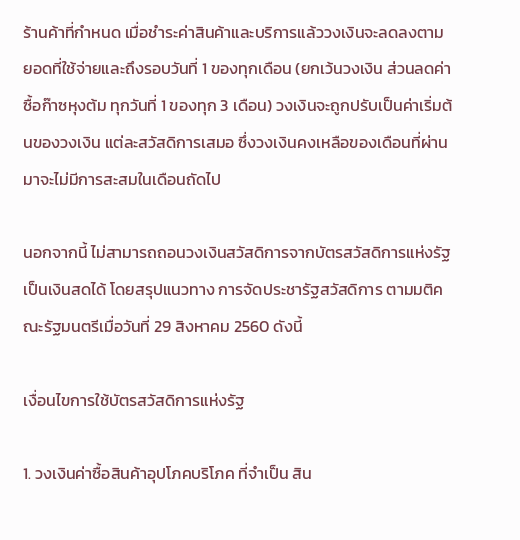ร้านค้าที่กำหนด เมื่อชำระค่าสินค้าและบริการแล้ววงเงินจะลดลงตามยอดที่ใช้จ่ายและถึงรอบวันที่ 1 ของทุกเดือน (ยกเว้นวงเงิน ส่วนลดค่าซื้อก๊าซหุงต้ม ทุกวันที่ 1 ของทุก 3 เดือน) วงเงินจะถูกปรับเป็นค่าเริ่มต้นของวงเงิน แต่ละสวัสดิการเสมอ ซึ่งวงเงินคงเหลือของเดือนที่ผ่านมาจะไม่มีการสะสมในเดือนถัดไป

นอกจากนี้ ไม่สามารถถอนวงเงินสวัสดิการจากบัตรสวัสดิการแห่งรัฐเป็นเงินสดได้ โดยสรุปแนวทาง การจัดประชารัฐสวัสดิการ ตามมติคณะรัฐมนตรีเมื่อวันที่ 29 สิงหาคม 2560 ดังนี้

เงื่อนไขการใช้บัตรสวัสดิการแห่งรัฐ

1. วงเงินค่าซื้อสินค้าอุปโภคบริโภค ที่จำเป็น สิน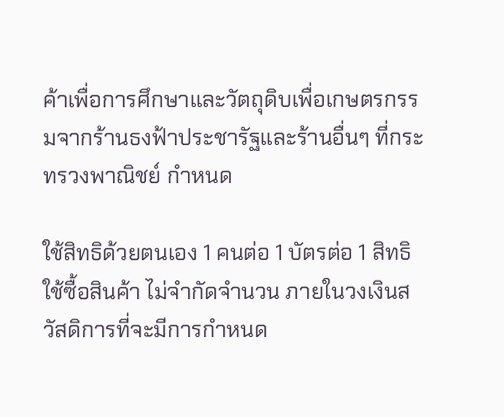ค้าเพื่อการศึกษาและวัตถุดิบเพื่อเกษตรกรรมจากร้านธงฟ้าประชารัฐและร้านอื่นๆ ที่กระทรวงพาณิชย์ กำหนด

ใช้สิทธิด้วยตนเอง 1 คนต่อ 1 บัตรต่อ 1 สิทธิ ใช้ซื้อสินค้า ไม่จำกัดจำนวน ภายในวงเงินสวัสดิการที่จะมีการกำหนด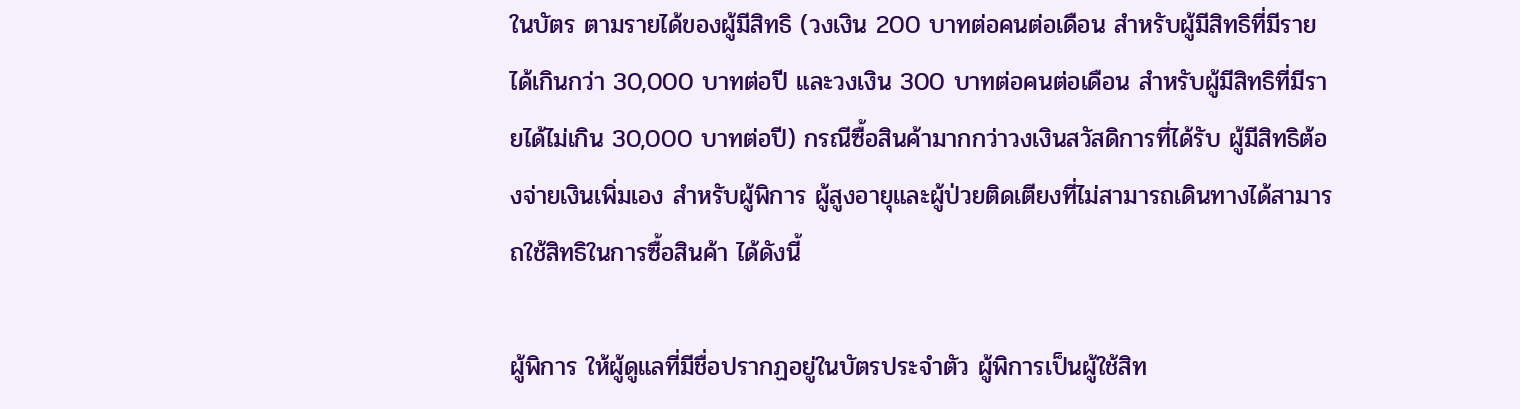ในบัตร ตามรายได้ของผู้มีสิทธิ (วงเงิน 200 บาทต่อคนต่อเดือน สำหรับผู้มีสิทธิที่มีรายได้เกินกว่า 30,000 บาทต่อปี และวงเงิน 300 บาทต่อคนต่อเดือน สำหรับผู้มีสิทธิที่มีรายได้ไม่เกิน 30,000 บาทต่อปี) กรณีซื้อสินค้ามากกว่าวงเงินสวัสดิการที่ได้รับ ผู้มีสิทธิต้องจ่ายเงินเพิ่มเอง สำหรับผู้พิการ ผู้สูงอายุและผู้ป่วยติดเตียงที่ไม่สามารถเดินทางได้สามารถใช้สิทธิในการซื้อสินค้า ได้ดังนี้

ผู้พิการ ให้ผู้ดูแลที่มีชื่อปรากฏอยู่ในบัตรประจำตัว ผู้พิการเป็นผู้ใช้สิท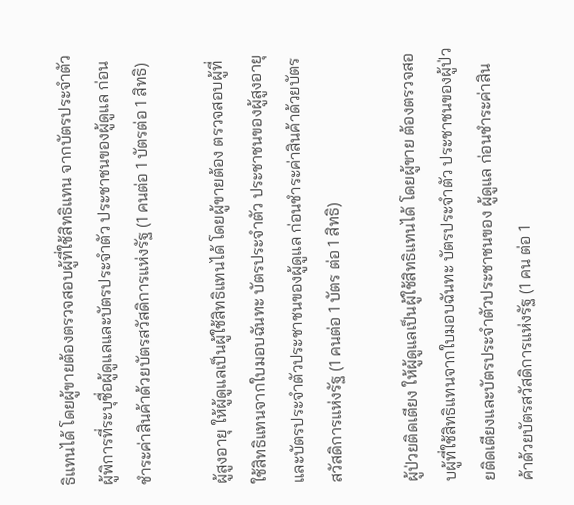ธิแทนได้ โดยผู้ขายต้องตรวจสอบผู้ที่ใช้สิทธิแทน จากบัตรประจำตัวผู้พิการที่ระบุชื่อผู้ดูแลและบัตรประจำตัว ประชาชนของผู้ดูแล ก่อนชำระค่าสินค้าด้วยบัตรสวัสดิการแห่งรัฐ (1 คนต่อ 1 บัตรต่อ 1 สิทธิ)

ผู้สูงอายุ ให้ผู้ดูแลเป็นผู้ใช้สิทธิแทนได้ โดยผู้ขายต้อง ตรวจสอบผู้ที่ใช้สิทธิแทนจากใบมอบฉันทะ บัตรประจำตัว ประชาชนของผู้สูงอายุและบัตรประจำตัวประชาชนของผู้ดูแล ก่อนชำระค่าสินค้าด้วยบัตรสวัสดิการแห่งรัฐ (1 คนต่อ 1 บัตร ต่อ 1 สิทธิ)

ผู้ป่วยติดเตียง ให้ผู้ดูแลเป็นผู้ใช้สิทธิแทนได้ โดยผู้ขาย ต้องตรวจสอบผู้ที่ใช้สิทธิแทนจากใบมอบฉันทะ บัตรประจำตัว ประชาชนของผู้ป่วยติดเตียงและบัตรประจำตัวประชาชนของ ผู้ดูแล ก่อนชำระค่าสินค้าด้วยบัตรสวัสดิการแห่งรัฐ (1 คน ต่อ 1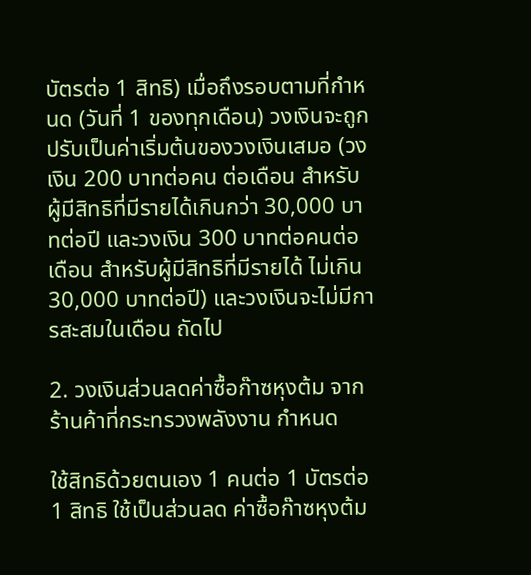บัตรต่อ 1 สิทธิ) เมื่อถึงรอบตามที่กำหนด (วันที่ 1 ของทุกเดือน) วงเงินจะถูกปรับเป็นค่าเริ่มต้นของวงเงินเสมอ (วงเงิน 200 บาทต่อคน ต่อเดือน สำหรับผู้มีสิทธิที่มีรายได้เกินกว่า 30,000 บาทต่อปี และวงเงิน 300 บาทต่อคนต่อเดือน สำหรับผู้มีสิทธิที่มีรายได้ ไม่เกิน 30,000 บาทต่อปี) และวงเงินจะไม่มีการสะสมในเดือน ถัดไป

2. วงเงินส่วนลดค่าซื้อก๊าซหุงต้ม จากร้านค้าที่กระทรวงพลังงาน กำหนด

ใช้สิทธิด้วยตนเอง 1 คนต่อ 1 บัตรต่อ 1 สิทธิ ใช้เป็นส่วนลด ค่าซื้อก๊าซหุงต้ม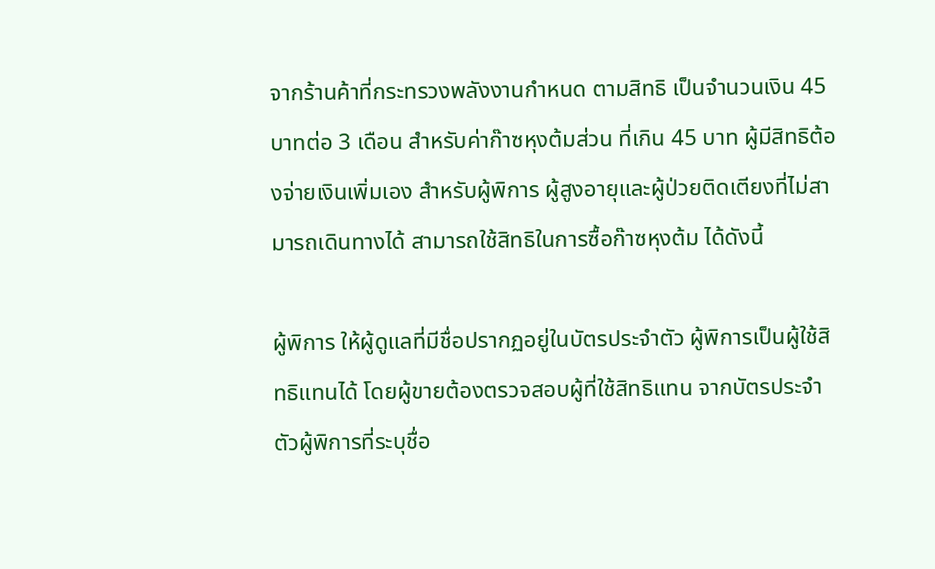จากร้านค้าที่กระทรวงพลังงานกำหนด ตามสิทธิ เป็นจำนวนเงิน 45 บาทต่อ 3 เดือน สำหรับค่าก๊าซหุงต้มส่วน ที่เกิน 45 บาท ผู้มีสิทธิต้องจ่ายเงินเพิ่มเอง สำหรับผู้พิการ ผู้สูงอายุและผู้ป่วยติดเตียงที่ไม่สามารถเดินทางได้ สามารถใช้สิทธิในการซื้อก๊าซหุงต้ม ได้ดังนี้

ผู้พิการ ให้ผู้ดูแลที่มีชื่อปรากฏอยู่ในบัตรประจำตัว ผู้พิการเป็นผู้ใช้สิทธิแทนได้ โดยผู้ขายต้องตรวจสอบผู้ที่ใช้สิทธิแทน จากบัตรประจำตัวผู้พิการที่ระบุชื่อ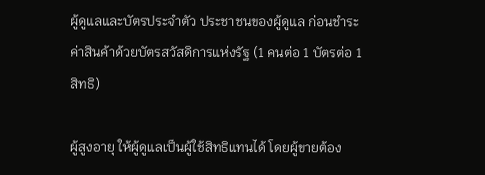ผู้ดูแลและบัตรประจำตัว ประชาชนของผู้ดูแล ก่อนชำระค่าสินค้าด้วยบัตรสวัสดิการแห่งรัฐ (1 คนต่อ 1 บัตรต่อ 1 สิทธิ)

ผู้สูงอายุ ให้ผู้ดูแลเป็นผู้ใช้สิทธิแทนได้ โดยผู้ขายต้อง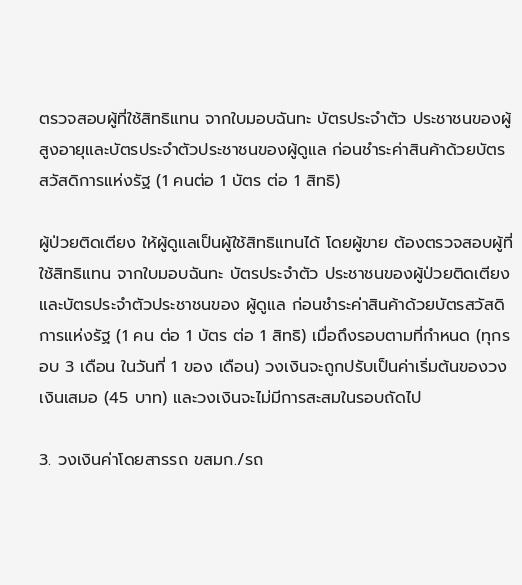ตรวจสอบผู้ที่ใช้สิทธิแทน จากใบมอบฉันทะ บัตรประจำตัว ประชาชนของผู้สูงอายุและบัตรประจำตัวประชาชนของผู้ดูแล ก่อนชำระค่าสินค้าด้วยบัตรสวัสดิการแห่งรัฐ (1 คนต่อ 1 บัตร ต่อ 1 สิทธิ)

ผู้ป่วยติดเตียง ให้ผู้ดูแลเป็นผู้ใช้สิทธิแทนได้ โดยผู้ขาย ต้องตรวจสอบผู้ที่ใช้สิทธิแทน จากใบมอบฉันทะ บัตรประจำตัว ประชาชนของผู้ป่วยติดเตียงและบัตรประจำตัวประชาชนของ ผู้ดูแล ก่อนชำระค่าสินค้าด้วยบัตรสวัสดิการแห่งรัฐ (1 คน ต่อ 1 บัตร ต่อ 1 สิทธิ) เมื่อถึงรอบตามที่กำหนด (ทุกรอบ 3 เดือน ในวันที่ 1 ของ เดือน) วงเงินจะถูกปรับเป็นค่าเริ่มต้นของวงเงินเสมอ (45 บาท) และวงเงินจะไม่มีการสะสมในรอบถัดไป

3. วงเงินค่าโดยสารรถ ขสมก./รถ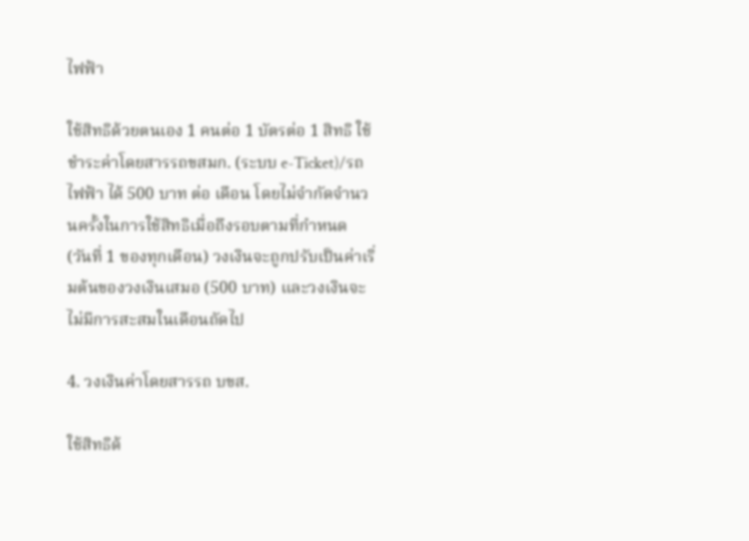ไฟฟ้า

ใช้สิทธิด้วยตนเอง 1 คนต่อ 1 บัตรต่อ 1 สิทธิ ใช้ชำระค่าโดยสารรถขสมก. (ระบบ e-Ticket)/รถไฟฟ้า ได้ 500 บาท ต่อ เดือน โดยไม่จำกัดจำนวนครั้งในการใช้สิทธิเมื่อถึงรอบตามที่กำหนด (วันที่ 1 ของทุกเดือน) วงเงินจะถูกปรับเป็นค่าเริ่มต้นของวงเงินเสมอ (500 บาท) และวงเงินจะไม่มีการสะสมในเดือนถัดไป

4. วงเงินค่าโดยสารรถ บขส.

ใช้สิทธิด้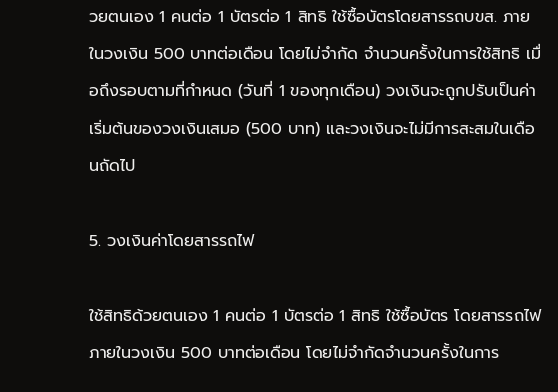วยตนเอง 1 คนต่อ 1 บัตรต่อ 1 สิทธิ ใช้ซื้อบัตรโดยสารรถบขส. ภายในวงเงิน 500 บาทต่อเดือน โดยไม่จำกัด จำนวนครั้งในการใช้สิทธิ เมื่อถึงรอบตามที่กำหนด (วันที่ 1 ของทุกเดือน) วงเงินจะถูกปรับเป็นค่าเริ่มต้นของวงเงินเสมอ (500 บาท) และวงเงินจะไม่มีการสะสมในเดือนถัดไป

5. วงเงินค่าโดยสารรถไฟ

ใช้สิทธิด้วยตนเอง 1 คนต่อ 1 บัตรต่อ 1 สิทธิ ใช้ซื้อบัตร โดยสารรถไฟภายในวงเงิน 500 บาทต่อเดือน โดยไม่จำกัดจำนวนครั้งในการ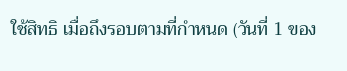ใช้สิทธิ เมื่อถึงรอบตามที่กำหนด (วันที่ 1 ของ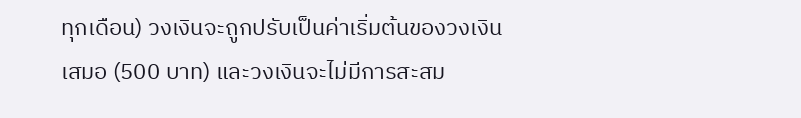ทุกเดือน) วงเงินจะถูกปรับเป็นค่าเริ่มต้นของวงเงินเสมอ (500 บาท) และวงเงินจะไม่มีการสะสม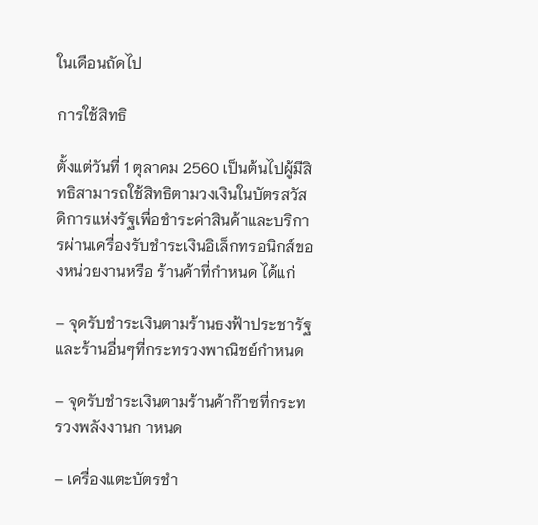ในเดือนถัดไป

การใช้สิทธิ

ตั้งแต่วันที่ 1 ตุลาคม 2560 เป็นต้นไปผู้มีสิทธิสามารถใช้สิทธิตามวงเงินในบัตรสวัสดิการแห่งรัฐเพื่อชำระค่าสินค้าและบริการผ่านเครื่องรับชำระเงินอิเล็กทรอนิกส์ของหน่วยงานหรือ ร้านค้าที่กำหนด ได้แก่

– จุดรับชำระเงินตามร้านธงฟ้าประชารัฐและร้านอื่นๆที่กระทรวงพาณิชย์กำหนด

– จุดรับชำระเงินตามร้านค้าก๊าซที่กระทรวงพลังงานก าหนด

– เครื่องแตะบัตรชำ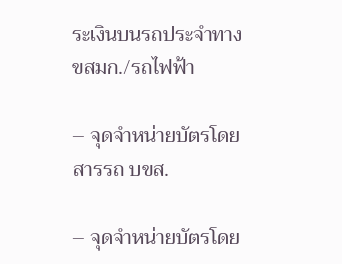ระเงินบนรถประจำทาง ขสมก./รถไฟฟ้า

– จุดจำหน่ายบัตรโดยสารรถ บขส.

– จุดจำหน่ายบัตรโดย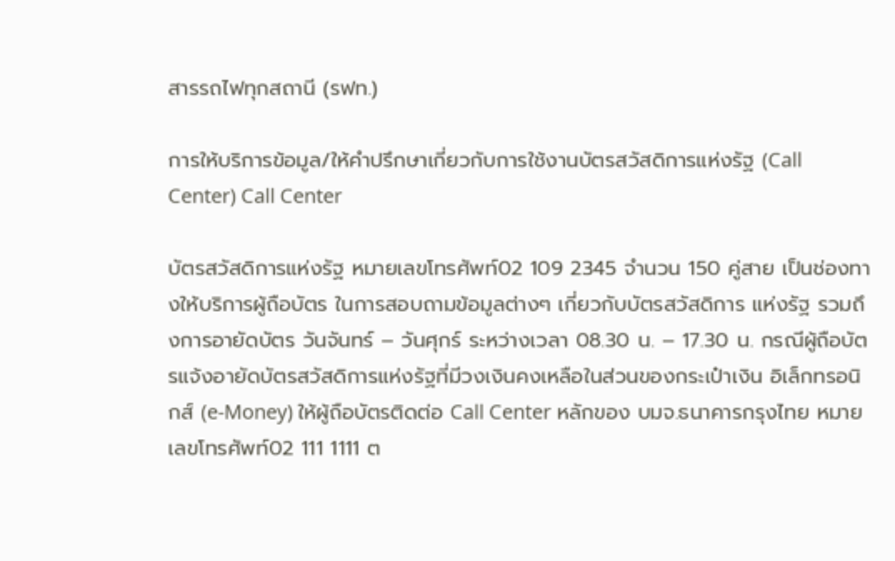สารรถไฟทุกสถานี (รฟท.)

การให้บริการข้อมูล/ให้คำปรึกษาเกี่ยวกับการใช้งานบัตรสวัสดิการแห่งรัฐ (Call Center) Call Center

บัตรสวัสดิการแห่งรัฐ หมายเลขโทรศัพท์02 109 2345 จำนวน 150 คู่สาย เป็นช่องทางให้บริการผู้ถือบัตร ในการสอบถามข้อมูลต่างๆ เกี่ยวกับบัตรสวัสดิการ แห่งรัฐ รวมถึงการอายัดบัตร วันจันทร์ – วันศุกร์ ระหว่างเวลา 08.30 น. – 17.30 น. กรณีผู้ถือบัตรแจ้งอายัดบัตรสวัสดิการแห่งรัฐที่มีวงเงินคงเหลือในส่วนของกระเป๋าเงิน อิเล็กทรอนิกส์ (e-Money) ให้ผู้ถือบัตรติดต่อ Call Center หลักของ บมจ.ธนาคารกรุงไทย หมายเลขโทรศัพท์02 111 1111 ต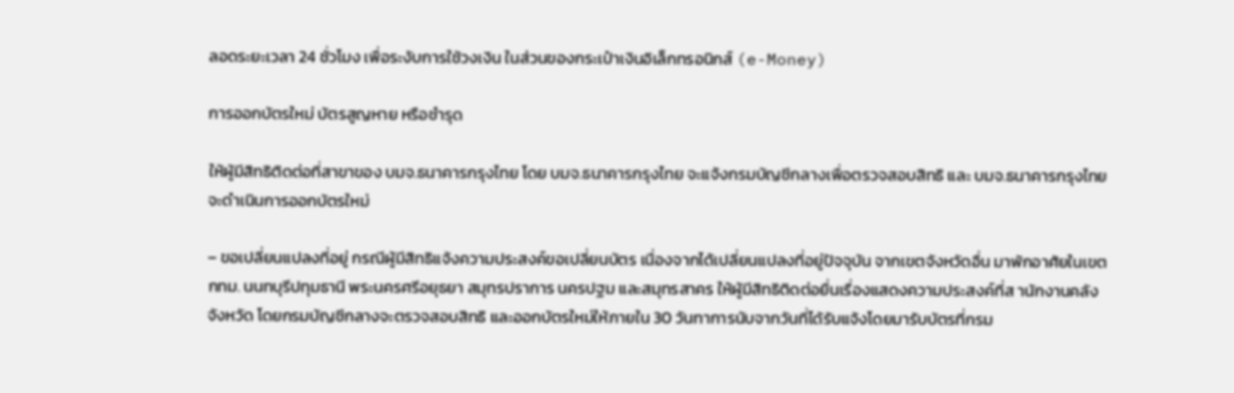ลอดระยะเวลา 24 ชั่วโมง เพื่อระงับการใช้วงเงิน ในส่วนของกระเป๋าเงินอิเล็กทรอนิกส์ (e-Money)

การออกบัตรใหม่ บัตรสูญหาย หรือชำรุด

ให้ผู้มีสิทธิติดต่อที่สาขาของ บมจ.ธนาคารกรุงไทย โดย บมจ.ธนาคารกรุงไทย จะแจ้งกรมบัญชีกลางเพื่อตรวจสอบสิทธิ และ บมจ.ธนาคารกรุงไทยจะดำเนินการออกบัตรใหม่

– ขอเปลี่ยนแปลงที่อยู่ กรณีผู้มีสิทธิแจ้งความประสงค์ขอเปลี่ยนบัตร เนื่องจากได้เปลี่ยนแปลงที่อยู่ปัจจุบัน จากเขตจังหวัดอื่น มาพักอาศัยในเขตกทม. นนทบุรีปทุมธานี พระนครศรีอยุธยา สมุทรปราการ นครปฐม และสมุทรสาคร ให้ผู้มีสิทธิติดต่อยื่นเรื่องแสดงความประสงค์ที่ส านักงานคลังจังหวัด โดยกรมบัญชีกลางจะตรวจสอบสิทธิ และออกบัตรใหม่ให้ภายใน 30 วันทาการนับจากวันที่ได้รับแจ้งโดยมารับบัตรที่กรม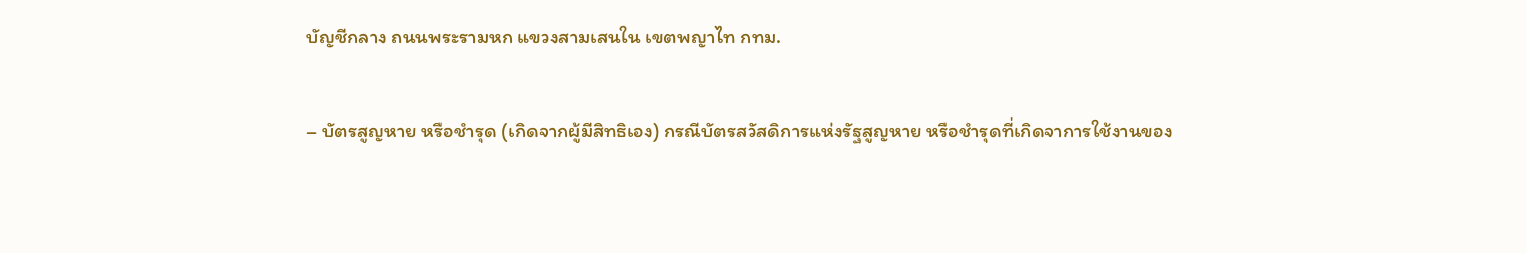บัญชีกลาง ถนนพระรามหก แขวงสามเสนใน เขตพญาไท กทม.

– บัตรสูญหาย หรือชำรุด (เกิดจากผู้มีสิทธิเอง) กรณีบัตรสวัสดิการแห่งรัฐสูญหาย หรือชำรุดที่เกิดจาการใช้งานของ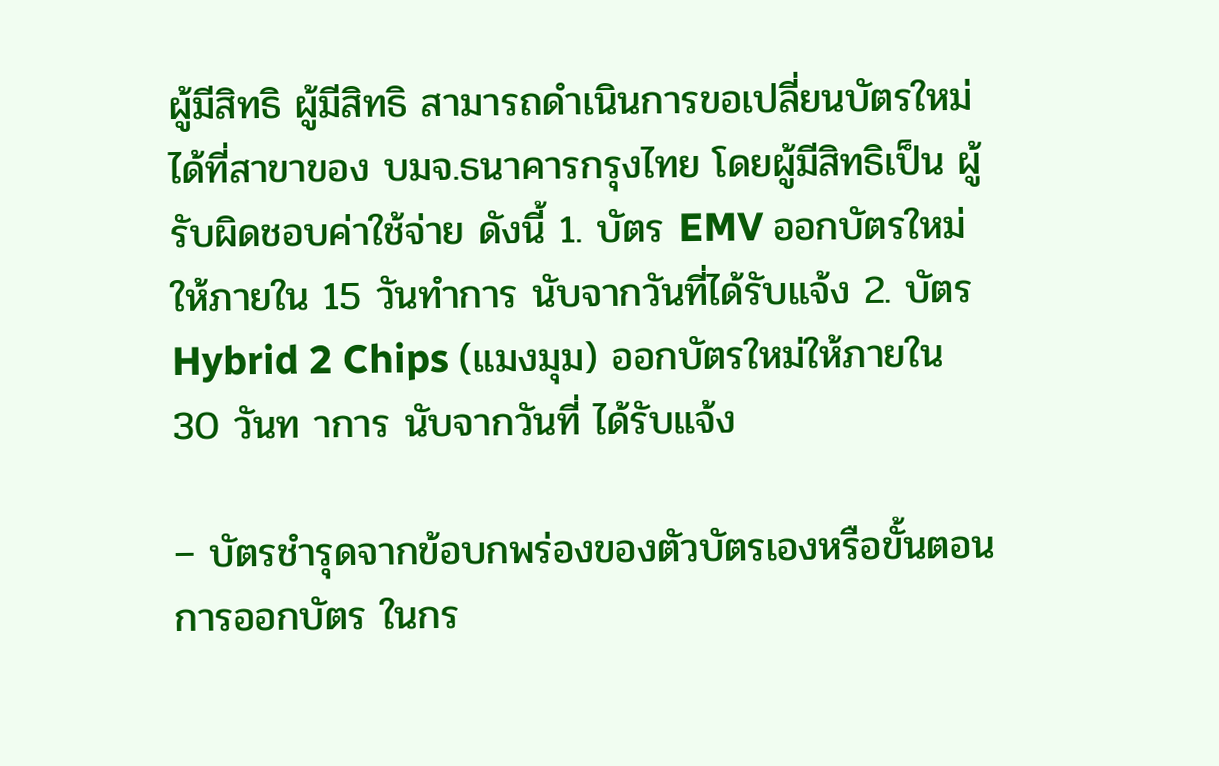ผู้มีสิทธิ ผู้มีสิทธิ สามารถดำเนินการขอเปลี่ยนบัตรใหม่ได้ที่สาขาของ บมจ.ธนาคารกรุงไทย โดยผู้มีสิทธิเป็น ผู้รับผิดชอบค่าใช้จ่าย ดังนี้ 1. บัตร EMV ออกบัตรใหม่ให้ภายใน 15 วันทำการ นับจากวันที่ได้รับแจ้ง 2. บัตร Hybrid 2 Chips (แมงมุม) ออกบัตรใหม่ให้ภายใน 30 วันท าการ นับจากวันที่ ได้รับแจ้ง

– บัตรชำรุดจากข้อบกพร่องของตัวบัตรเองหรือขั้นตอนการออกบัตร ในกร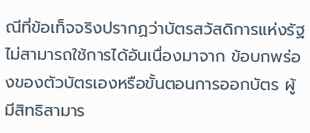ณีที่ข้อเท็จจริงปรากฏว่าบัตรสวัสดิการแห่งรัฐไม่สามารถใช้การได้อันเนื่องมาจาก ข้อบกพร่องของตัวบัตรเองหรือขั้นตอนการออกบัตร ผู้มีสิทธิสามาร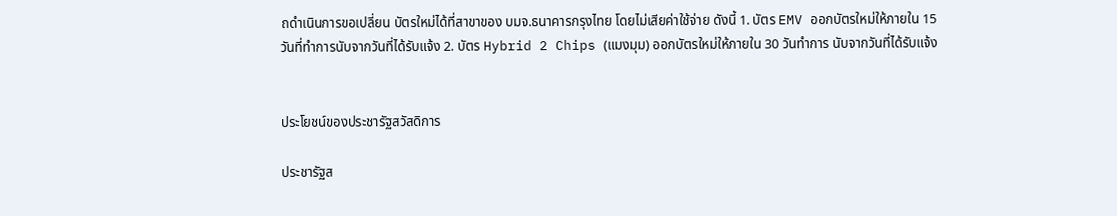ถดำเนินการขอเปลี่ยน บัตรใหม่ได้ที่สาขาของ บมจ.ธนาคารกรุงไทย โดยไม่เสียค่าใช้จ่าย ดังนี้ 1. บัตร EMV ออกบัตรใหม่ให้ภายใน 15 วันที่ทำการนับจากวันที่ได้รับแจ้ง 2. บัตร Hybrid 2 Chips (แมงมุม) ออกบัตรใหม่ให้ภายใน 30 วันทำการ นับจากวันที่ได้รับแจ้ง


ประโยชน์ของประชารัฐสวัสดิการ

ประชารัฐส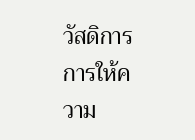วัสดิการ การให้ความ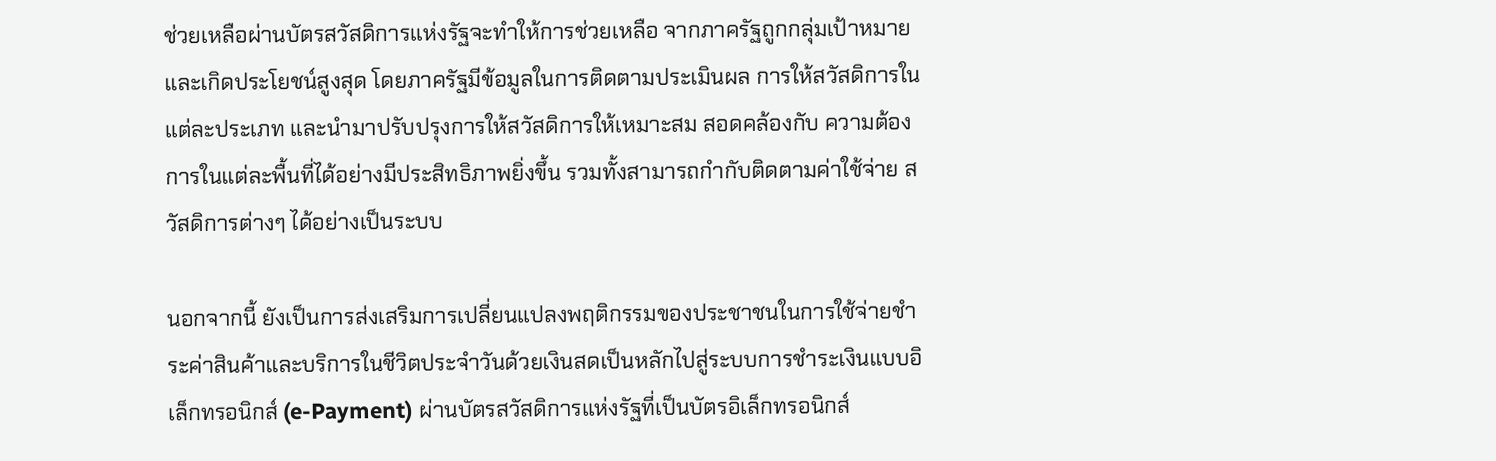ช่วยเหลือผ่านบัตรสวัสดิการแห่งรัฐจะทำให้การช่วยเหลือ จากภาครัฐถูกกลุ่มเป้าหมายและเกิดประโยชน์สูงสุด โดยภาครัฐมีข้อมูลในการติดตามประเมินผล การให้สวัสดิการในแต่ละประเภท และนำมาปรับปรุงการให้สวัสดิการให้เหมาะสม สอดคล้องกับ ความต้องการในแต่ละพื้นที่ได้อย่างมีประสิทธิภาพยิ่งขึ้น รวมทั้งสามารถกำกับติดตามค่าใช้จ่าย สวัสดิการต่างๆ ได้อย่างเป็นระบบ

นอกจากนี้ ยังเป็นการส่งเสริมการเปลี่ยนแปลงพฤติกรรมของประชาชนในการใช้จ่ายชำระค่าสินค้าและบริการในชีวิตประจำวันด้วยเงินสดเป็นหลักไปสู่ระบบการชำระเงินแบบอิเล็กทรอนิกส์ (e-Payment) ผ่านบัตรสวัสดิการแห่งรัฐที่เป็นบัตรอิเล็กทรอนิกส์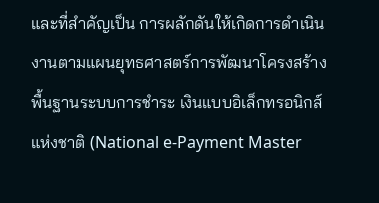และที่สำคัญเป็น การผลักดันให้เกิดการดำเนินงานตามแผนยุทธศาสตร์การพัฒนาโครงสร้างพื้นฐานระบบการชำระ เงินแบบอิเล็กทรอนิกส์แห่งชาติ (National e-Payment Master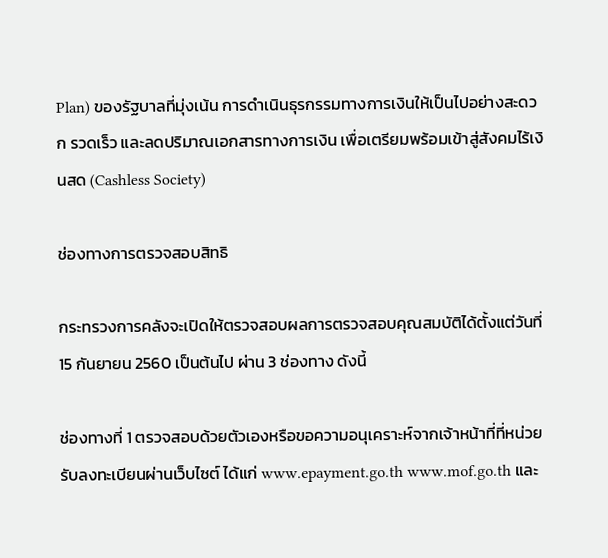Plan) ของรัฐบาลที่มุ่งเน้น การดำเนินธุรกรรมทางการเงินให้เป็นไปอย่างสะดวก รวดเร็ว และลดปริมาณเอกสารทางการเงิน เพื่อเตรียมพร้อมเข้าสู่สังคมไร้เงินสด (Cashless Society)

ช่องทางการตรวจสอบสิทธิ

กระทรวงการคลังจะเปิดให้ตรวจสอบผลการตรวจสอบคุณสมบัติได้ตั้งแต่วันที่ 15 กันยายน 2560 เป็นต้นไป ผ่าน 3 ช่องทาง ดังนี้

ช่องทางที่ 1 ตรวจสอบด้วยตัวเองหรือขอความอนุเคราะห์จากเจ้าหน้าที่ที่หน่วยรับลงทะเบียนผ่านเว็บไซต์ ได้แก่ www.epayment.go.th www.mof.go.th และ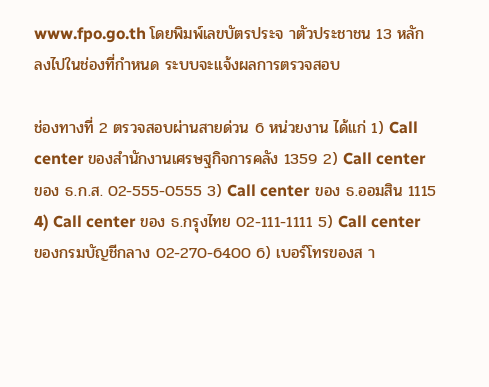www.fpo.go.th โดยพิมพ์เลขบัตรประจ าตัวประชาชน 13 หลัก ลงไปในช่องที่กำหนด ระบบจะแจ้งผลการตรวจสอบ

ช่องทางที่ 2 ตรวจสอบผ่านสายด่วน 6 หน่วยงาน ได้แก่ 1) Call center ของสำนักงานเศรษฐกิจการคลัง 1359 2) Call center ของ ธ.ก.ส. 02-555-0555 3) Call center ของ ธ.ออมสิน 1115 4) Call center ของ ธ.กรุงไทย 02-111-1111 5) Call center ของกรมบัญชีกลาง 02-270-6400 6) เบอร์โทรของส า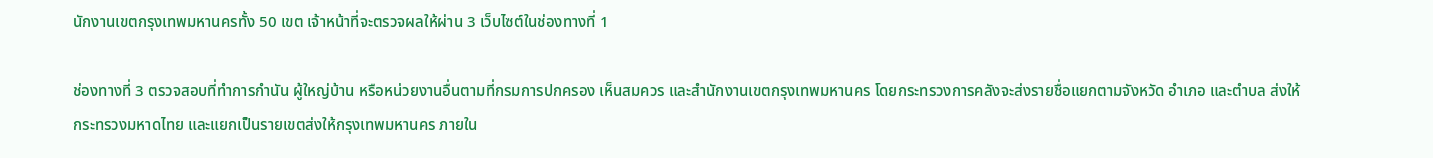นักงานเขตกรุงเทพมหานครทั้ง 50 เขต เจ้าหน้าที่จะตรวจผลให้ผ่าน 3 เว็บไซต์ในช่องทางที่ 1

ช่องทางที่ 3 ตรวจสอบที่ทำการกำนัน ผู้ใหญ่บ้าน หรือหน่วยงานอื่นตามที่กรมการปกครอง เห็นสมควร และสำนักงานเขตกรุงเทพมหานคร โดยกระทรวงการคลังจะส่งรายชื่อแยกตามจังหวัด อำเภอ และตำบล ส่งให้กระทรวงมหาดไทย และแยกเป็นรายเขตส่งให้กรุงเทพมหานคร ภายใน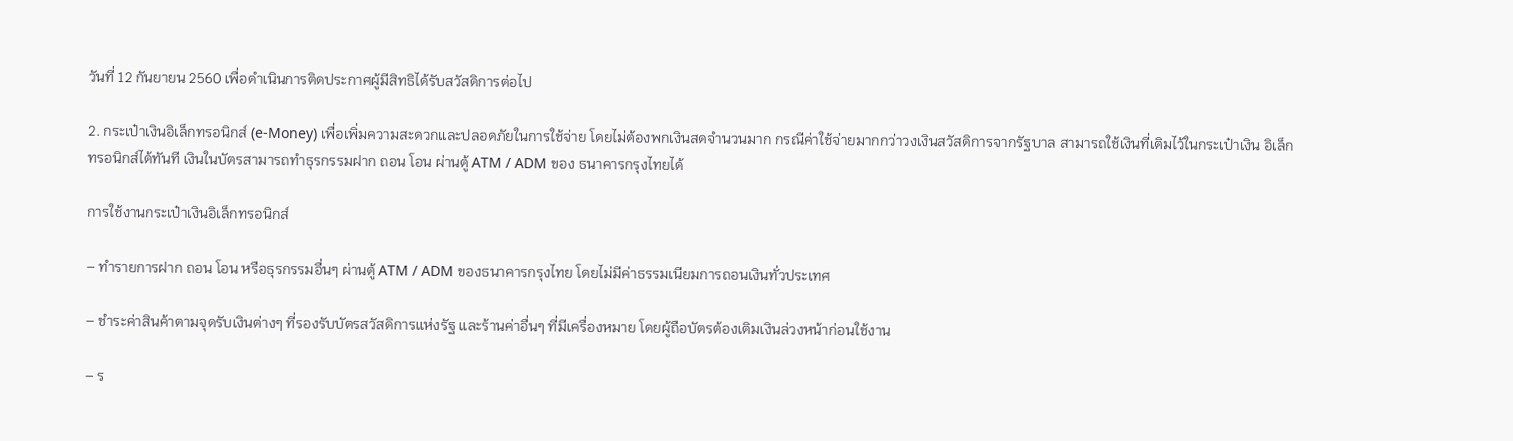วันที่ 12 กันยายน 2560 เพื่อดำเนินการติดประกาศผู้มีสิทธิได้รับสวัสดิการต่อไป

2. กระเป๋าเงินอิเล็กทรอนิกส์ (e-Money) เพื่อเพิ่มความสะดวกและปลอดภัยในการใช้จ่าย โดยไม่ต้องพกเงินสดจำนวนมาก กรณีค่าใช้จ่ายมากกว่าวงเงินสวัสดิการจากรัฐบาล สามารถใช้เงินที่เติมไว้ในกระเป๋าเงิน อิเล็กทรอนิกส์ได้ทันที เงินในบัตรสามารถทำธุรกรรมฝาก ถอน โอน ผ่านตู้ ATM / ADM ของ ธนาคารกรุงไทยได้

การใช้งานกระเป๋าเงินอิเล็กทรอนิกส์

– ทำรายการฝาก ถอน โอน หรือธุรกรรมอื่นๆ ผ่านตู้ ATM / ADM ของธนาคารกรุงไทย โดยไม่มีค่าธรรมเนียมการถอนเงินทั่วประเทศ

– ชำระค่าสินค้าตามจุดรับเงินต่างๆ ที่รองรับบัตรสวัสดิการแห่งรัฐ และร้านค่าอื่นๆ ที่มีเครื่องหมาย โดยผู้ถือบัตรต้องเติมเงินล่วงหน้าก่อนใช้งาน

– ร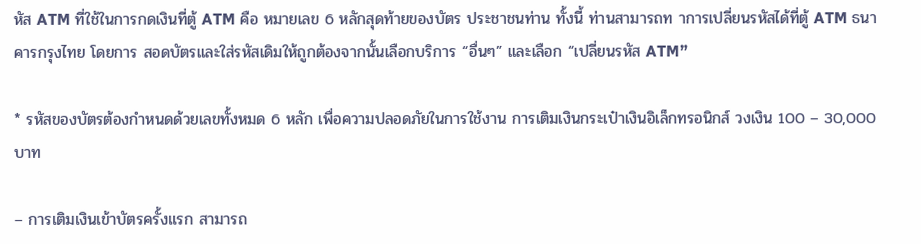หัส ATM ที่ใช้ในการกดเงินที่ตู้ ATM คือ หมายเลข 6 หลักสุดท้ายของบัตร ประชาชนท่าน ทั้งนี้ ท่านสามารถท าการเปลี่ยนรหัสได้ที่ตู้ ATM ธนาคารกรุงไทย โดยการ สอดบัตรและใส่รหัสเดิมให้ถูกต้องจากนั้นเลือกบริการ “อื่นๆ” และเลือก “เปลี่ยนรหัส ATM”

* รหัสของบัตรต้องกำหนดด้วยเลขทั้งหมด 6 หลัก เพื่อความปลอดภัยในการใช้งาน การเติมเงินกระเป๋าเงินอิเล็กทรอนิกส์ วงเงิน 100 – 30,000 บาท

– การเติมเงินเข้าบัตรครั้งแรก สามารถ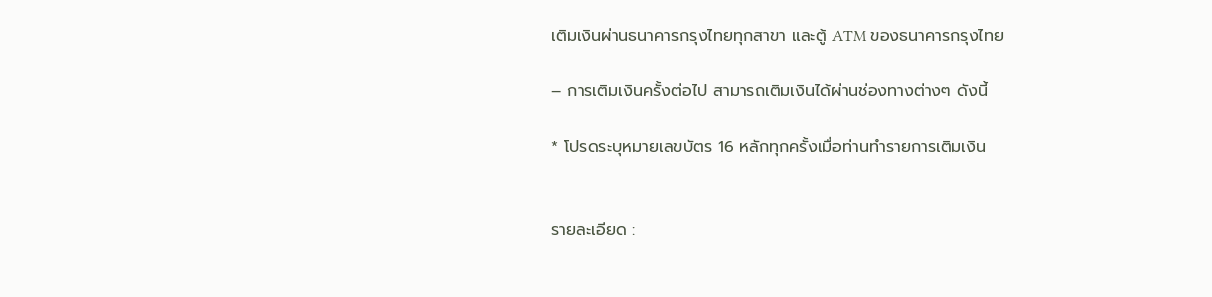เติมเงินผ่านธนาคารกรุงไทยทุกสาขา และตู้ ATM ของธนาคารกรุงไทย

– การเติมเงินครั้งต่อไป สามารถเติมเงินได้ผ่านช่องทางต่างๆ ดังนี้

* โปรดระบุหมายเลขบัตร 16 หลักทุกครั้งเมื่อท่านทำรายการเติมเงิน


รายละเอียด :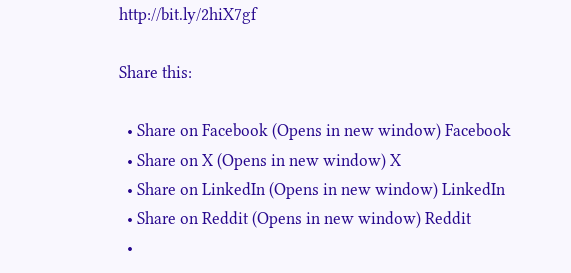http://bit.ly/2hiX7gf

Share this:

  • Share on Facebook (Opens in new window) Facebook
  • Share on X (Opens in new window) X
  • Share on LinkedIn (Opens in new window) LinkedIn
  • Share on Reddit (Opens in new window) Reddit
  •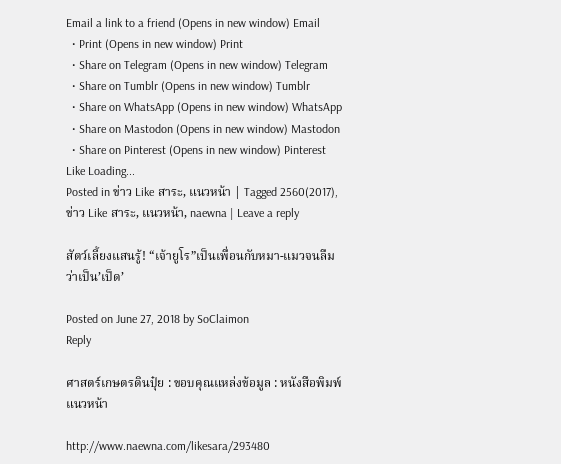Email a link to a friend (Opens in new window) Email
  • Print (Opens in new window) Print
  • Share on Telegram (Opens in new window) Telegram
  • Share on Tumblr (Opens in new window) Tumblr
  • Share on WhatsApp (Opens in new window) WhatsApp
  • Share on Mastodon (Opens in new window) Mastodon
  • Share on Pinterest (Opens in new window) Pinterest
Like Loading...
Posted in ข่าว Like สาระ, แนวหน้า | Tagged 2560(2017), ข่าว Like สาระ, แนวหน้า, naewna | Leave a reply

สัตว์เลี้ยงแสนรู้! “เจ้ายูโร”เป็นเพื่อนกับหมา-แมวจนลืมว่าเป็น’เป็ด’

Posted on June 27, 2018 by SoClaimon
Reply

ศาสตร์เกษตรดินปุ๋ย : ขอบคุณแหล่งข้อมูล : หนังสือพิมพ์แนวหน้า

http://www.naewna.com/likesara/293480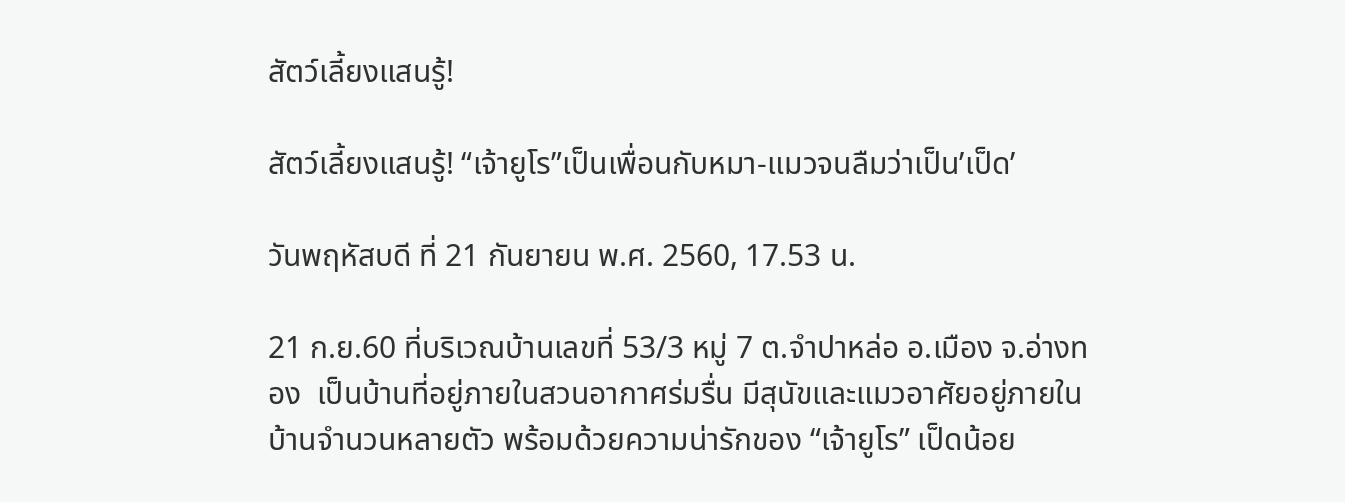สัตว์เลี้ยงแสนรู้!

สัตว์เลี้ยงแสนรู้! “เจ้ายูโร”เป็นเพื่อนกับหมา-แมวจนลืมว่าเป็น’เป็ด’

วันพฤหัสบดี ที่ 21 กันยายน พ.ศ. 2560, 17.53 น.

21 ก.ย.60 ที่บริเวณบ้านเลขที่ 53/3 หมู่ 7 ต.จำปาหล่อ อ.เมือง จ.อ่างทอง  เป็นบ้านที่อยู่ภายในสวนอากาศร่มรื่น มีสุนัขและแมวอาศัยอยู่ภายในบ้านจำนวนหลายตัว พร้อมด้วยความน่ารักของ “เจ้ายูโร” เป็ดน้อย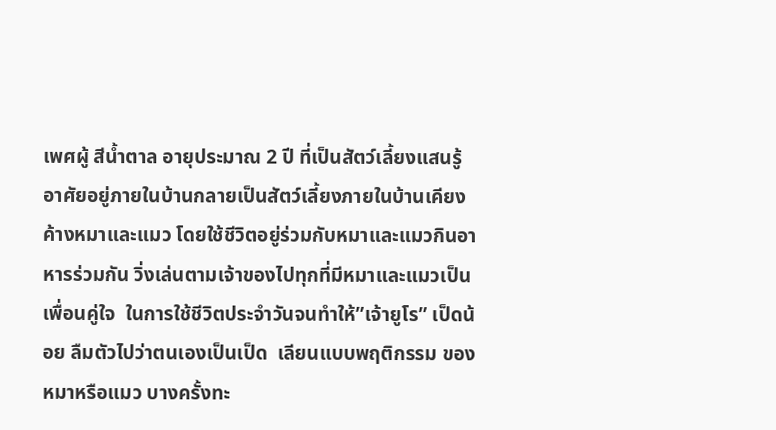เพศผู้ สีน้ำตาล อายุประมาณ 2 ปี ที่เป็นสัตว์เลี้ยงแสนรู้ อาศัยอยู่ภายในบ้านกลายเป็นสัตว์เลี้ยงภายในบ้านเคียงค้างหมาและแมว โดยใช้ชีวิตอยู่ร่วมกับหมาและแมวกินอาหารร่วมกัน วิ่งเล่นตามเจ้าของไปทุกที่มีหมาและแมวเป็นเพื่อนคู่ใจ  ในการใช้ชีวิตประจำวันจนทำให้”เจ้ายูโร” เป็ดน้อย ลืมตัวไปว่าตนเองเป็นเป็ด  เลียนแบบพฤติกรรม ของหมาหรือแมว บางครั้งทะ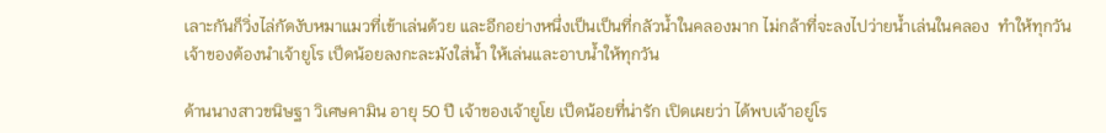เลาะกันก็วิ่งไล่กัดงับหมาแมวที่เข้าเล่นด้วย และอีกอย่างหนึ่งเป็นเป็นที่กลัวน้ำในคลองมาก ไม่กล้าที่จะลงไปว่ายน้ำเล่นในคลอง  ทำให้ทุกวันเจ้าของต้องนำเจ้ายูโร เป็ดน้อยลงกะละมังใส่น้ำ ให้เล่นและอาบน้ำให้ทุกวัน

ด้านนางสาวขนิษฐา วิเศษคามิน อายุ 50 ปี เจ้าของเจ้ายูโย เป็ดน้อยที่น่ารัก เปิดเผยว่า ได้พบเจ้าอยู่โร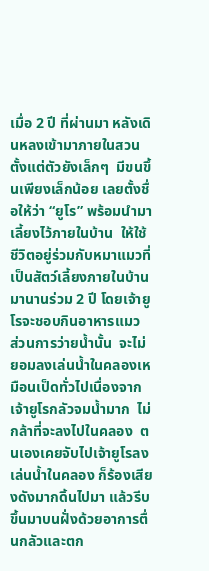เมื่อ 2 ปี ที่ผ่านมา หลังเดินหลงเข้ามาภายในสวนตั้งแต่ตัวยังเล็กๆ  มีขนขึ้นเพียงเล็กน้อย เลยตั้งชื่อให้ว่า “ยูโร” พร้อมนำมาเลี้ยงไว้ภายในบ้าน  ให้ใช้ชีวิตอยู่ร่วมกับหมาแมวที่เป็นสัตว์เลี้ยงภายในบ้าน มานานร่วม 2 ปี โดยเจ้ายูโรจะชอบกินอาหารแมว  ส่วนการว่ายน้ำนั้น  จะไม่ยอมลงเล่นน้ำในคลองเหมือนเป็ดทั่วไปเนื่องจากเจ้ายูโรกลัวจมน้ำมาก  ไม่กล้าที่จะลงไปในคลอง  ตนเองเคยจับไปเจ้ายูโรลงเล่นน้ำในคลอง ก็ร้องเสียงดังมากดิ้นไปมา แล้วรีบขึ้นมาบนฝั่งด้วยอาการตื่นกลัวและตก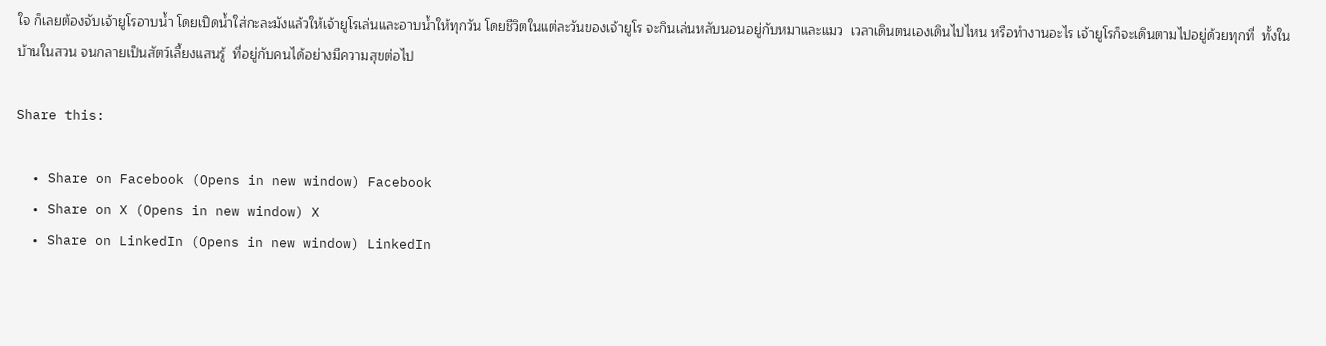ใจ ก็เลยต้องจับเจ้ายูโรอาบน้ำ โดยเปิดน้ำใส่กะละมังแล้วให้เจ้ายูโรเล่นและอาบน้ำให้ทุกวัน โดยชีวิตในแต่ละวันของเจ้ายูโร จะกินเล่นหลับนอนอยู่กับหมาและแมว  เวลาเดินตนเองเดินไปไหน หรือทำงานอะไร เจ้ายูโรก็จะเดินตามไปอยู่ด้วยทุกที่  ทั้งในบ้านในสวน จนกลายเป็นสัตว์เลี้ยงแสนรู้  ที่อยู่กับคนได้อย่างมีความสุขต่อไป

Share this:

  • Share on Facebook (Opens in new window) Facebook
  • Share on X (Opens in new window) X
  • Share on LinkedIn (Opens in new window) LinkedIn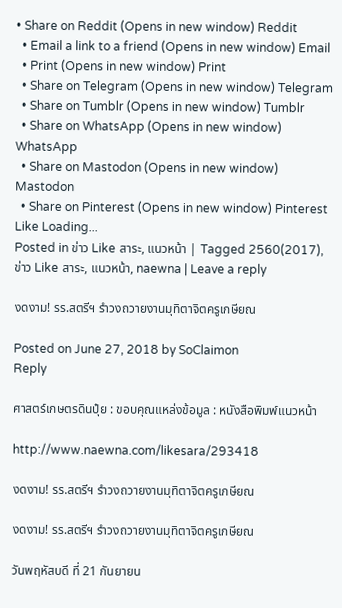• Share on Reddit (Opens in new window) Reddit
  • Email a link to a friend (Opens in new window) Email
  • Print (Opens in new window) Print
  • Share on Telegram (Opens in new window) Telegram
  • Share on Tumblr (Opens in new window) Tumblr
  • Share on WhatsApp (Opens in new window) WhatsApp
  • Share on Mastodon (Opens in new window) Mastodon
  • Share on Pinterest (Opens in new window) Pinterest
Like Loading...
Posted in ข่าว Like สาระ, แนวหน้า | Tagged 2560(2017), ข่าว Like สาระ, แนวหน้า, naewna | Leave a reply

งดงาม! รร.สตรีฯ รำวงถวายงานมุทิตาจิตครูเกษียณ

Posted on June 27, 2018 by SoClaimon
Reply

ศาสตร์เกษตรดินปุ๋ย : ขอบคุณแหล่งข้อมูล : หนังสือพิมพ์แนวหน้า

http://www.naewna.com/likesara/293418

งดงาม! รร.สตรีฯ รำวงถวายงานมุทิตาจิตครูเกษียณ

งดงาม! รร.สตรีฯ รำวงถวายงานมุทิตาจิตครูเกษียณ

วันพฤหัสบดี ที่ 21 กันยายน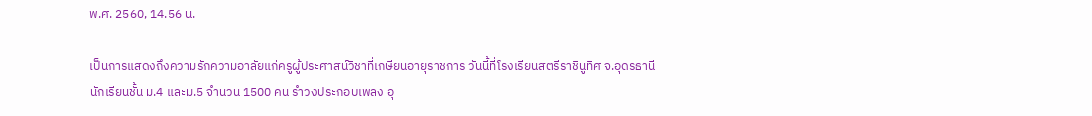พ.ศ. 2560, 14.56 น.

เป็นการแสดงถึงความรักความอาลัยแก่ครูผู้ประศาสน์วิชาที่เกษียนอายุราชการ วันนี้ที่โรงเรียนสตรีราชินูทิศ จ.อุดรธานี นักเรียนชั้น ม.4 และม.5 จำนวน 1500 คน รำวงประกอบเพลง อุ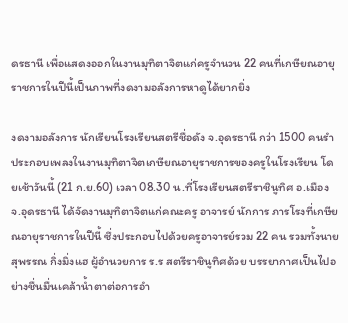ดรธานี เพื่อแสดงออกในงานมุทิตาจิตแก่ครูจำนวน 22 คนที่เกษียณอายุราชการในปีนี้เป็นภาพที่งดงามอลังการหาดูได้ยากยิ่ง

งดงามอลังการ นักเรียนโรงเรียนสตรีชื่อดัง จ.อุดรธานี กว่า 1500 คนรำประกอบเพลงในงานมุทิตาจิตเกษียณอายุราชการของครูในโรงเรียน โดยเช้าวันนี้ (21 ก.ย.60) เวลา 08.30 น.ที่โรงเรียนสตรีราชินูทิศ อ.เมือง จ.อุดรธานี ได้จัดงานมุทิตาจิตแก่คณะครู อาจารย์ นักการ ภารโรงที่เกษียณอายุราชการในปีนี้ ซึ่งประกอบไปด้วยครูอาจารย์รวม 22 คน รวมทั้งนาย สุพรรณ กิ่งมิ่งแฮ ผู้อำนวยการ ร.ร สตรีราชินูทิศด้วย บรรยากาศเป็นไปอย่างชื่นมื่นเคล้าน้ำตาต่อการอำ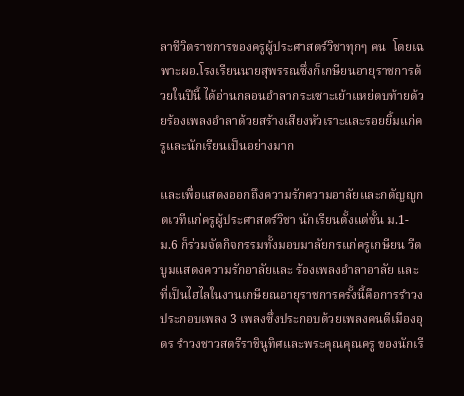ลาชีวิตราชการของครูผู้ประศาสตร์วิชาทุกๆ คน  โดยเฉพาะผอ.โรงเรียนนายสุพรรณซึ่งก็เกษียนอายุราชการด้วยในปีนี้ ได้อ่านกลอนอำลากระเซาะเย้าแหย่ตบท้ายด้วยร้องเพลงอำลาด้วยสร้างเสียงหัวเราะและรอยยิ้มแก่ครูและนักเรียนเป็นอย่างมาก

และเพื่อแสดงออกถึงความรักความอาลัยและกตัญญูกตเวทีแก่ครูผู้ประศาสตร์วิชา นักเรียนตั้งแต่ชั้น ม.1- ม.6 ก็ร่วมจัดกิจกรรมทั้งมอบมาลัยกรแก่ครูเกษียน วีดบูมแสดงความรักอาลัยและ ร้องเพลงอำลาอาลัย และที่เป็นไฮไลในงานเกษียณอายุราชการครั้งนี้คือการรำวงประกอบเพลง 3 เพลงซึ่งประกอบด้วยเพลงคนดีเมืองอุดร รำวงชาวสตรีราชินูทิศและพระคุณคุณครู ของนักเรี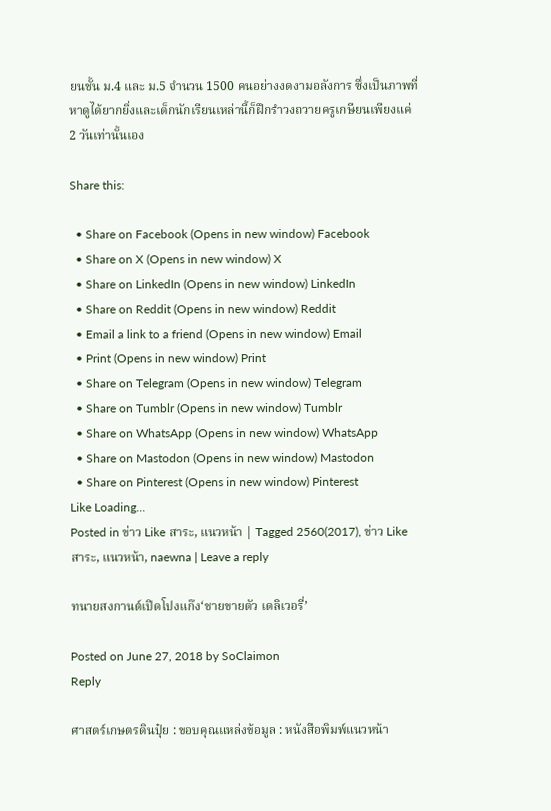ยนชั้น ม.4 และ ม.5 จำนวน 1500 คนอย่างงดงามอลังการ ซึ่งเป็นภาพที่หาดูได้ยากยิ่งและเด็กนักเรียนเหล่านี้ก็ฝึกรำวงถวายครูเกษียนเพียงแค่ 2 วันเท่านั้นเอง

Share this:

  • Share on Facebook (Opens in new window) Facebook
  • Share on X (Opens in new window) X
  • Share on LinkedIn (Opens in new window) LinkedIn
  • Share on Reddit (Opens in new window) Reddit
  • Email a link to a friend (Opens in new window) Email
  • Print (Opens in new window) Print
  • Share on Telegram (Opens in new window) Telegram
  • Share on Tumblr (Opens in new window) Tumblr
  • Share on WhatsApp (Opens in new window) WhatsApp
  • Share on Mastodon (Opens in new window) Mastodon
  • Share on Pinterest (Opens in new window) Pinterest
Like Loading...
Posted in ข่าว Like สาระ, แนวหน้า | Tagged 2560(2017), ข่าว Like สาระ, แนวหน้า, naewna | Leave a reply

ทนายสงกานต์เปิดโปงแก๊ง‘ชายขายตัว เดลิเวอรี่’

Posted on June 27, 2018 by SoClaimon
Reply

ศาสตร์เกษตรดินปุ๋ย : ขอบคุณแหล่งข้อมูล : หนังสือพิมพ์แนวหน้า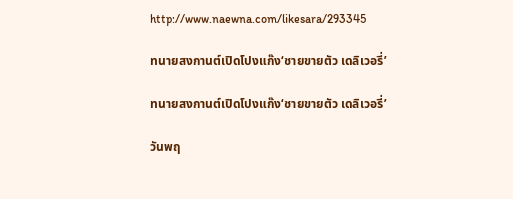http://www.naewna.com/likesara/293345

ทนายสงกานต์เปิดโปงแก๊ง‘ชายขายตัว เดลิเวอรี่’

ทนายสงกานต์เปิดโปงแก๊ง‘ชายขายตัว เดลิเวอรี่’

วันพฤ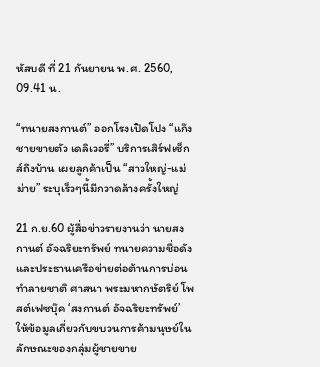หัสบดี ที่ 21 กันยายน พ.ศ. 2560, 09.41 น.

“ทนายสงกานต์” ออกโรงเปิดโปง “แก๊งชายขายตัว เดลิเวอรี่” บริการเสิร์ฟเซ็กส์ถึงบ้าน เผยลูกค้าเป็น “สาวใหญ่-แม่ม่าย” ระบุเร็วๆนี้มีกวาดล้างครั้งใหญ่

21 ก.ย.60 ผู้สื่อข่าวรายงานว่า นายสงกานต์ อัจฉริยะทรัพย์ ทนายความชื่อดัง และประธานเครือข่ายต่อต้านการบ่อนทำลายชาติ ศาสนา พระมหากษัตริย์ โพสต์เฟซบุ๊ค ‘สงกานต์ อัจฉริยะทรัพย์’ ให้ข้อมูลเกี่ยวกับขบวนการค้ามนุษย์ในลักษณะของกลุ่มผู้ชายขาย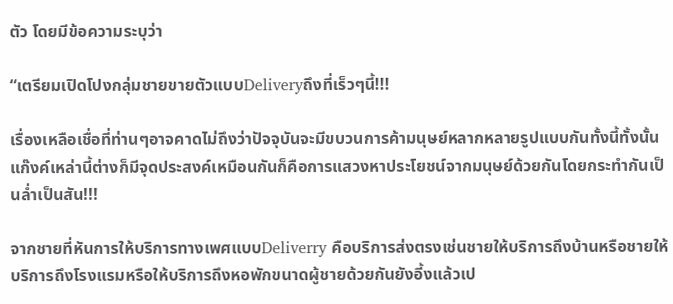ตัว โดยมีข้อความระบุว่า

“เตรียมเปิดโปงกลุ่มชายขายตัวแบบDeliveryถึงที่เร็วๆนี้!!!

เรื่องเหลือเชื่อที่ท่านๆอาจคาดไม่ถึงว่าปัจจุบันจะมีขบวนการค้ามนุษย์หลากหลายรูปแบบกันทั้งนี้ทั้งนั้นแก๊งค์เหล่านี้ต่างก็มีจุดประสงค์เหมือนกันก็คือการแสวงหาประโยชน์จากมนุษย์ด้วยกันโดยกระทำกันเป็นล่ำเป็นสัน!!!

จากชายที่หันการให้บริการทางเพศแบบDeliverry คือบริการส่งตรงเช่นชายให้บริการถึงบ้านหรือชายให้บริการถึงโรงแรมหรือให้บริการถึงหอพักขนาดผู้ชายด้วยกันยังอี้งแล้วเป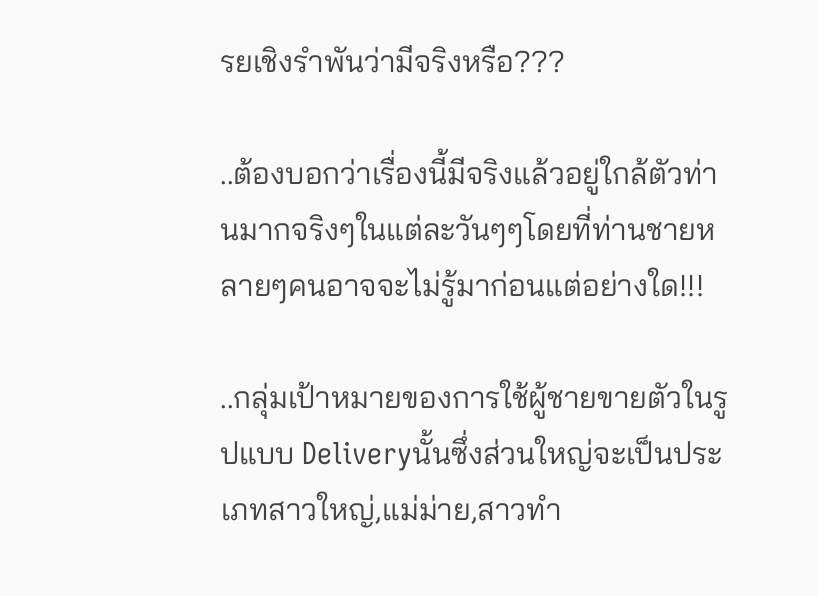รยเชิงรำพันว่ามีจริงหรือ???

..ต้องบอกว่าเรื่องนี้มีจริงแล้วอยู่ใกล้ตัวท่านมากจริงๆในแต่ละวันๆๆโดยที่ท่านชายหลายๆคนอาจจะไม่รู้มาก่อนแต่อย่างใด!!!

..กลุ่มเป้าหมายของการใช้ผู้ชายขายตัวในรูปแบบ Deliveryนั้นซึ่งส่วนใหญ่จะเป็นประเภทสาวใหญ่,แม่ม่าย,สาวทำ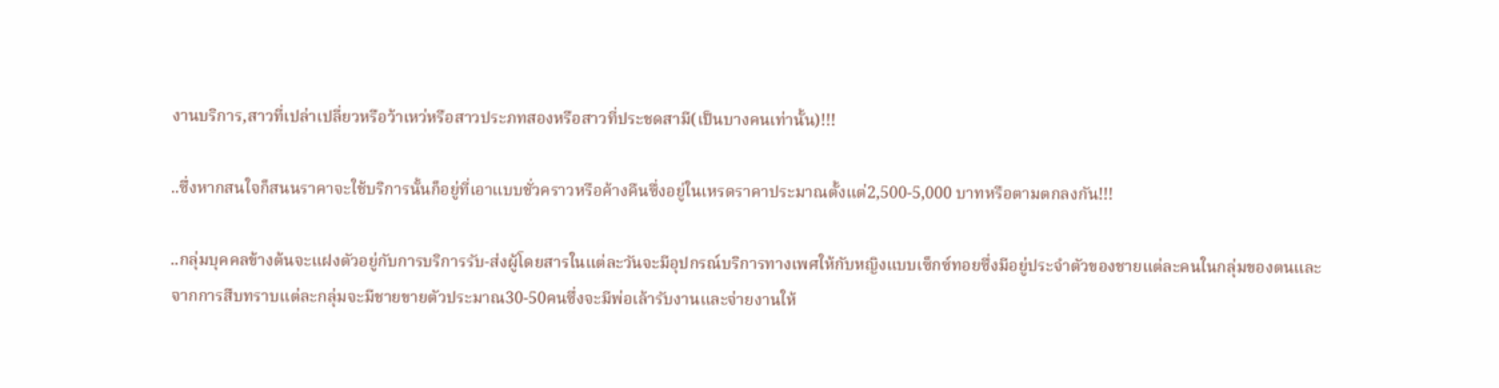งานบริการ,สาวที่เปล่าเปลี่ยวหรือว้าเหว่หรือสาวประภทสองหรือสาวที่ประชดสามี(เป็นบางคนเท่านั้น)!!!

..ซึ่งหากสนใจก็สนนราคาจะใช้บริการนั้นก็อยู่ที่เอาแบบชั่วคราวหรือค้างคืนซึ่งอยู่ในเหรดราคาประมาณตั้งแต่2,500-5,000 บาทหรือตามตกลงกัน!!!

..กลุ่มบุคคลข้างต้นจะแฝงตัวอยู่กับการบริการรับ-ส่งผู้โดยสารในแต่ละวันจะมีอุปกรณ์บริการทางเพศให้กับหญิงแบบเซ็กซ์ทอยซึ่งมีอยู่ประจำตัวของชายแต่ละคนในกลุ่มของตนและจากการสืบทราบแต่ละกลุ่มจะมีชายขายตัวประมาณ30-50คนซึ่งจะมีพ่อเล้ารับงานและจ่ายงานให้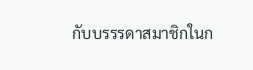กับบรรรดาสมาชิกในก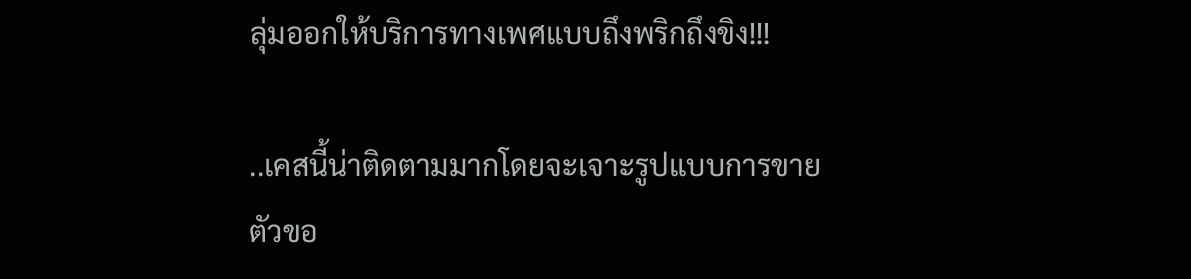ลุ่มออกให้บริการทางเพศแบบถึงพริกถึงขิง!!!

..เคสนี้น่าติดตามมากโดยจะเจาะรูปแบบการขายตัวขอ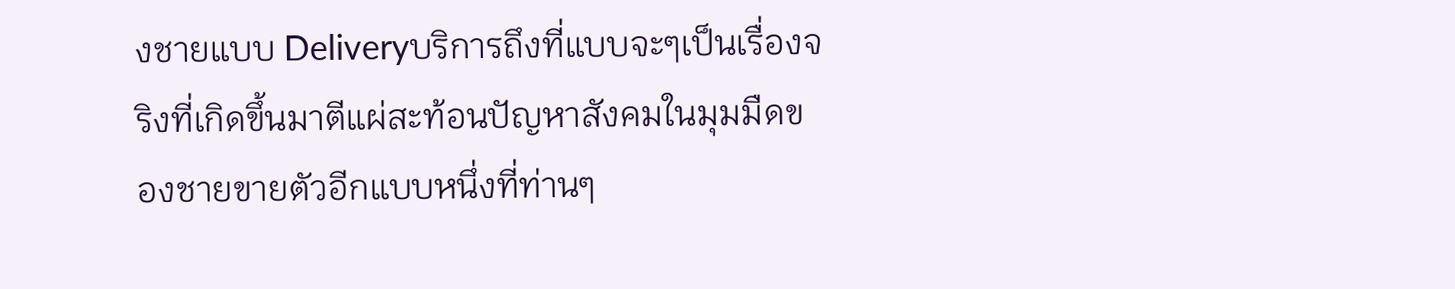งชายแบบ Deliveryบริการถึงที่แบบจะๆเป็นเรื่องจริงที่เกิดขึ้นมาตีแผ่สะท้อนปัญหาสังคมในมุมมืดของชายขายตัวอีกแบบหนึ่งที่ท่านๆ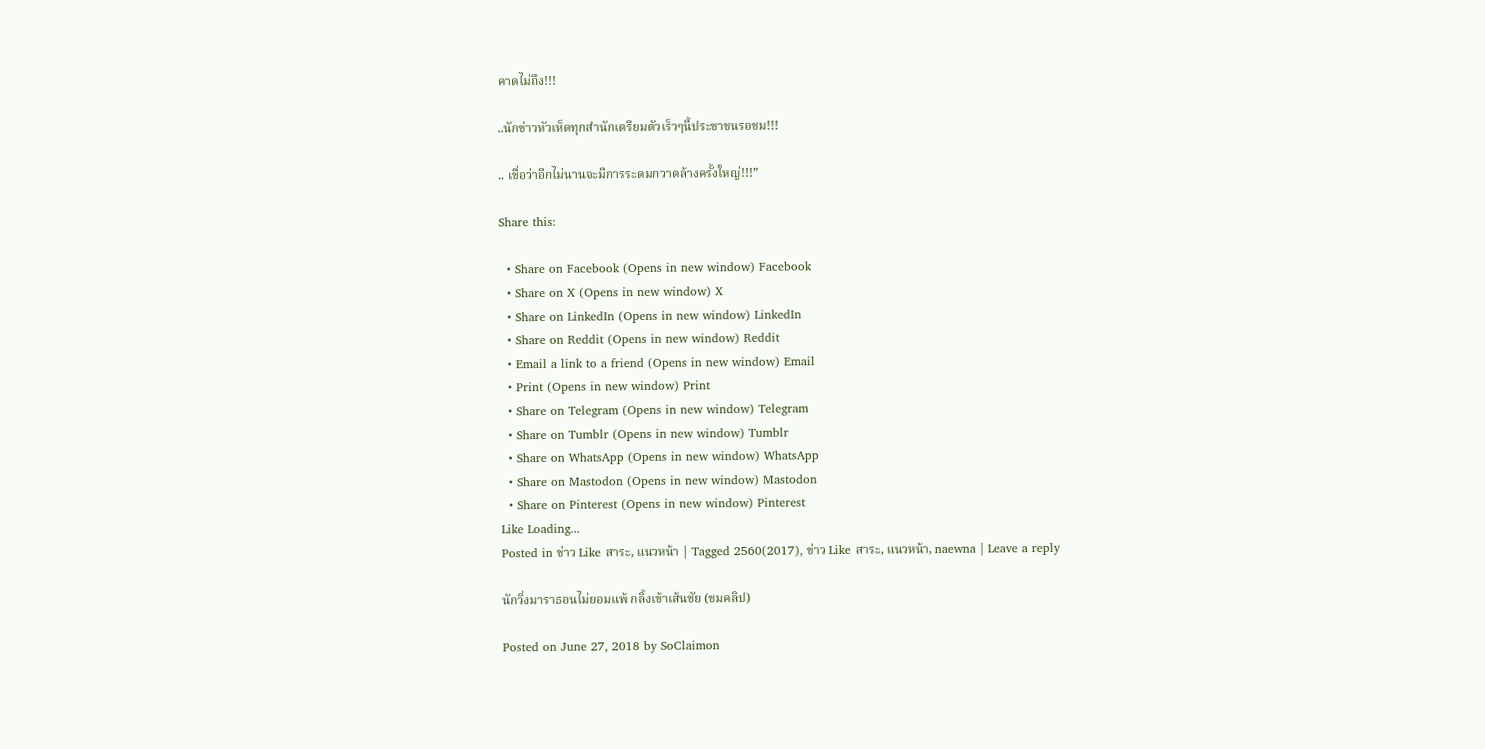คาดไม่ถึง!!!

..นักข่าวหัวเห็ดทุกสำนักเตรียมตัวเร็วๆนี้ประชาชนรอชม!!!

.. เชื่อว่าอีกไม่นานจะมีการระดมกวาดล้างครั้งใหญ่!!!”

Share this:

  • Share on Facebook (Opens in new window) Facebook
  • Share on X (Opens in new window) X
  • Share on LinkedIn (Opens in new window) LinkedIn
  • Share on Reddit (Opens in new window) Reddit
  • Email a link to a friend (Opens in new window) Email
  • Print (Opens in new window) Print
  • Share on Telegram (Opens in new window) Telegram
  • Share on Tumblr (Opens in new window) Tumblr
  • Share on WhatsApp (Opens in new window) WhatsApp
  • Share on Mastodon (Opens in new window) Mastodon
  • Share on Pinterest (Opens in new window) Pinterest
Like Loading...
Posted in ข่าว Like สาระ, แนวหน้า | Tagged 2560(2017), ข่าว Like สาระ, แนวหน้า, naewna | Leave a reply

นักวิ่งมาราธอนไม่ยอมแพ้ กลิ้งเข้าเส้นชัย (ชมคลิป)

Posted on June 27, 2018 by SoClaimon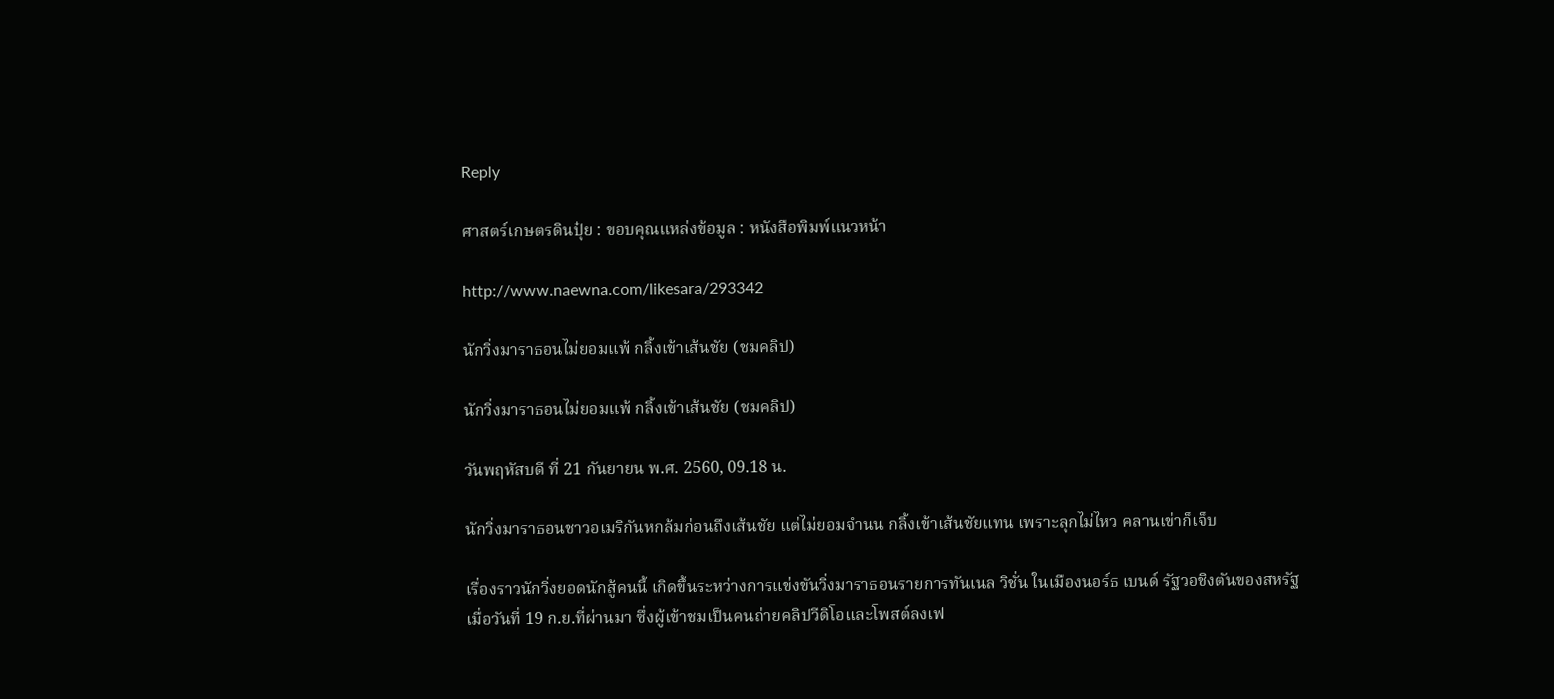Reply

ศาสตร์เกษตรดินปุ๋ย : ขอบคุณแหล่งข้อมูล : หนังสือพิมพ์แนวหน้า

http://www.naewna.com/likesara/293342

นักวิ่งมาราธอนไม่ยอมแพ้ กลิ้งเข้าเส้นชัย (ชมคลิป)

นักวิ่งมาราธอนไม่ยอมแพ้ กลิ้งเข้าเส้นชัย (ชมคลิป)

วันพฤหัสบดี ที่ 21 กันยายน พ.ศ. 2560, 09.18 น.

นักวิ่งมาราธอนชาวอเมริกันหกล้มก่อนถึงเส้นชัย แต่ไม่ยอมจำนน กลิ้งเข้าเส้นชัยแทน เพราะลุกไม่ไหว คลานเข่าก็เจ็บ

เรื่องราวนักวิ่งยอดนักสู้คนนี้ เกิดขึ้นระหว่างการแข่งขันวิ่งมาราธอนรายการทันเนล วิชั่น ในเมืองนอร์ธ เบนด์ รัฐวอชิงตันของสหรัฐ เมื่อวันที่ 19 ก.ย.ที่ผ่านมา ซึ่งผู้เข้าชมเป็นคนถ่ายคลิปวีดิโอและโพสต์ลงเฟ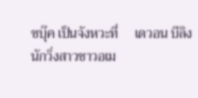ซบุ๊ค เป็นจังหวะที่     เดวอน บีลิง นักวิ่งสาวชาวอเม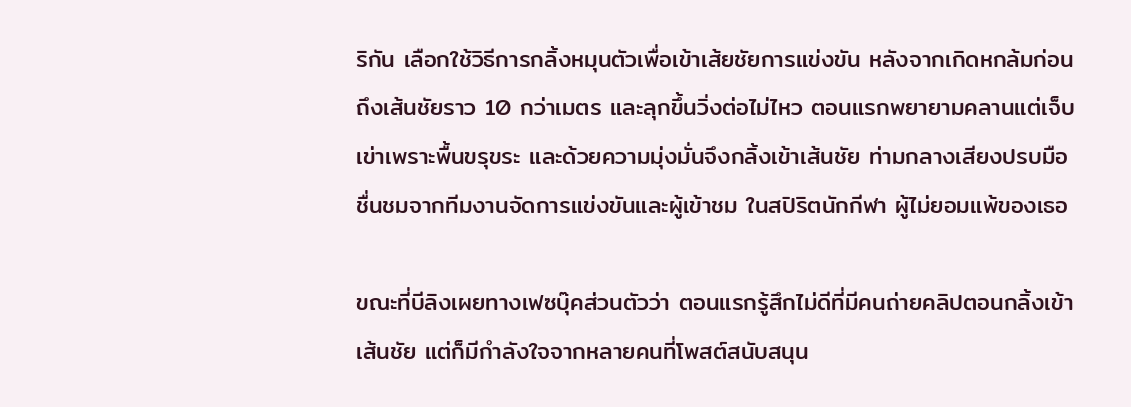ริกัน เลือกใช้วิธีการกลิ้งหมุนตัวเพื่อเข้าเส้ยชัยการแข่งขัน หลังจากเกิดหกล้มก่อนถึงเส้นชัยราว 10 กว่าเมตร และลุกขึ้นวิ่งต่อไม่ไหว ตอนแรกพยายามคลานแต่เจ็บเข่าเพราะพื้นขรุขระ และด้วยความมุ่งมั่นจึงกลิ้งเข้าเส้นชัย ท่ามกลางเสียงปรบมือชื่นชมจากทีมงานจัดการแข่งขันและผู้เข้าชม ในสปิริตนักกีฬา ผู้ไม่ยอมแพ้ของเธอ

ขณะที่บีลิงเผยทางเฟซบุ๊คส่วนตัวว่า ตอนแรกรู้สึกไม่ดีที่มีคนถ่ายคลิปตอนกลิ้งเข้าเส้นชัย แต่ก็มีกำลังใจจากหลายคนที่โพสต์สนับสนุน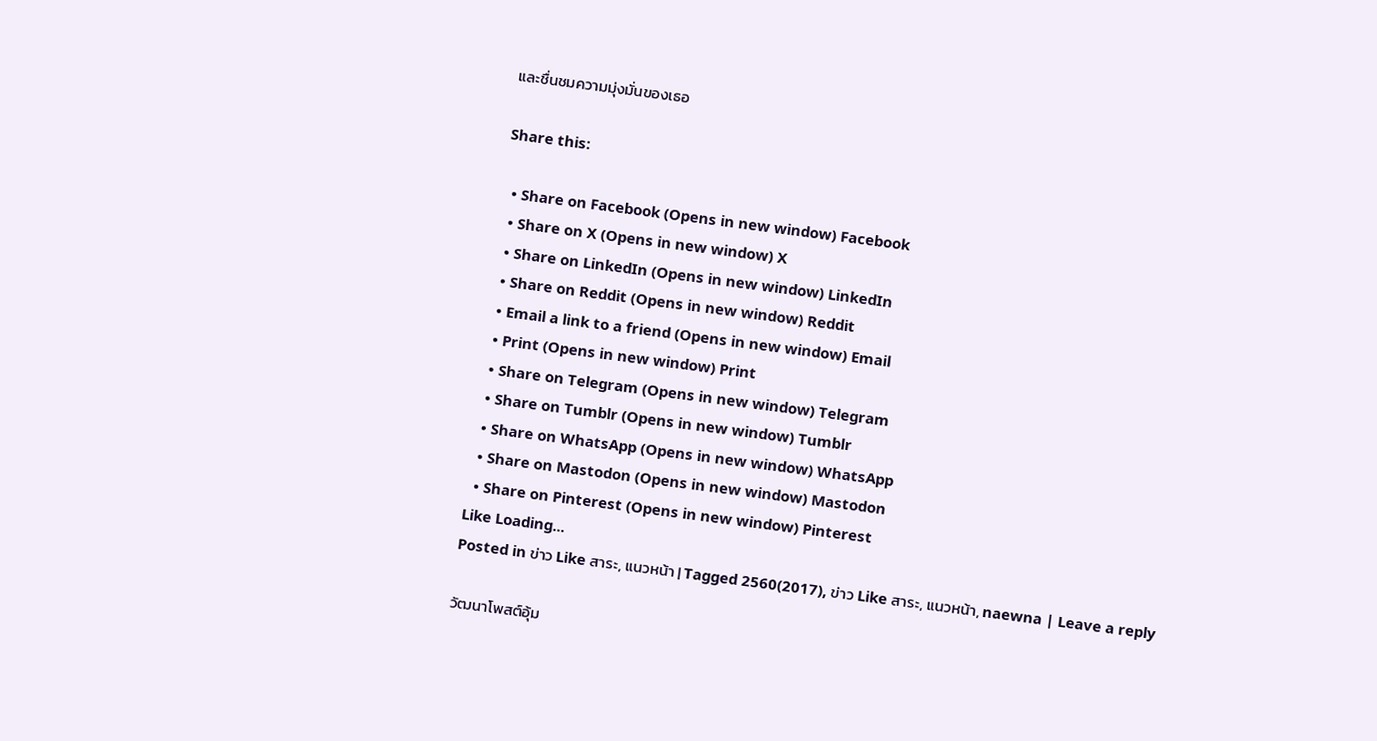และชื่นชมความมุ่งมั่นของเธอ

Share this:

  • Share on Facebook (Opens in new window) Facebook
  • Share on X (Opens in new window) X
  • Share on LinkedIn (Opens in new window) LinkedIn
  • Share on Reddit (Opens in new window) Reddit
  • Email a link to a friend (Opens in new window) Email
  • Print (Opens in new window) Print
  • Share on Telegram (Opens in new window) Telegram
  • Share on Tumblr (Opens in new window) Tumblr
  • Share on WhatsApp (Opens in new window) WhatsApp
  • Share on Mastodon (Opens in new window) Mastodon
  • Share on Pinterest (Opens in new window) Pinterest
Like Loading...
Posted in ข่าว Like สาระ, แนวหน้า | Tagged 2560(2017), ข่าว Like สาระ, แนวหน้า, naewna | Leave a reply

วัฒนาโพสต์อุ้ม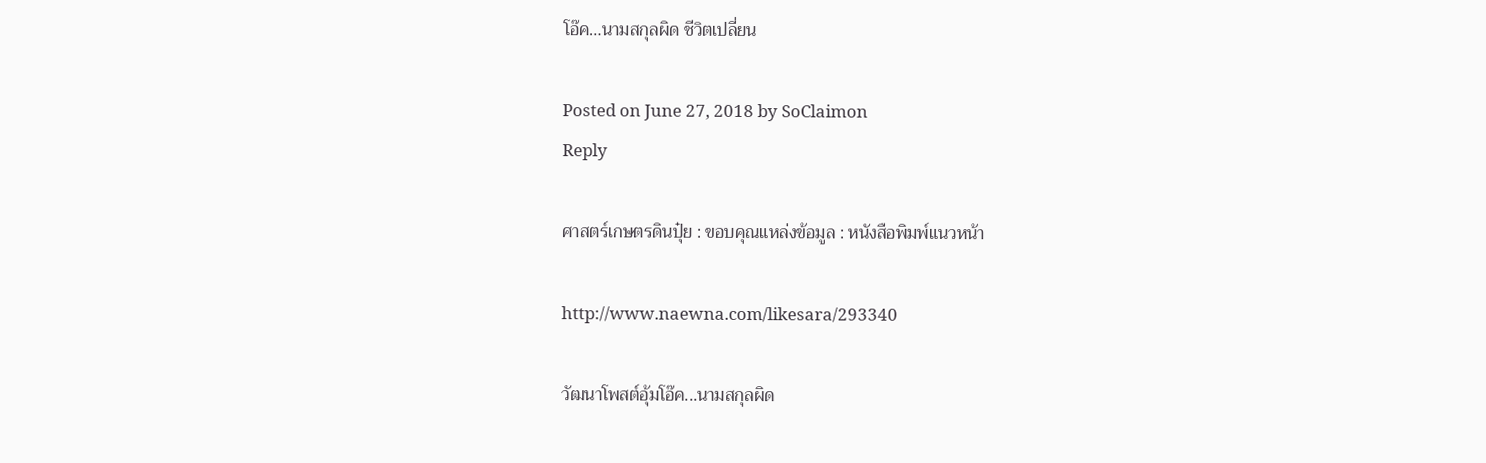โอ๊ค…นามสกุลผิด ชีวิตเปลี่ยน

Posted on June 27, 2018 by SoClaimon
Reply

ศาสตร์เกษตรดินปุ๋ย : ขอบคุณแหล่งข้อมูล : หนังสือพิมพ์แนวหน้า

http://www.naewna.com/likesara/293340

วัฒนาโพสต์อุ้มโอ๊ค...นามสกุลผิด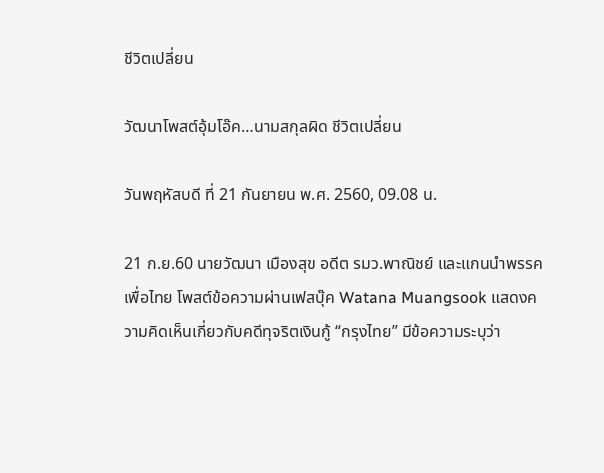ชีวิตเปลี่ยน

วัฒนาโพสต์อุ้มโอ๊ค…นามสกุลผิด ชีวิตเปลี่ยน

วันพฤหัสบดี ที่ 21 กันยายน พ.ศ. 2560, 09.08 น.

21 ก.ย.60 นายวัฒนา เมืองสุข อดีต รมว.พาณิชย์ และแกนนำพรรคเพื่อไทย โพสต์ข้อความผ่านเฟสบุ๊ค Watana Muangsook แสดงความคิดเห็นเกี่ยวกับคดีทุจริตเงินกู้ “กรุงไทย” มีข้อความระบุว่า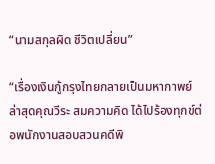“นามสกุลผิด ชีวิตเปลี่ยน”

“เรื่องเงินกู้กรุงไทยกลายเป็นมหากาพย์ ล่าสุดคุณวีระ สมความคิด ได้ไปร้องทุกข์ต่อพนักงานสอบสวนคดีพิ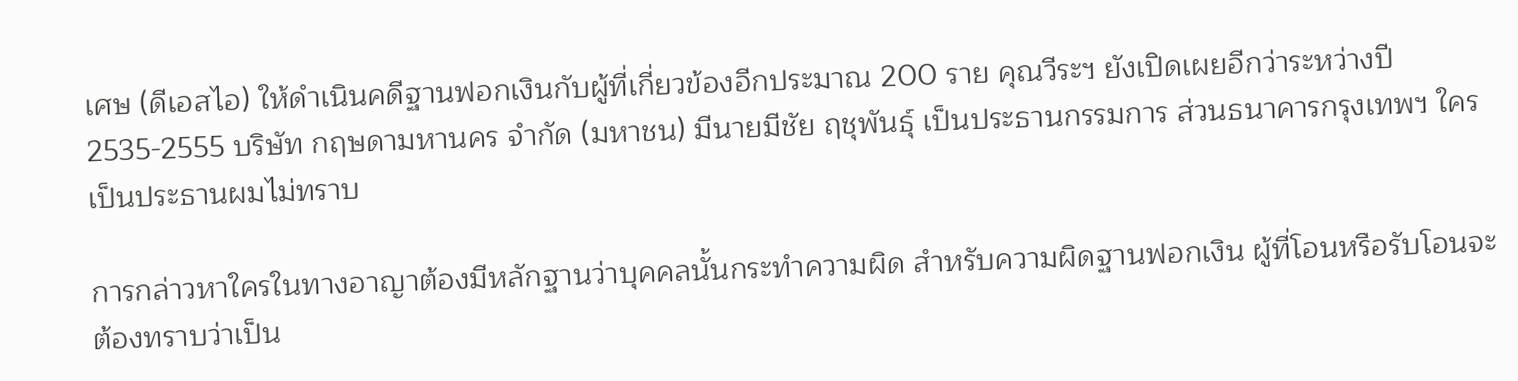เศษ (ดีเอสไอ) ให้ดำเนินคดีฐานฟอกเงินกับผู้ที่เกี่ยวข้องอีกประมาณ 200 ราย คุณวีระฯ ยังเปิดเผยอีกว่าระหว่างปี 2535-2555 บริษัท กฤษดามหานคร จำกัด (มหาชน) มีนายมีชัย ฤชุพันธุ์ เป็นประธานกรรมการ ส่วนธนาคารกรุงเทพฯ ใครเป็นประธานผมไม่ทราบ

การกล่าวหาใครในทางอาญาต้องมีหลักฐานว่าบุคคลนั้นกระทำความผิด สำหรับความผิดฐานฟอกเงิน ผู้ที่โอนหรือรับโอนจะต้องทราบว่าเป็น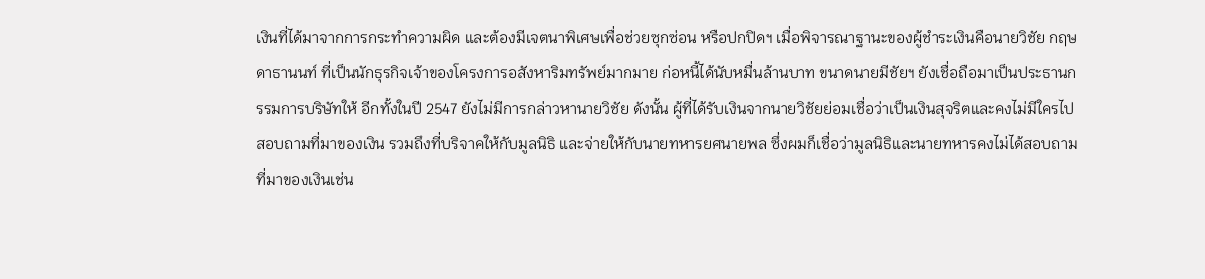เงินที่ได้มาจากการกระทำความผิด และต้องมีเจตนาพิเศษเพื่อช่วยซุกซ่อน หรือปกปิดฯ เมื่อพิจารณาฐานะของผู้ชำระเงินคือนายวิชัย กฤษดาธานนท์ ที่เป็นนักธุรกิจเจ้าของโครงการอสังหาริมทรัพย์มากมาย ก่อหนี้ได้นับหมื่นล้านบาท ขนาดนายมีชัยฯ ยังเชื่อถือมาเป็นประธานกรรมการบริษัทให้ อีกทั้งในปี 2547 ยังไม่มีการกล่าวหานายวิชัย ดังนั้น ผู้ที่ได้รับเงินจากนายวิชัยย่อมเชื่อว่าเป็นเงินสุจริตและคงไม่มีใครไปสอบถามที่มาของเงิน รวมถึงที่บริจาคให้กับมูลนิธิ และจ่ายให้กับนายทหารยศนายพล ซึ่งผมก็เชื่อว่ามูลนิธิและนายทหารคงไม่ได้สอบถามที่มาของเงินเช่น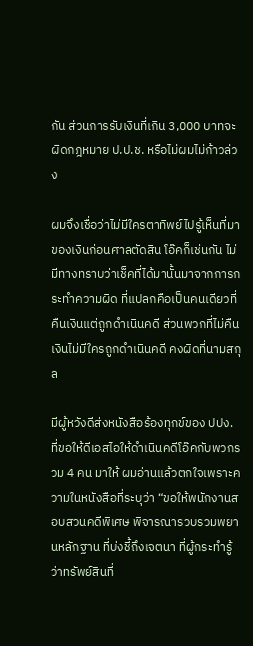กัน ส่วนการรับเงินที่เกิน 3,000 บาทจะผิดกฎหมาย ป.ป.ช. หรือไม่ผมไม่ก้าวล่วง

ผมจึงเชื่อว่าไม่มีใครตาทิพย์ไปรู้เห็นที่มาของเงินก่อนศาลตัดสิน โอ๊คก็เช่นกัน ไม่มีทางทราบว่าเช็คที่ได้มานั้นมาจากการกระทำความผิด ที่แปลกคือเป็นคนเดียวที่คืนเงินแต่ถูกดำเนินคดี ส่วนพวกที่ไม่คืนเงินไม่มีใครถูกดำเนินคดี คงผิดที่นามสกุล

มีผู้หวังดีส่งหนังสือร้องทุกข์ของ ปปง. ที่ขอให้ดีเอสไอให้ดำเนินคดีโอ๊คกับพวกรวม 4 คน มาให้ ผมอ่านแล้วตกใจเพราะความในหนังสือที่ระบุว่า “ขอให้พนักงานสอบสวนคดีพิเศษ พิจารณารวบรวมพยานหลักฐาน ที่บ่งชี้ถึงเจตนา ที่ผู้กระทำรู้ว่าทรัพย์สินที่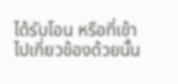ได้รับโอน หรือที่เข้าไปเกี่ยวข้องด้วยนั้น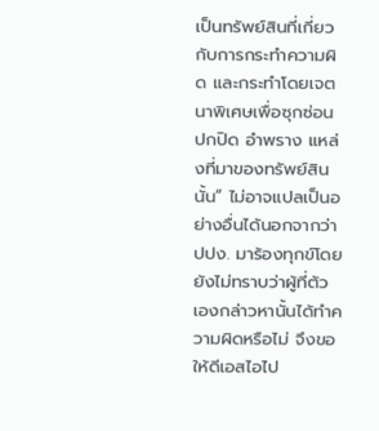เป็นทรัพย์สินที่เกี่ยวกับการกระทำความผิด และกระทำโดยเจตนาพิเศษเพื่อซุกซ่อน ปกปิด อำพราง แหล่งที่มาของทรัพย์สินนั้น” ไม่อาจแปลเป็นอย่างอื่นได้นอกจากว่า ปปง. มาร้องทุกข์โดยยังไม่ทราบว่าผู้ที่ตัวเองกล่าวหานั้นได้ทำความผิดหรือไม่ จึงขอให้ดีเอสไอไป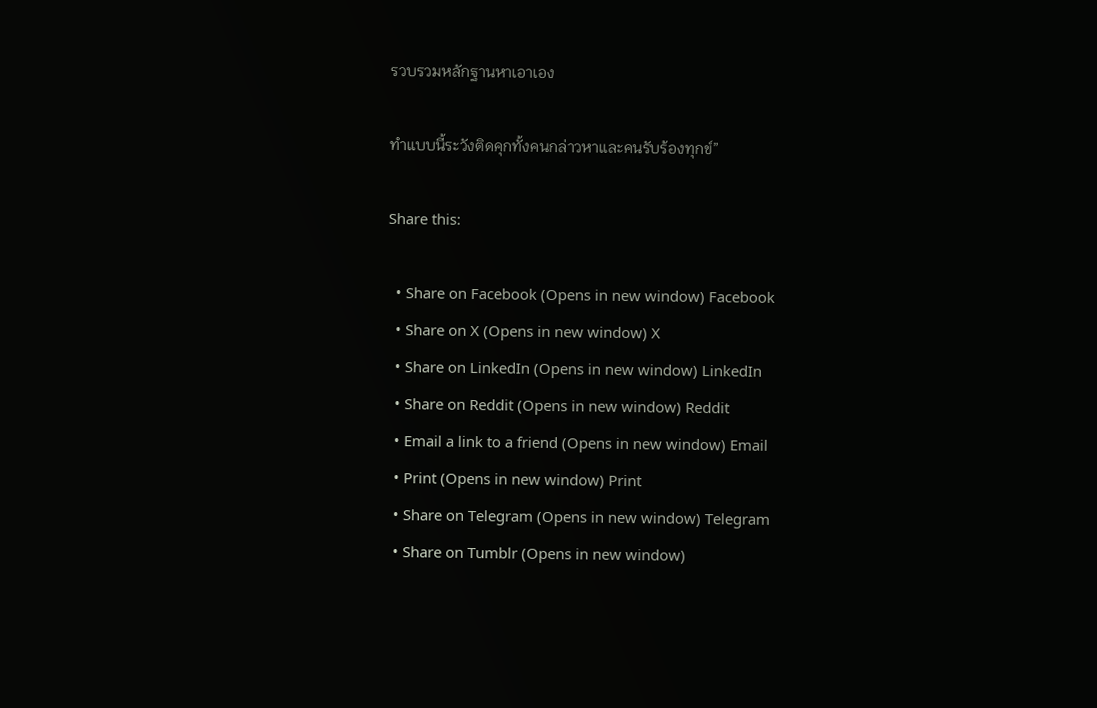รวบรวมหลักฐานหาเอาเอง

ทำแบบนี้ระวังติดคุกทั้งคนกล่าวหาและคนรับร้องทุกข์”

Share this:

  • Share on Facebook (Opens in new window) Facebook
  • Share on X (Opens in new window) X
  • Share on LinkedIn (Opens in new window) LinkedIn
  • Share on Reddit (Opens in new window) Reddit
  • Email a link to a friend (Opens in new window) Email
  • Print (Opens in new window) Print
  • Share on Telegram (Opens in new window) Telegram
  • Share on Tumblr (Opens in new window)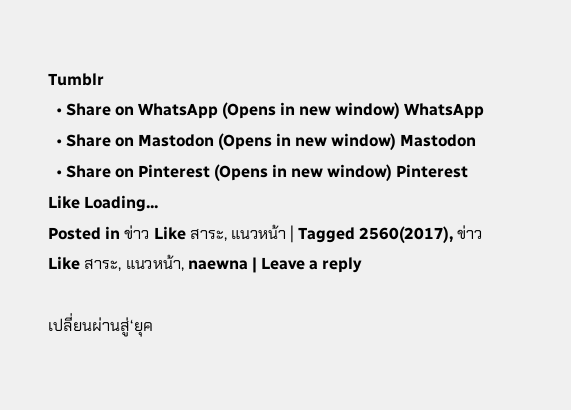Tumblr
  • Share on WhatsApp (Opens in new window) WhatsApp
  • Share on Mastodon (Opens in new window) Mastodon
  • Share on Pinterest (Opens in new window) Pinterest
Like Loading...
Posted in ข่าว Like สาระ, แนวหน้า | Tagged 2560(2017), ข่าว Like สาระ, แนวหน้า, naewna | Leave a reply

เปลี่ยนผ่านสู่‘ยุค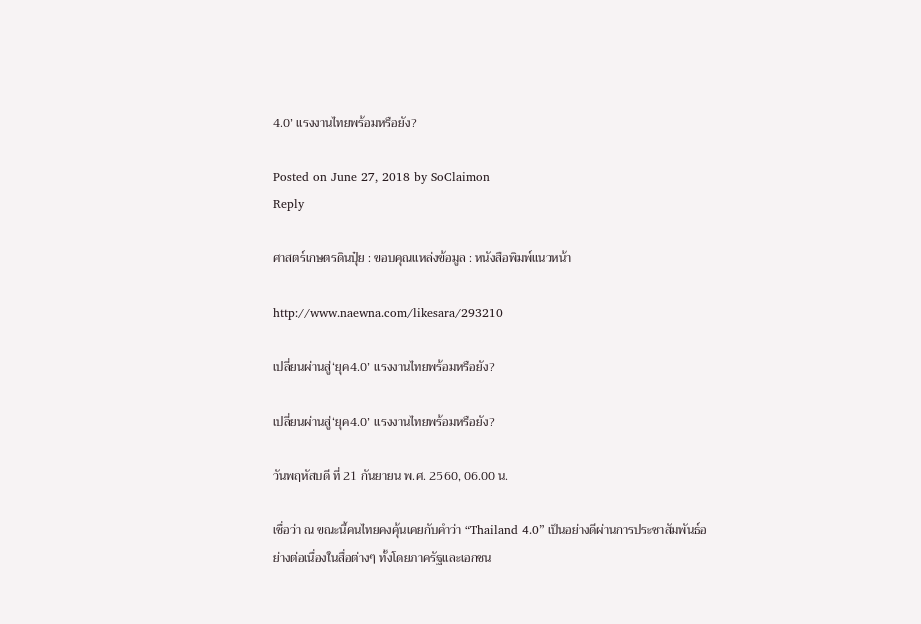4.0’ แรงงานไทยพร้อมหรือยัง?

Posted on June 27, 2018 by SoClaimon
Reply

ศาสตร์เกษตรดินปุ๋ย : ขอบคุณแหล่งข้อมูล : หนังสือพิมพ์แนวหน้า

http://www.naewna.com/likesara/293210

เปลี่ยนผ่านสู่‘ยุค4.0’ แรงงานไทยพร้อมหรือยัง?

เปลี่ยนผ่านสู่‘ยุค4.0’ แรงงานไทยพร้อมหรือยัง?

วันพฤหัสบดี ที่ 21 กันยายน พ.ศ. 2560, 06.00 น.

เชื่อว่า ณ ขณะนี้คนไทยคงคุ้นเคยกับคำว่า “Thailand 4.0” เป็นอย่างดีผ่านการประชาสัมพันธ์อย่างต่อเนื่องในสื่อต่างๆ ทั้งโดยภาครัฐและเอกชน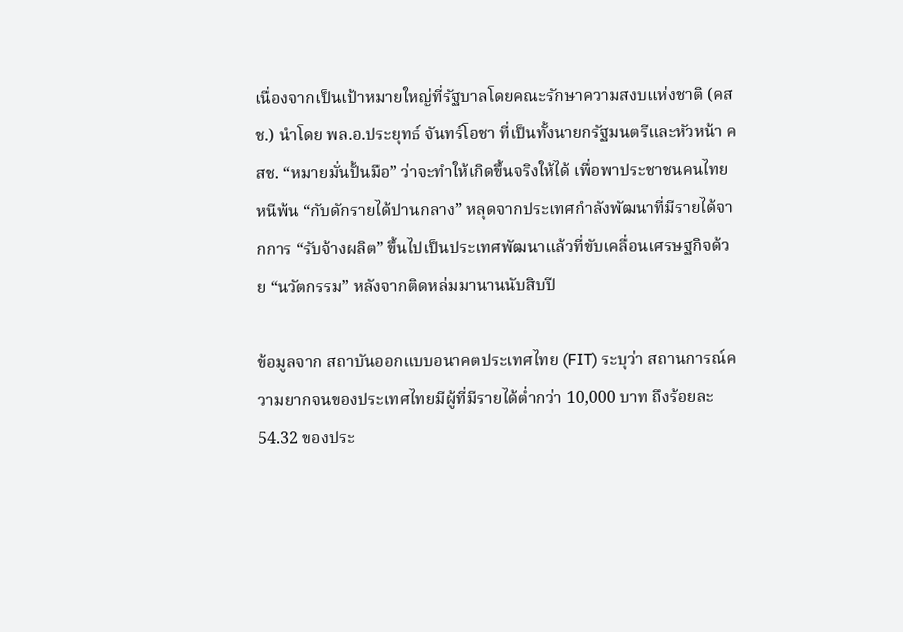เนื่องจากเป็นเป้าหมายใหญ่ที่รัฐบาลโดยคณะรักษาความสงบแห่งชาติ (คสช.) นำโดย พล.อ.ประยุทธ์ จันทร์โอชา ที่เป็นทั้งนายกรัฐมนตรีและหัวหน้า คสช. “หมายมั่นปั้นมือ” ว่าจะทำให้เกิดขึ้นจริงให้ได้ เพื่อพาประชาชนคนไทยหนีพ้น “กับดักรายได้ปานกลาง” หลุดจากประเทศกำลังพัฒนาที่มีรายได้จากการ “รับจ้างผลิต” ขึ้นไปเป็นประเทศพัฒนาแล้วที่ขับเคลื่อนเศรษฐกิจด้วย “นวัตกรรม” หลังจากติดหล่มมานานนับสิบปี

ข้อมูลจาก สถาบันออกแบบอนาคตประเทศไทย (FIT) ระบุว่า สถานการณ์ความยากจนของประเทศไทยมีผู้ที่มีรายได้ต่ำกว่า 10,000 บาท ถึงร้อยละ 54.32 ของประ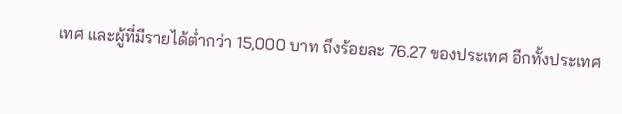เทศ และผู้ที่มีรายได้ต่ำกว่า 15,000 บาท ถึงร้อยละ 76.27 ของประเทศ อีกทั้งประเทศ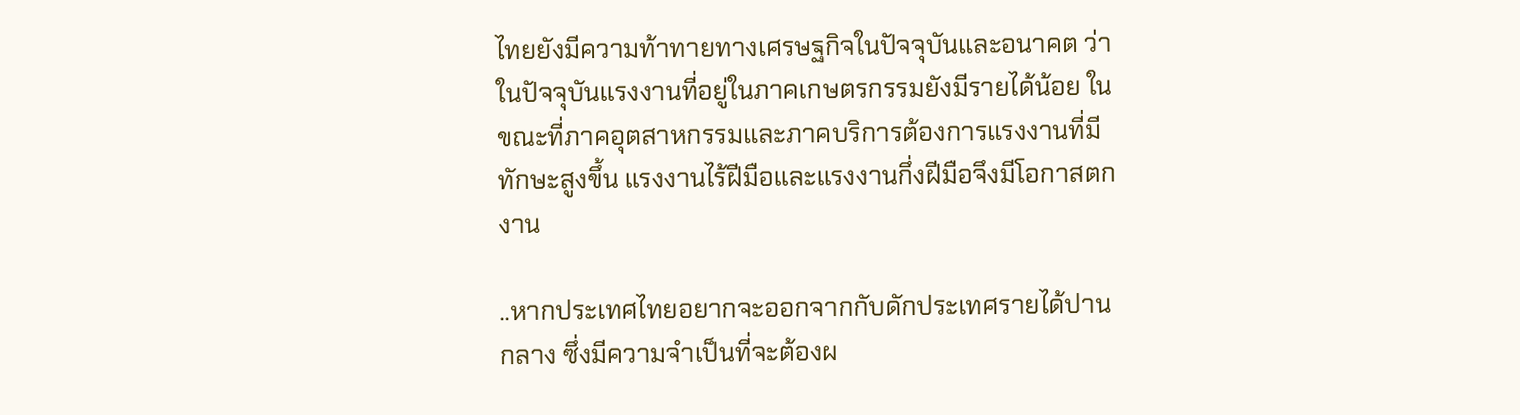ไทยยังมีความท้าทายทางเศรษฐกิจในปัจจุบันและอนาคต ว่าในปัจจุบันแรงงานที่อยู่ในภาคเกษตรกรรมยังมีรายได้น้อย ในขณะที่ภาคอุตสาหกรรมและภาคบริการต้องการแรงงานที่มีทักษะสูงขึ้น แรงงานไร้ฝีมือและแรงงานกึ่งฝีมือจึงมีโอกาสตกงาน

..หากประเทศไทยอยากจะออกจากกับดักประเทศรายได้ปานกลาง ซึ่งมีความจำเป็นที่จะต้องผ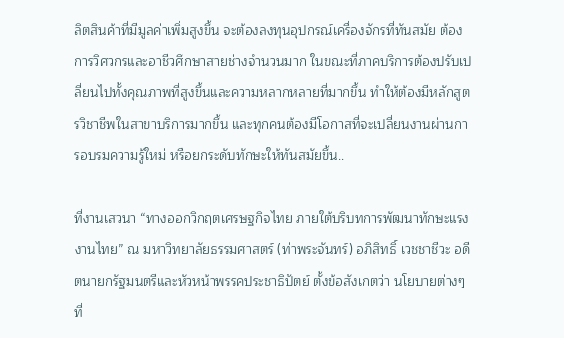ลิตสินค้าที่มีมูลค่าเพิ่มสูงขึ้น จะต้องลงทุนอุปกรณ์เครื่องจักรที่ทันสมัย ต้องการวิศวกรและอาชีวศึกษาสายช่างจำนวนมาก ในขณะที่ภาคบริการต้องปรับเปลี่ยนไปทั้งคุณภาพที่สูงขึ้นและความหลากหลายที่มากขึ้น ทำให้ต้องมีหลักสูตรวิชาชีพในสาขาบริการมากขึ้น และทุกคนต้องมีโอกาสที่จะเปลี่ยนงานผ่านการอบรมความรู้ใหม่ หรือยกระดับทักษะให้ทันสมัยขึ้น..

ที่งานเสวนา “ทางออกวิกฤตเศรษฐกิจไทย ภายใต้บริบทการพัฒนาทักษะแรงงานไทย” ณ มหาวิทยาลัยธรรมศาสตร์ (ท่าพระจันทร์) อภิสิทธิ์ เวชชาชีวะ อดีตนายกรัฐมนตรีและหัวหน้าพรรคประชาธิปัตย์ ตั้งข้อสังเกตว่า นโยบายต่างๆ ที่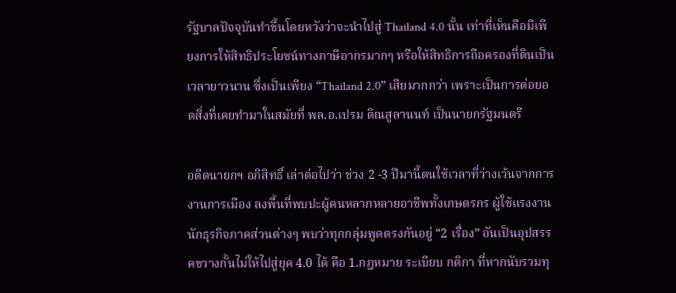รัฐบาลปัจจุบันทำขึ้นโดยหวังว่าจะนำไปสู่ Thailand 4.0 นั้น เท่าที่เห็นคือมีเพียงการให้สิทธิประโยชน์ทางภาษีอากรมากๆ หรือให้สิทธิการถือครองที่ดินเป็นเวลายาวนาน ซึ่งเป็นเพียง “Thailand 2.0” เสียมากกว่า เพราะเป็นการต่อยอดสิ่งที่เคยทำมาในสมัยที่ พล.อ.เปรม ติณสูลานนท์ เป็นนายกรัฐมนตรี

อดีตนายกฯ อภิสิทธิ์ เล่าต่อไปว่า ช่วง 2 -3 ปีมานี้ตนใช้เวลาที่ว่างเว้นจากการงานการเมือง ลงพื้นที่พบปะผู้คนหลากหลายอาชีพทั้งเกษตรกร ผู้ใช้แรงงาน นักธุรกิจภาคส่วนต่างๆ พบว่าทุกกลุ่มพูดตรงกันอยู่ “2 เรื่อง” อันเป็นอุปสรรคขวางกั้นไม่ให้ไปสู่ยุค 4.0 ได้ คือ 1.กฎหมาย ระเบียบ กติกา ที่หากนับรวมทุ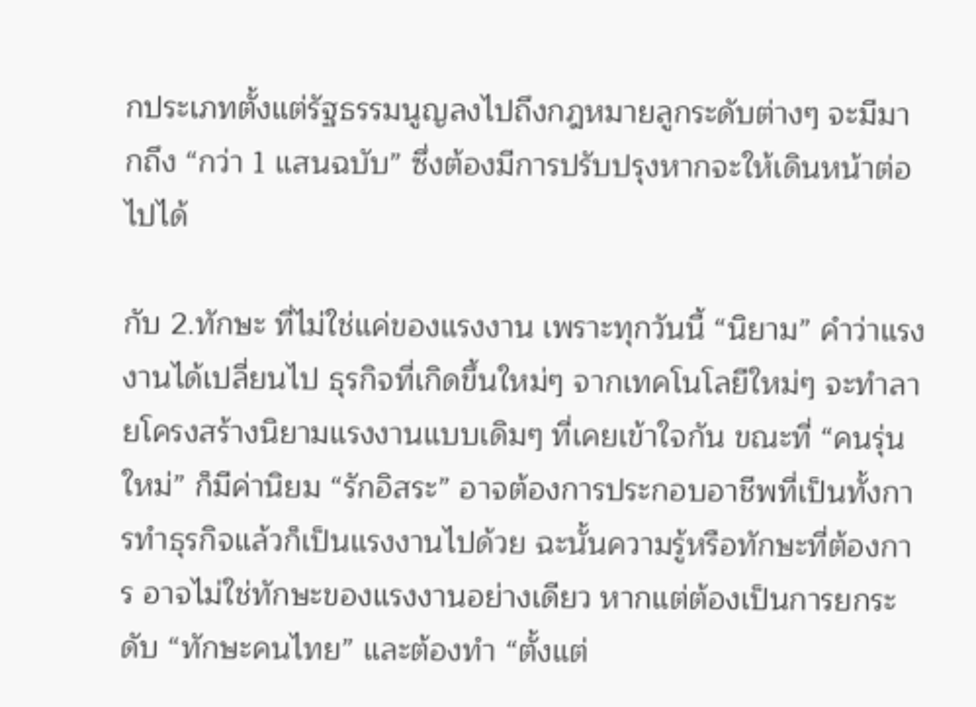กประเภทตั้งแต่รัฐธรรมนูญลงไปถึงกฎหมายลูกระดับต่างๆ จะมีมากถึง “กว่า 1 แสนฉบับ” ซึ่งต้องมีการปรับปรุงหากจะให้เดินหน้าต่อไปได้

กับ 2.ทักษะ ที่ไม่ใช่แค่ของแรงงาน เพราะทุกวันนี้ “นิยาม” คำว่าแรงงานได้เปลี่ยนไป ธุรกิจที่เกิดขึ้นใหม่ๆ จากเทคโนโลยีใหม่ๆ จะทำลายโครงสร้างนิยามแรงงานแบบเดิมๆ ที่เคยเข้าใจกัน ขณะที่ “คนรุ่นใหม่” ก็มีค่านิยม “รักอิสระ” อาจต้องการประกอบอาชีพที่เป็นทั้งการทำธุรกิจแล้วก็เป็นแรงงานไปด้วย ฉะนั้นความรู้หรือทักษะที่ต้องการ อาจไม่ใช่ทักษะของแรงงานอย่างเดียว หากแต่ต้องเป็นการยกระดับ “ทักษะคนไทย” และต้องทำ “ตั้งแต่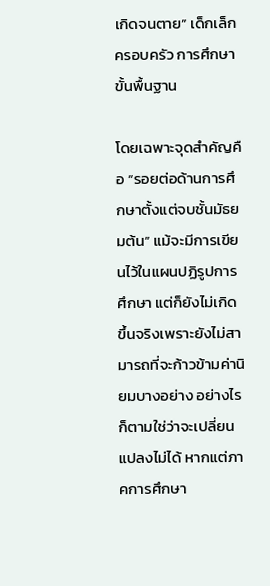เกิดจนตาย” เด็กเล็ก ครอบครัว การศึกษาขั้นพื้นฐาน

โดยเฉพาะจุดสำคัญคือ “รอยต่อด้านการศึกษาตั้งแต่จบชั้นมัธยมต้น” แม้จะมีการเขียนไว้ในแผนปฏิรูปการศึกษา แต่ก็ยังไม่เกิดขึ้นจริงเพราะยังไม่สามารถที่จะก้าวข้ามค่านิยมบางอย่าง อย่างไรก็ตามใช่ว่าจะเปลี่ยนแปลงไม่ได้ หากแต่ภาคการศึกษา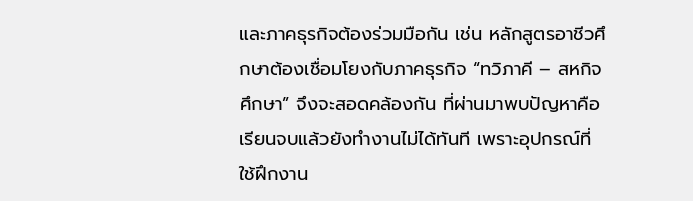และภาคธุรกิจต้องร่วมมือกัน เช่น หลักสูตรอาชีวศึกษาต้องเชื่อมโยงกับภาคธุรกิจ “ทวิภาคี – สหกิจศึกษา” จึงจะสอดคล้องกัน ที่ผ่านมาพบปัญหาคือเรียนจบแล้วยังทำงานไม่ได้ทันที เพราะอุปกรณ์ที่ใช้ฝึกงาน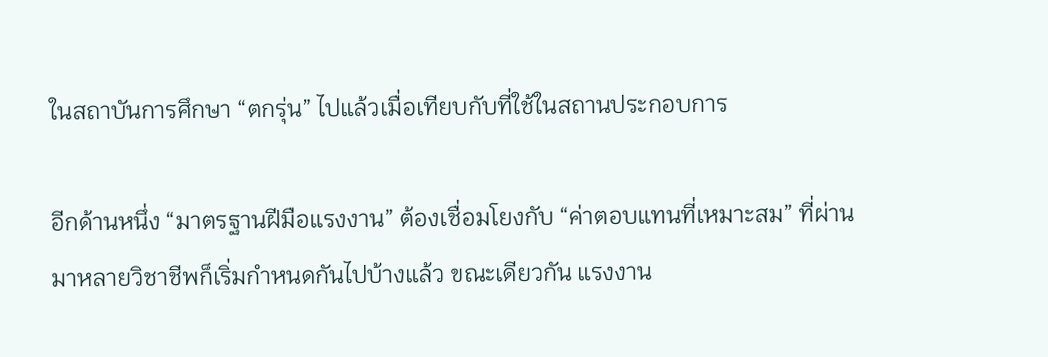ในสถาบันการศึกษา “ตกรุ่น” ไปแล้วเมื่อเทียบกับที่ใช้ในสถานประกอบการ

อีกด้านหนึ่ง “มาตรฐานฝีมือแรงงาน” ต้องเชื่อมโยงกับ “ค่าตอบแทนที่เหมาะสม” ที่ผ่านมาหลายวิชาชีพก็เริ่มกำหนดกันไปบ้างแล้ว ขณะเดียวกัน แรงงาน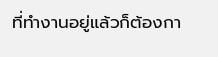ที่ทำงานอยู่แล้วก็ต้องกา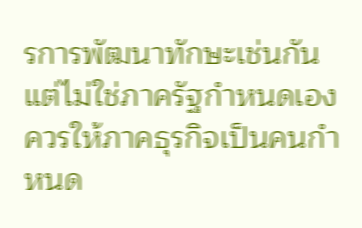รการพัฒนาทักษะเช่นกัน แต่ไม่ใช่ภาครัฐกำหนดเอง ควรให้ภาคธุรกิจเป็นคนกำหนด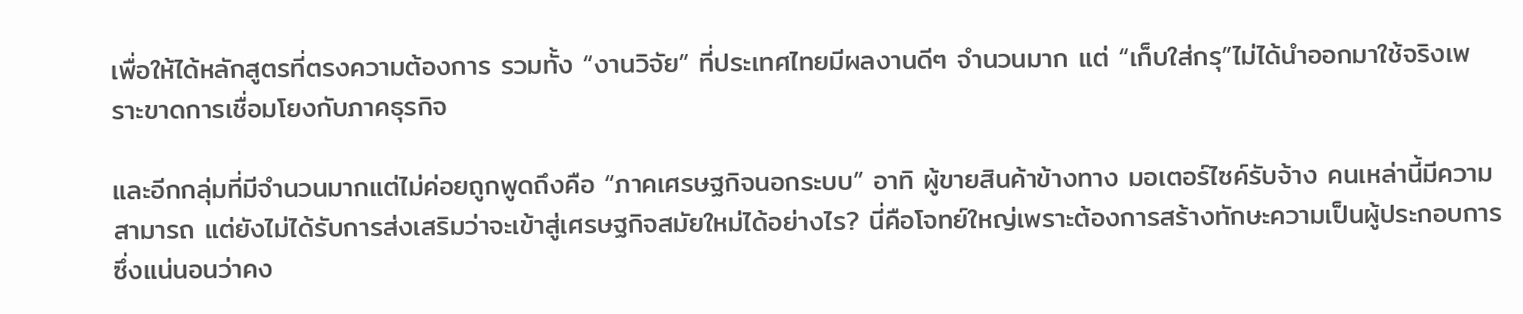เพื่อให้ได้หลักสูตรที่ตรงความต้องการ รวมทั้ง “งานวิจัย” ที่ประเทศไทยมีผลงานดีๆ จำนวนมาก แต่ “เก็บใส่กรุ”ไม่ได้นำออกมาใช้จริงเพราะขาดการเชื่อมโยงกับภาคธุรกิจ

และอีกกลุ่มที่มีจำนวนมากแต่ไม่ค่อยถูกพูดถึงคือ “ภาคเศรษฐกิจนอกระบบ” อาทิ ผู้ขายสินค้าข้างทาง มอเตอร์ไซค์รับจ้าง คนเหล่านี้มีความสามารถ แต่ยังไม่ได้รับการส่งเสริมว่าจะเข้าสู่เศรษฐกิจสมัยใหม่ได้อย่างไร? นี่คือโจทย์ใหญ่เพราะต้องการสร้างทักษะความเป็นผู้ประกอบการ ซึ่งแน่นอนว่าคง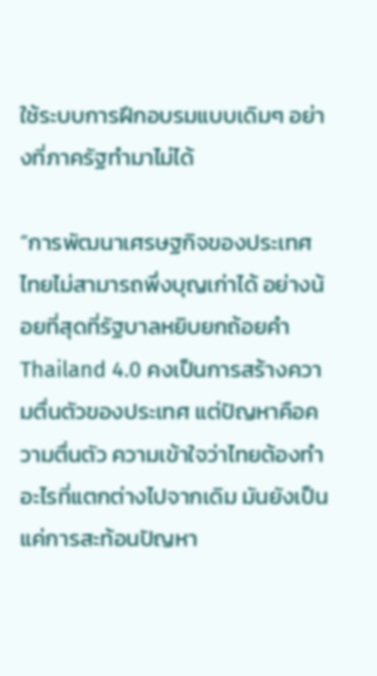ใช้ระบบการฝึกอบรมแบบเดิมๆ อย่างที่ภาครัฐทำมาไม่ได้

“การพัฒนาเศรษฐกิจของประเทศไทยไม่สามารถพึ่งบุญเก่าได้ อย่างน้อยที่สุดที่รัฐบาลหยิบยกถ้อยคำ Thailand 4.0 คงเป็นการสร้างความตื่นตัวของประเทศ แต่ปัญหาคือความตื่นตัว ความเข้าใจว่าไทยต้องทำอะไรที่แตกต่างไปจากเดิม มันยังเป็นแค่การสะท้อนปัญหา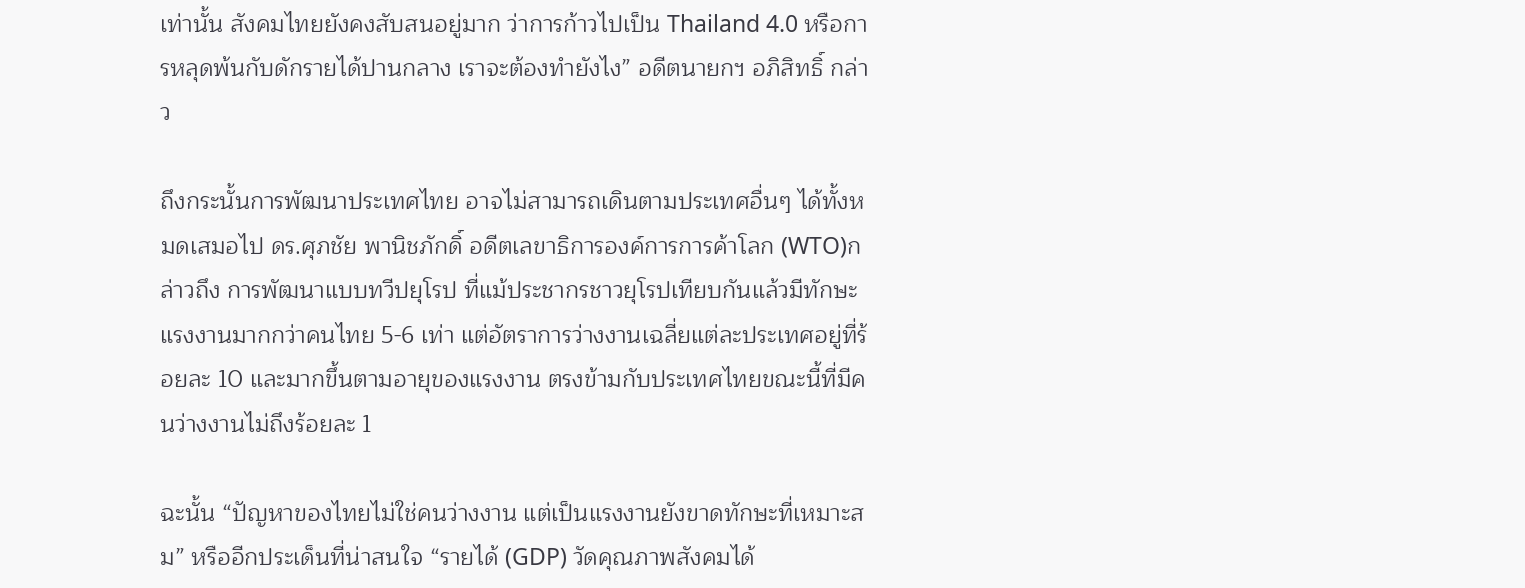เท่านั้น สังคมไทยยังคงสับสนอยู่มาก ว่าการก้าวไปเป็น Thailand 4.0 หรือการหลุดพ้นกับดักรายได้ปานกลาง เราจะต้องทำยังไง” อดีตนายกฯ อภิสิทธิ์ กล่าว

ถึงกระนั้นการพัฒนาประเทศไทย อาจไม่สามารถเดินตามประเทศอื่นๆ ได้ทั้งหมดเสมอไป ดร.ศุภชัย พานิชภักดิ์ อดีตเลขาธิการองค์การการค้าโลก (WTO)กล่าวถึง การพัฒนาแบบทวีปยุโรป ที่แม้ประชากรชาวยุโรปเทียบกันแล้วมีทักษะแรงงานมากกว่าคนไทย 5-6 เท่า แต่อัตราการว่างงานเฉลี่ยแต่ละประเทศอยู่ที่ร้อยละ 10 และมากขึ้นตามอายุของแรงงาน ตรงข้ามกับประเทศไทยขณะนี้ที่มีคนว่างงานไม่ถึงร้อยละ 1

ฉะนั้น “ปัญหาของไทยไม่ใช่คนว่างงาน แต่เป็นแรงงานยังขาดทักษะที่เหมาะสม” หรืออีกประเด็นที่น่าสนใจ “รายได้ (GDP) วัดคุณภาพสังคมได้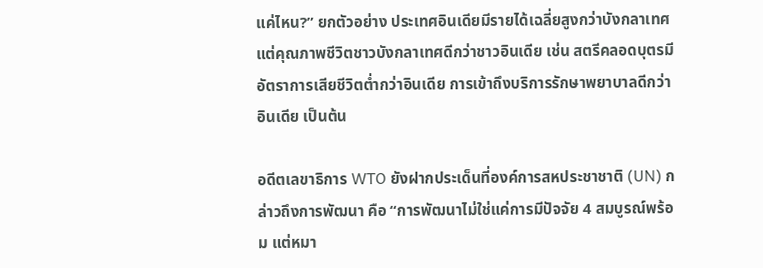แค่ไหน?” ยกตัวอย่าง ประเทศอินเดียมีรายได้เฉลี่ยสูงกว่าบังกลาเทศ แต่คุณภาพชีวิตชาวบังกลาเทศดีกว่าชาวอินเดีย เช่น สตรีคลอดบุตรมีอัตราการเสียชีวิตต่ำกว่าอินเดีย การเข้าถึงบริการรักษาพยาบาลดีกว่าอินเดีย เป็นต้น

อดีตเลขาธิการ WTO ยังฝากประเด็นที่องค์การสหประชาชาติ (UN) กล่าวถึงการพัฒนา คือ “การพัฒนาไม่ใช่แค่การมีปัจจัย 4 สมบูรณ์พร้อม แต่หมา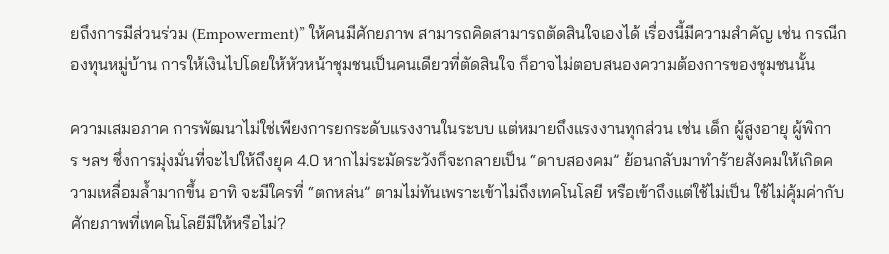ยถึงการมีส่วนร่วม (Empowerment)” ให้คนมีศักยภาพ สามารถคิดสามารถตัดสินใจเองได้ เรื่องนี้มีความสำคัญ เช่น กรณีกองทุนหมู่บ้าน การให้เงินไปโดยให้หัวหน้าชุมชนเป็นคนเดียวที่ตัดสินใจ ก็อาจไม่ตอบสนองความต้องการของชุมชนนั้น

ความเสมอภาค การพัฒนาไม่ใช่เพียงการยกระดับแรงงานในระบบ แต่หมายถึงแรงงานทุกส่วน เช่น เด็ก ผู้สูงอายุ ผู้พิการ ฯลฯ ซึ่งการมุ่งมั่นที่จะไปให้ถึงยุค 4.0 หากไม่ระมัดระวังก็จะกลายเป็น “ดาบสองคม” ย้อนกลับมาทำร้ายสังคมให้เกิดความเหลื่อมล้ำมากขึ้น อาทิ จะมีใครที่ “ตกหล่น” ตามไม่ทันเพราะเข้าไม่ถึงเทคโนโลยี หรือเข้าถึงแต่ใช้ไม่เป็น ใช้ไม่คุ้มค่ากับศักยภาพที่เทคโนโลยีมีให้หรือไม่?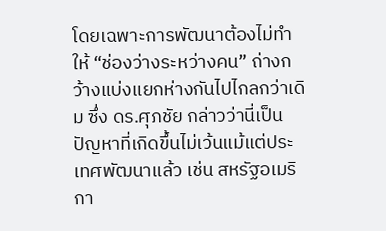โดยเฉพาะการพัฒนาต้องไม่ทำให้ “ช่องว่างระหว่างคน” ถ่างกว้างแบ่งแยกห่างกันไปไกลกว่าเดิม ซึ่ง ดร.ศุภชัย กล่าวว่านี่เป็นปัญหาที่เกิดขึ้นไม่เว้นแม้แต่ประเทศพัฒนาแล้ว เช่น สหรัฐอเมริกา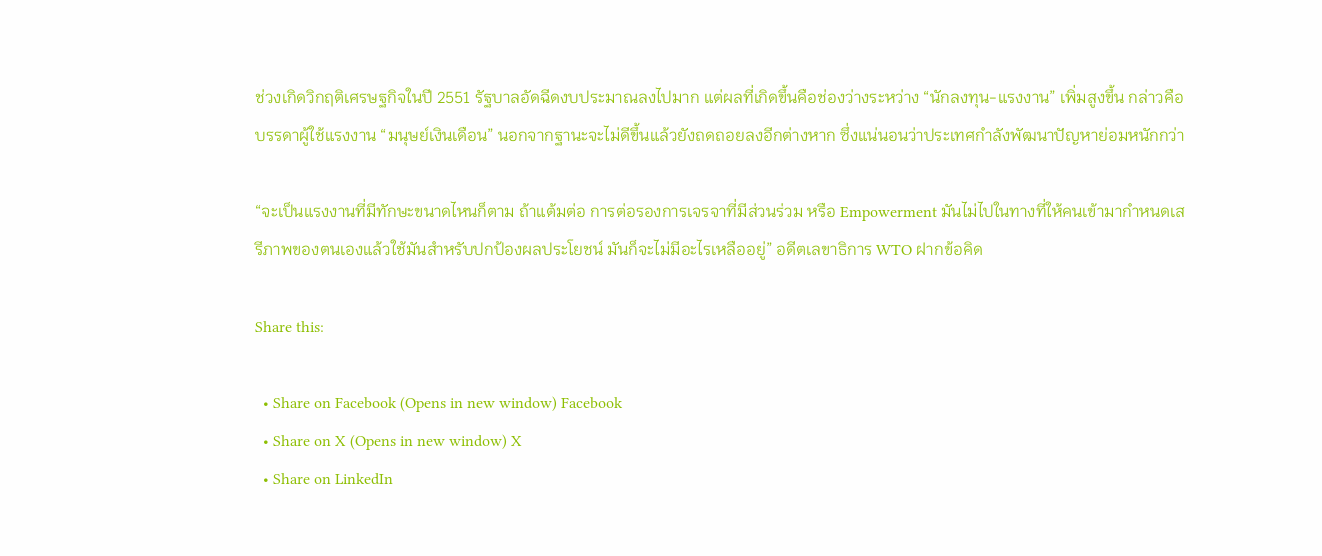ช่วงเกิดวิกฤติเศรษฐกิจในปี 2551 รัฐบาลอัดฉีดงบประมาณลงไปมาก แต่ผลที่เกิดขึ้นคือช่องว่างระหว่าง “นักลงทุน-แรงงาน” เพิ่มสูงขึ้น กล่าวคือ บรรดาผู้ใช้แรงงาน “มนุษย์เงินเดือน” นอกจากฐานะจะไม่ดีขึ้นแล้วยังถดถอยลงอีกต่างหาก ซึ่งแน่นอนว่าประเทศกำลังพัฒนาปัญหาย่อมหนักกว่า

“จะเป็นแรงงานที่มีทักษะขนาดไหนก็ตาม ถ้าแต้มต่อ การต่อรองการเจรจาที่มีส่วนร่วม หรือ Empowerment มันไม่ไปในทางที่ให้คนเข้ามากำหนดเสรีภาพของตนเองแล้วใช้มันสำหรับปกป้องผลประโยชน์ มันก็จะไม่มีอะไรเหลืออยู่” อดีตเลขาธิการ WTO ฝากข้อคิด

Share this:

  • Share on Facebook (Opens in new window) Facebook
  • Share on X (Opens in new window) X
  • Share on LinkedIn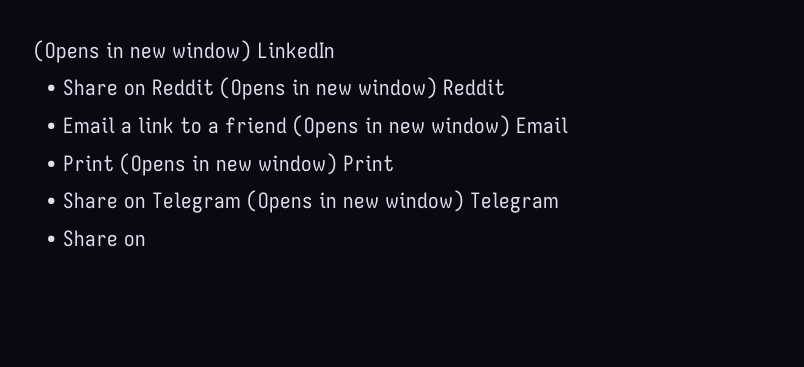(Opens in new window) LinkedIn
  • Share on Reddit (Opens in new window) Reddit
  • Email a link to a friend (Opens in new window) Email
  • Print (Opens in new window) Print
  • Share on Telegram (Opens in new window) Telegram
  • Share on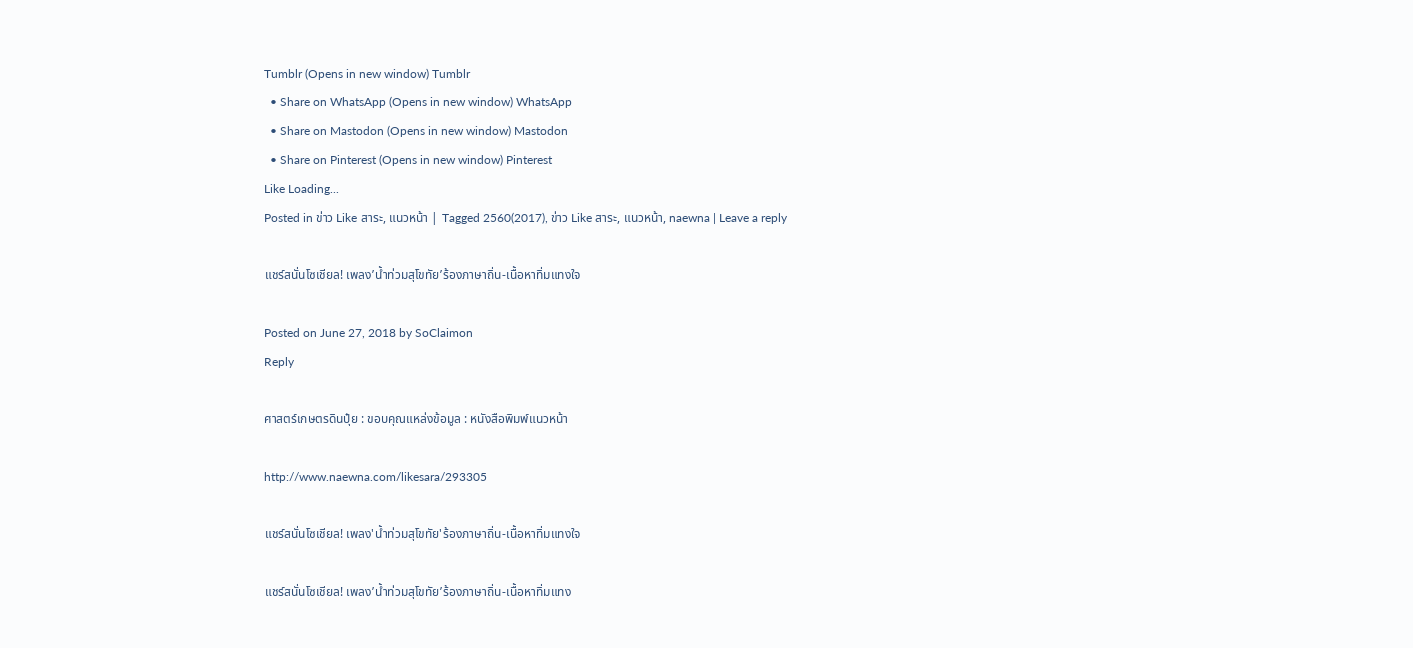Tumblr (Opens in new window) Tumblr
  • Share on WhatsApp (Opens in new window) WhatsApp
  • Share on Mastodon (Opens in new window) Mastodon
  • Share on Pinterest (Opens in new window) Pinterest
Like Loading...
Posted in ข่าว Like สาระ, แนวหน้า | Tagged 2560(2017), ข่าว Like สาระ, แนวหน้า, naewna | Leave a reply

แชร์สนั่นโซเชียล! เพลง’น้ำท่วมสุโขทัย’ร้องภาษาถิ่น-เนื้อหาทิ่มแทงใจ

Posted on June 27, 2018 by SoClaimon
Reply

ศาสตร์เกษตรดินปุ๋ย : ขอบคุณแหล่งข้อมูล : หนังสือพิมพ์แนวหน้า

http://www.naewna.com/likesara/293305

แชร์สนั่นโซเชียล! เพลง'น้ำท่วมสุโขทัย'ร้องภาษาถิ่น-เนื้อหาทิ่มแทงใจ

แชร์สนั่นโซเชียล! เพลง’น้ำท่วมสุโขทัย’ร้องภาษาถิ่น-เนื้อหาทิ่มแทง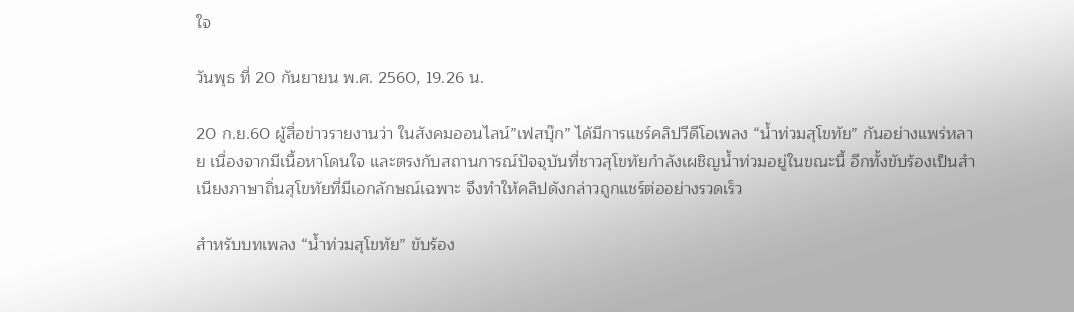ใจ

วันพุธ ที่ 20 กันยายน พ.ศ. 2560, 19.26 น.

20 ก.ย.60 ผู้สื่อข่าวรายงานว่า ในสังคมออนไลน์”เฟสบุ๊ก” ได้มีการแชร์คลิปวีดีโอเพลง “น้ำท่วมสุโขทัย” กันอย่างแพร่หลาย เนื่องจากมีเนื้อหาโดนใจ และตรงกับสถานการณ์ปัจจุบันที่ชาวสุโขทัยกำลังเผชิญน้ำท่วมอยู่ในขณะนี้ อีกทั้งขับร้องเป็นสำเนียงภาษาถิ่นสุโขทัยที่มีเอกลักษณ์เฉพาะ จึงทำให้คลิปดังกล่าวถูกแชร์ต่ออย่างรวดเร็ว

สำหรับบทเพลง “น้ำท่วมสุโขทัย” ขับร้อง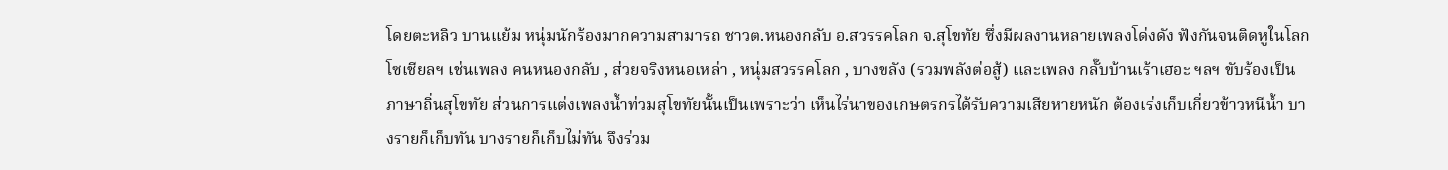โดยตะหลิว บานแย้ม หนุ่มนักร้องมากความสามารถ ชาวต.หนองกลับ อ.สวรรคโลก จ.สุโขทัย ซึ่งมีผลงานหลายเพลงโด่งดัง ฟังกันจนติดหูในโลกโซเชียลฯ เช่นเพลง คนหนองกลับ , ส่วยจริงหนอเหล่า , หนุ่มสวรรคโลก , บางขลัง (รวมพลังต่อสู้) และเพลง กลั๊บบ้านเร้าเฮอะ ฯลฯ ขับร้องเป็นภาษาถิ่นสุโขทัย ส่วนการแต่งเพลงน้ำท่วมสุโขทัยนั้นเป็นเพราะว่า เห็นไร่นาของเกษตรกรได้รับความเสียหายหนัก ต้องเร่งเก็บเกี่ยวข้าวหนีน้ำ บางรายก็เก็บทัน บางรายก็เก็บไม่ทัน จึงร่วม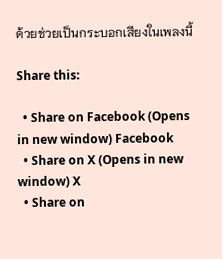ด้วยช่วยเป็นกระบอกเสียงในเพลงนี้

Share this:

  • Share on Facebook (Opens in new window) Facebook
  • Share on X (Opens in new window) X
  • Share on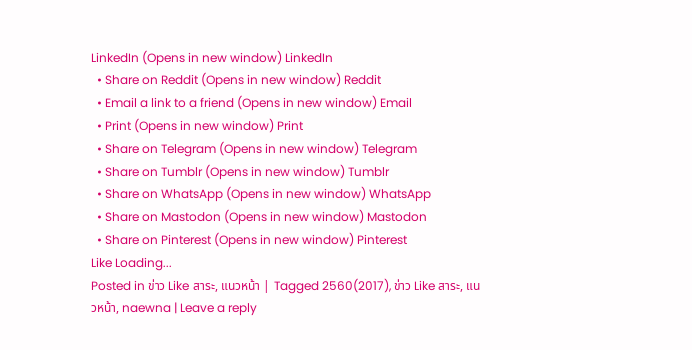LinkedIn (Opens in new window) LinkedIn
  • Share on Reddit (Opens in new window) Reddit
  • Email a link to a friend (Opens in new window) Email
  • Print (Opens in new window) Print
  • Share on Telegram (Opens in new window) Telegram
  • Share on Tumblr (Opens in new window) Tumblr
  • Share on WhatsApp (Opens in new window) WhatsApp
  • Share on Mastodon (Opens in new window) Mastodon
  • Share on Pinterest (Opens in new window) Pinterest
Like Loading...
Posted in ข่าว Like สาระ, แนวหน้า | Tagged 2560(2017), ข่าว Like สาระ, แนวหน้า, naewna | Leave a reply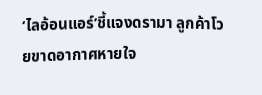‘ไลอ้อนแอร์’ชี้แจงดรามา ลูกค้าโวยขาดอากาศหายใจ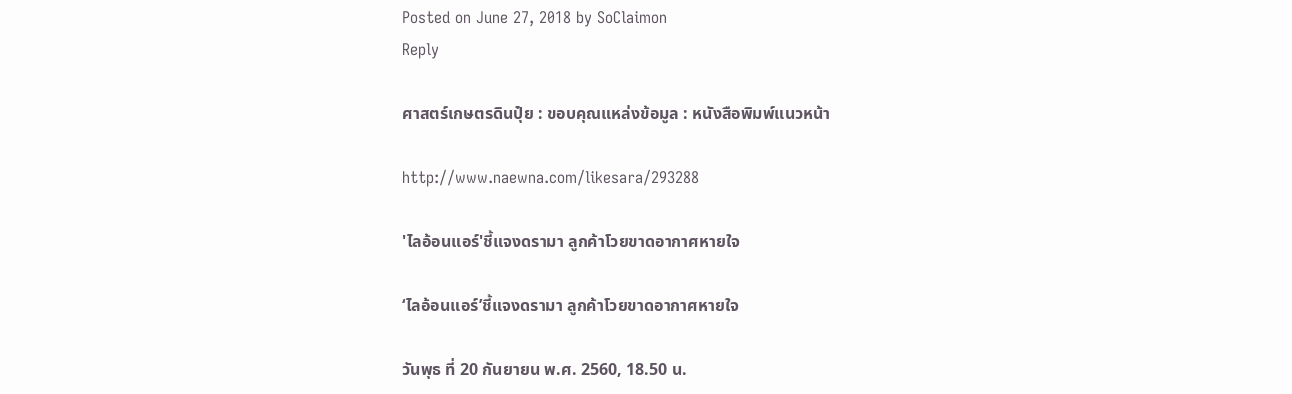Posted on June 27, 2018 by SoClaimon
Reply

ศาสตร์เกษตรดินปุ๋ย : ขอบคุณแหล่งข้อมูล : หนังสือพิมพ์แนวหน้า

http://www.naewna.com/likesara/293288

'ไลอ้อนแอร์'ชี้แจงดรามา ลูกค้าโวยขาดอากาศหายใจ

‘ไลอ้อนแอร์’ชี้แจงดรามา ลูกค้าโวยขาดอากาศหายใจ

วันพุธ ที่ 20 กันยายน พ.ศ. 2560, 18.50 น.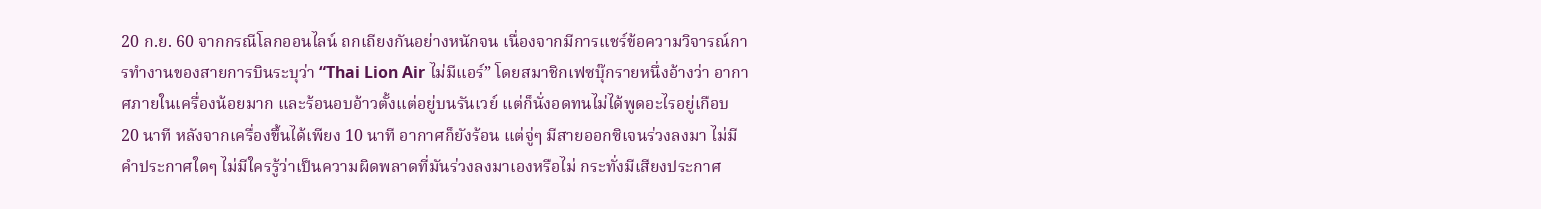20 ก.ย. 60 จากกรณีโลกออนไลน์ ถกเถียงกันอย่างหนักจน เนื่องจากมีการแชร์ข้อความวิจารณ์การทำงานของสายการบินระบุว่า “Thai Lion Air ไม่มีแอร์” โดยสมาชิกเฟซบุ๊กรายหนึ่งอ้างว่า อากาศภายในเครื่องน้อยมาก และร้อนอบอ้าวตั้งแต่อยู่บนรันเวย์ แต่ก็นั่งอดทนไม่ได้พูดอะไรอยู่เกือบ 20 นาที หลังจากเครื่องขึ้นได้เพียง 10 นาที อากาศก็ยังร้อน แต่จู่ๆ มีสายออกซิเจนร่วงลงมา ไม่มีคำประกาศใดๆ ไม่มีใครรู้ว่าเป็นความผิดพลาดที่มันร่วงลงมาเองหรือไม่ กระทั่งมีเสียงประกาศ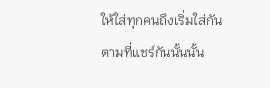ให้ใส่ทุกคนถึงเริ่มใส่กัน ตามที่แชร์กันนั้นนั้น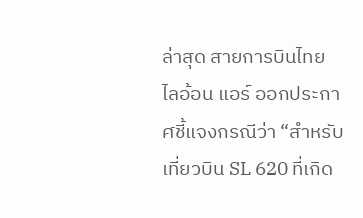ล่าสุด สายการบินไทย ไลอ้อน แอร์ ออกประกาศชี้แจงกรณีว่า “สำหรับเที่ยวบิน SL 620 ที่เกิด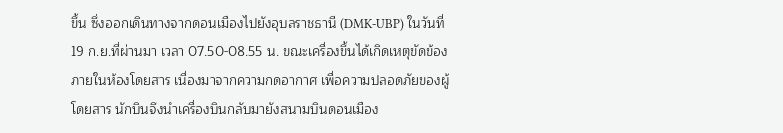ขึ้น ซึ่งออกเดินทางจากดอนเมืองไปยังอุบลราชธานี (DMK-UBP) ในวันที่ 19 ก.ย.ที่ผ่านมา เวลา 07.50-08.55 น. ขณะเครื่องขึ้นได้เกิดเหตุขัดข้องภายในห้องโดยสาร เนื่องมาจากความกดอากาศ เพื่อความปลอดภัยของผู้โดยสาร นักบินจึงนำเครื่องบินกลับมายังสนามบินดอนเมือง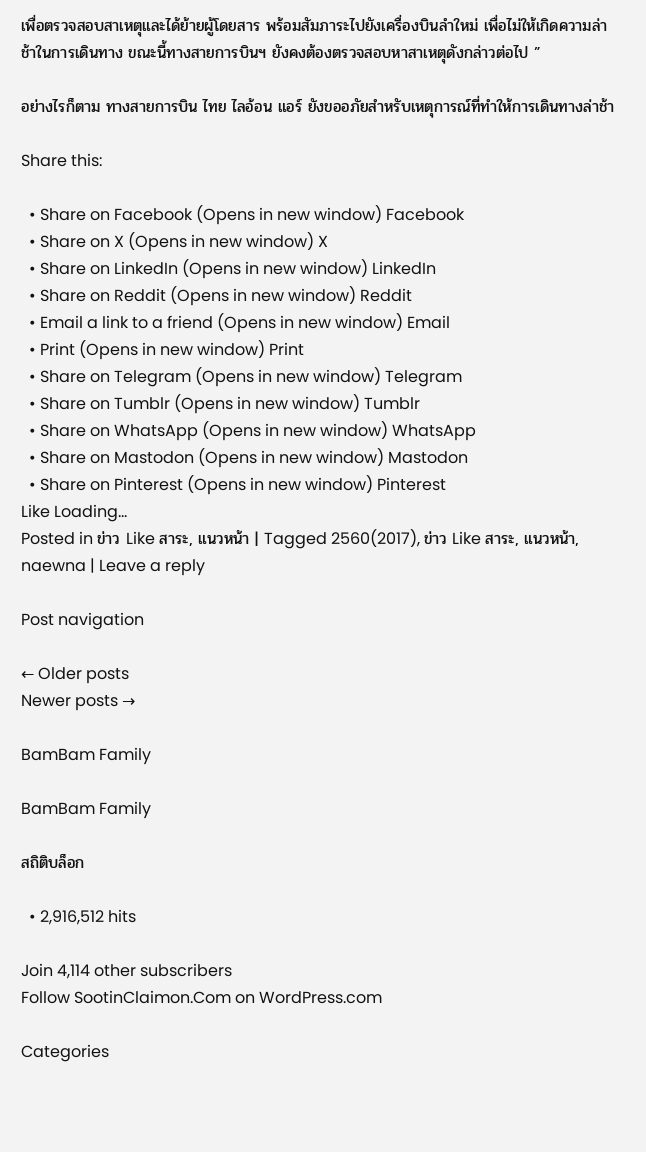เพื่อตรวจสอบสาเหตุและได้ย้ายผู้โดยสาร พร้อมสัมภาระไปยังเครื่องบินลำใหม่ เพื่อไม่ให้เกิดความล่าช้าในการเดินทาง ขณะนี้ทางสายการบินฯ ยังคงต้องตรวจสอบหาสาเหตุดังกล่าวต่อไป ”

อย่างไรก็ตาม ทางสายการบิน ไทย ไลอ้อน แอร์ ยังขออภัยสำหรับเหตุการณ์ที่ทำให้การเดินทางล่าช้า

Share this:

  • Share on Facebook (Opens in new window) Facebook
  • Share on X (Opens in new window) X
  • Share on LinkedIn (Opens in new window) LinkedIn
  • Share on Reddit (Opens in new window) Reddit
  • Email a link to a friend (Opens in new window) Email
  • Print (Opens in new window) Print
  • Share on Telegram (Opens in new window) Telegram
  • Share on Tumblr (Opens in new window) Tumblr
  • Share on WhatsApp (Opens in new window) WhatsApp
  • Share on Mastodon (Opens in new window) Mastodon
  • Share on Pinterest (Opens in new window) Pinterest
Like Loading...
Posted in ข่าว Like สาระ, แนวหน้า | Tagged 2560(2017), ข่าว Like สาระ, แนวหน้า, naewna | Leave a reply

Post navigation

← Older posts
Newer posts →

BamBam Family

BamBam Family

สถิติบล็อก

  • 2,916,512 hits

Join 4,114 other subscribers
Follow SootinClaimon.Com on WordPress.com

Categories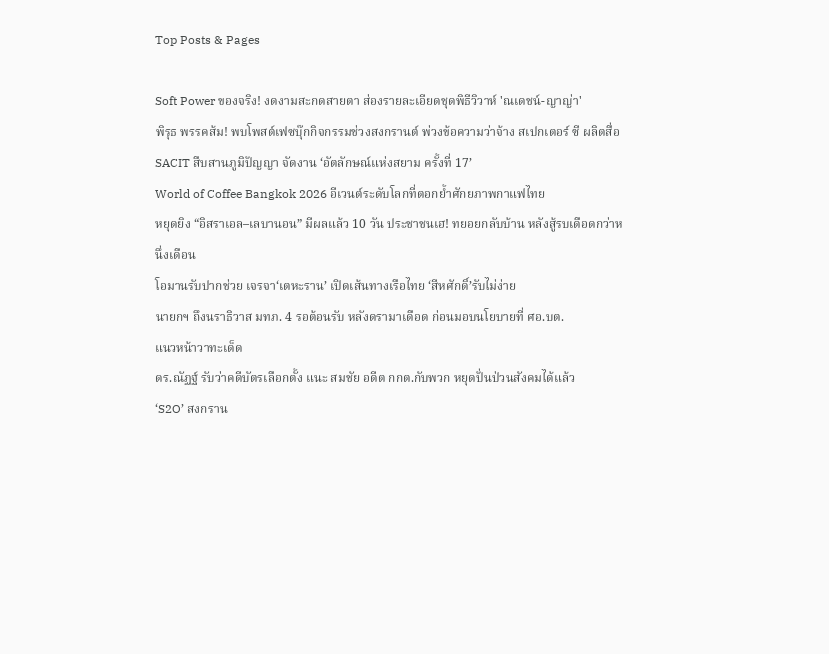Top Posts & Pages

Soft Power ของจริง! งดงามสะกดสายตา ส่องรายละเอียดชุดพิธีวิวาห์ 'ณเดชน์-ญาญ่า'
พิรุธ พรรคส้ม! พบโพสต์เฟซบุ๊กกิจกรรมช่วงสงกรานต์ พ่วงข้อความว่าจ้าง สเปกเตอร์ ซี ผลิตสื่อ
SACIT สืบสานภูมิปัญญา จัดงาน ‘อัตลักษณ์แห่งสยาม ครั้งที่ 17’
World of Coffee Bangkok 2026 อีเวนต์ระดับโลกที่ตอกย้ำศักยภาพกาแฟไทย
หยุดยิง “อิสราเอล–เลบานอน” มีผลแล้ว 10 วัน ประชาชนเฮ! ทยอยกลับบ้าน หลังสู้รบเดือดกว่าหนึ่งเดือน
โอมานรับปากช่วย เจรจา‘เตหะราน’ เปิดเส้นทางเรือไทย ‘สีหศักดิ์’รับไม่ง่าย
นายกฯ ถึงนราธิวาส มทภ. 4 รอต้อนรับ หลังดรามาเดือด ก่อนมอบนโยบายที่ ศอ.บต.
แนวหน้าวาทะเด็ด
ดร.ณัฏฐ์ รับว่าคดีบัตรเลือกตั้ง แนะ สมชัย อดีต กกต.กับพวก หยุดปั่นป่วนสังคมได้แล้ว
‘S2O’ สงกราน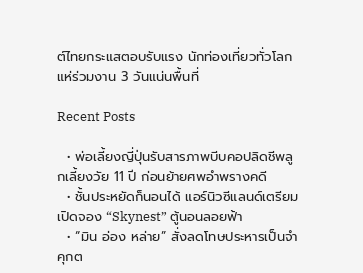ต์ไทยกระแสตอบรับแรง นักท่องเที่ยวทั่วโลกแห่ร่วมงาน 3 วันแน่นพื้นที่

Recent Posts

  • พ่อเลี้ยงญี่ปุ่นรับสารภาพบีบคอปลิดชีพลูกเลี้ยงวัย 11 ปี ก่อนย้ายศพอำพรางคดี
  • ชั้นประหยัดก็นอนได้ แอร์นิวซีแลนด์เตรียมเปิดจอง “Skynest” ตู้นอนลอยฟ้า
  • “มิน อ่อง หล่าย” สั่งลดโทษประหารเป็นจำคุกต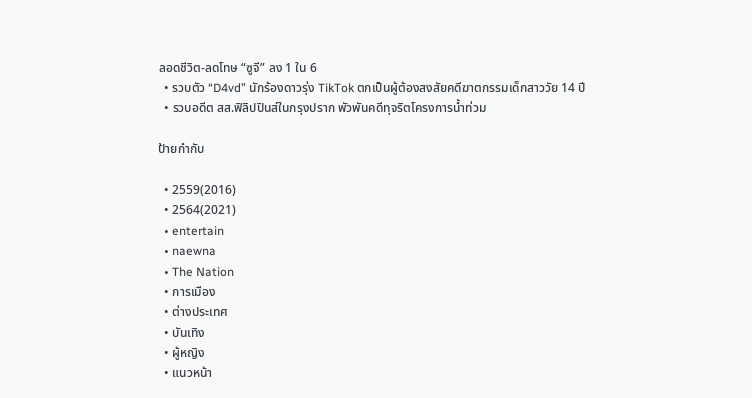ลอดชีวิต-ลดโทษ “ซูจี” ลง 1 ใน 6
  • รวบตัว “D4vd” นักร้องดาวรุ่ง TikTok ตกเป็นผู้ต้องสงสัยคดีฆาตกรรมเด็กสาววัย 14 ปี
  • รวบอดีต สส.ฟิลิปปินส์ในกรุงปราก พัวพันคดีทุจริตโครงการน้ำท่วม

ป้ายกำกับ

  • 2559(2016)
  • 2564(2021)
  • entertain
  • naewna
  • The Nation
  • การเมือง
  • ต่างประเทศ
  • บันเทิง
  • ผู้หญิง
  • แนวหน้า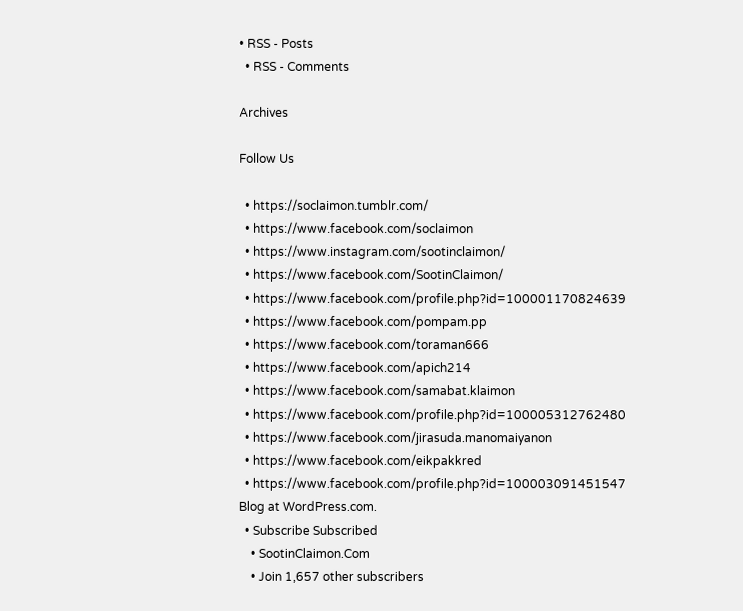• RSS - Posts
  • RSS - Comments

Archives

Follow Us

  • https://soclaimon.tumblr.com/
  • https://www.facebook.com/soclaimon
  • https://www.instagram.com/sootinclaimon/
  • https://www.facebook.com/SootinClaimon/
  • https://www.facebook.com/profile.php?id=100001170824639
  • https://www.facebook.com/pompam.pp
  • https://www.facebook.com/toraman666
  • https://www.facebook.com/apich214
  • https://www.facebook.com/samabat.klaimon
  • https://www.facebook.com/profile.php?id=100005312762480
  • https://www.facebook.com/jirasuda.manomaiyanon
  • https://www.facebook.com/eikpakkred
  • https://www.facebook.com/profile.php?id=100003091451547
Blog at WordPress.com.
  • Subscribe Subscribed
    • SootinClaimon.Com
    • Join 1,657 other subscribers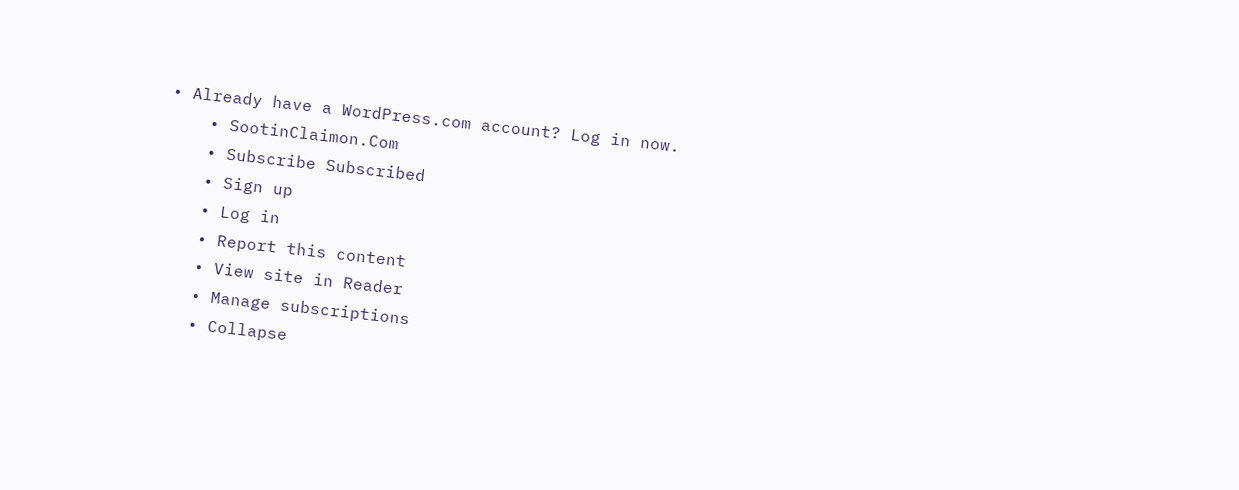• Already have a WordPress.com account? Log in now.
    • SootinClaimon.Com
    • Subscribe Subscribed
    • Sign up
    • Log in
    • Report this content
    • View site in Reader
    • Manage subscriptions
    • Collapse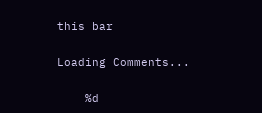this bar


Loading Comments...


    %d